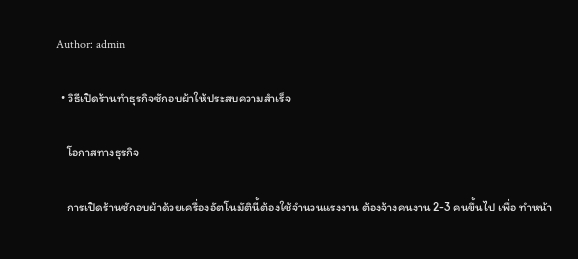Author: admin

  • วิธีเปิดร้านทำธุรกิจซักอบผ้าให้ประสบความสำเร็จ

    โอกาสทางธุรกิจ

    การเปิดร้านซักอบผ้าด้วยเครื่องอัตโนมัตินี้ต้องใช้จำนวนแรงงาน ต้องจ้างคนงาน 2-3 คนขึ้นไป เพื่อ ทำหน้า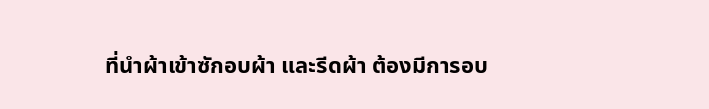ที่นำผ้าเข้าซักอบผ้า และรีดผ้า ต้องมีการอบ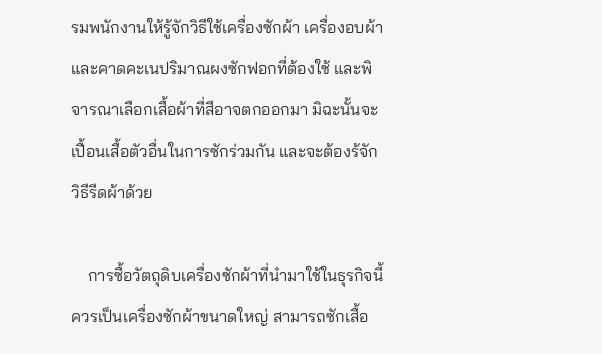รมพนักงานให้รู้จักวิธีใช้เครื่องซักผ้า เครื่องอบผ้า และคาดคะเนปริมาณผงซักฟอกที่ต้องใช้ และพิจารณาเลือกเสื้อผ้าที่สีอาจตกออกมา มิฉะนั้นจะเปื้อนเสื้อตัวอื่นในการซักร่วมกัน และจะต้องร้จักวิธีรีดผ้าด้วย

    การซื้อวัตถุดิบเครื่องซักผ้าที่นำมาใช้ในธุรกิจนี้ ควรเป็นเครื่องซักผ้าขนาดใหญ่ สามารถซักเสื้อ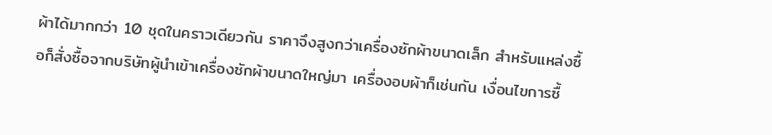ผ้าได้มากกว่า 10 ชุดในคราวเดียวกัน ราคาจึงสูงกว่าเครื่องซักผ้าขนาดเล็ก สำหรับแหล่งซื้อก็สั่งซื้อจากบริษัทผู้นำเข้าเครื่องซักผ้าขนาดใหญ่มา เครื่องอบผ้าก็เช่นกัน เงื่อนไขการซื้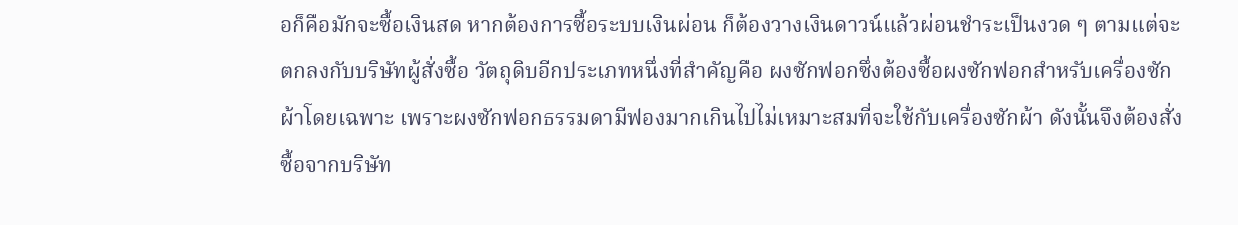อก็คือมักจะซื้อเงินสด หากต้องการซื้อระบบเงินผ่อน ก็ต้องวางเงินดาวน์แล้วผ่อนชำระเป็นงวด ๆ ตามแต่จะตกลงกับบริษัทผู้สั่งซื้อ วัตถุดิบอีกประเภทหนึ่งที่สำคัญคือ ผงซักฟอกซึ่งต้องซื้อผงซักฟอกสำหรับเครื่องซักผ้าโดยเฉพาะ เพราะผงซักฟอกธรรมดามีฟองมากเกินไปไม่เหมาะสมที่จะใช้กับเครื่องซักผ้า ดังนั้นจึงต้องสั่งซื้อจากบริษัท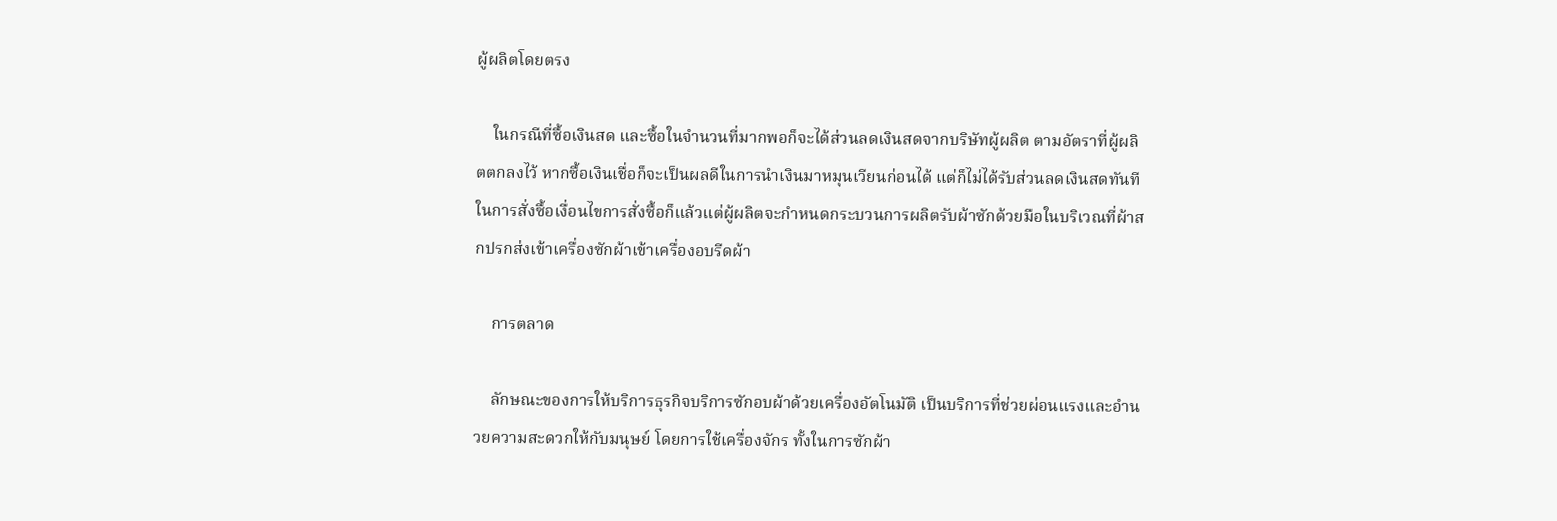ผู้ผลิตโดยตรง

    ในกรณีที่ซื้อเงินสด และซื้อในจำนวนที่มากพอก็จะได้ส่วนลดเงินสดจากบริษัทผู้ผลิต ตามอัตราที่ผู้ผลิตตกลงไว้ หากซื้อเงินเชื่อก็จะเป็นผลดีในการนำเงินมาหมุนเวียนก่อนได้ แต่ก็ไม่ได้รับส่วนลดเงินสดทันที ในการสั่งซื้อเงื่อนไขการสั่งซื้อก็แล้วแต่ผู้ผลิตจะกำหนดกระบวนการผลิตรับผ้าซักด้วยมือในบริเวณที่ผ้าสกปรกส่งเข้าเครื่องซักผ้าเข้าเครื่องอบรีดผ้า

    การตลาด

    ลักษณะของการให้บริการธุรกิจบริการซักอบผ้าด้วยเครื่องอัตโนมัติ เป็นบริการที่ช่วยผ่อนแรงและอำนวยความสะดวกให้กับมนุษย์ โดยการใช้เครื่องจักร ทั้งในการซักผ้า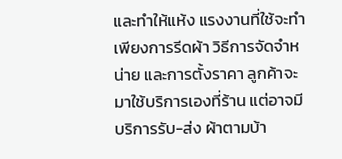และทำให้แห้ง แรงงานที่ใช้จะทำเพียงการรีดผ้า วิธีการจัดจำหน่าย และการตั้งราคา ลูกค้าจะมาใช้บริการเองที่ร้าน แต่อาจมีบริการรับ-ส่ง ผ้าตามบ้า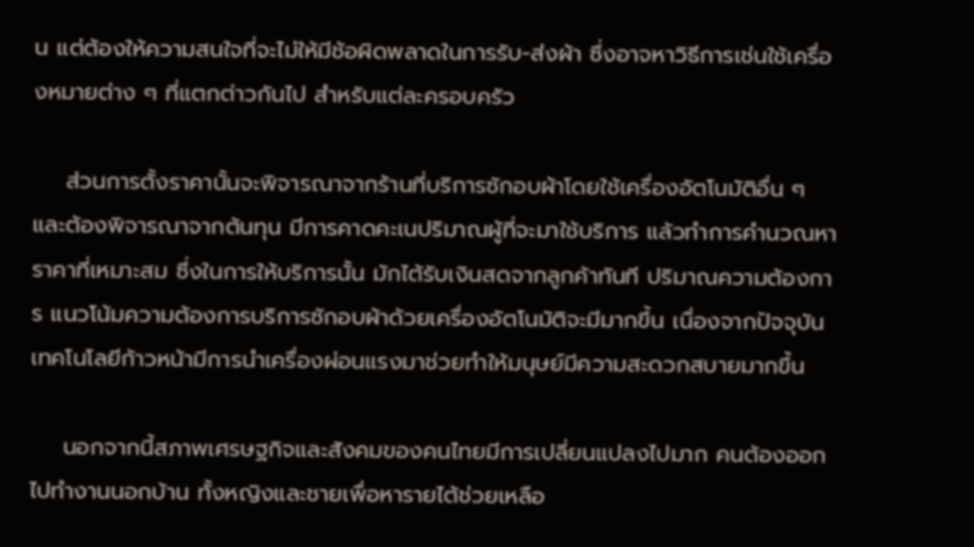น แต่ต้องให้ความสนใจที่จะไม่ให้มีช้อผิดพลาดในการรับ-ส่งผ้า ซึ่งอาจหาวิธีการเช่นใช้เครื่องหมายต่าง ๆ ที่แตกต่าวกันไป สำหรับแต่ละครอบครัว

    ส่วนการตั้งราคานั้นจะพิจารณาจากร้านที่บริการซักอบผ้าโดยใช้เครื่องอัตโนมัติอื่น ๆ และต้องพิจารณาจากต้นทุน มีการคาดคะเนปริมาณผู้ที่จะมาใช้บริการ แล้วทำการคำนวณหาราคาที่เหมาะสม ซึ่งในการให้บริการนั้น มักไต้รับเงินสดจากลูกค้าทันที ปริมาณความต้องการ แนวโน้มความต้องการบริการซักอบผ้าด้วยเครื่องอัตโนมัติจะมีมากขึ้น เนื่องจากปัจจุบันเทคโนโลยีก้าวหน้ามีการนำเครื่องผ่อนแรงมาช่วยทำให้มนุษย์มีความสะดวกสบายมากขึ้น

    นอกจากนี้สภาพเศรษฐกิจและสังคมของคนไทยมีการเปลี่ยนแปลงไปมาก คนต้องออกไปทำงานนอกบ้าน ทั้งหญิงและชายเพื่อหารายไต้ช่วยเหลือ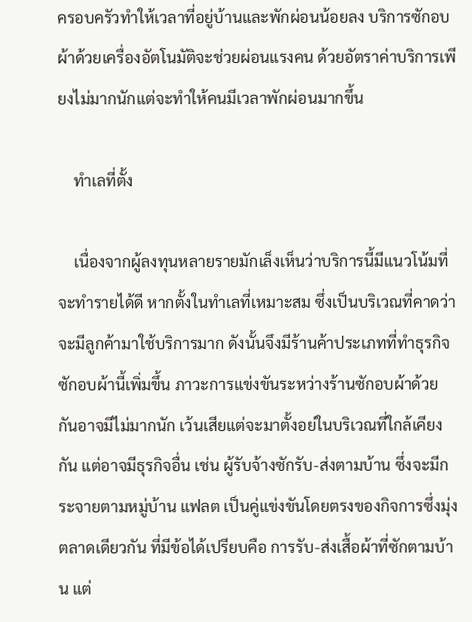ครอบครัวทำให้เวลาที่อยู่บ้านและพักผ่อนน้อยลง บริการซักอบผ้าด้วยเครื่องอัตโนมัติจะช่วยผ่อนแรงคน ด้วยอัตราค่าบริการเพียงไม่มากนักแต่จะทำให้คนมีเวลาพักผ่อนมากขึ้น

    ทำเลที่ตั้ง

    เนื่องจากผู้ลงทุนหลายรายมักเล็งเห็นว่าบริการนี้มีแนวโน้มที่จะทำรายได้ดี หากตั้งในทำเลที่เหมาะสม ซึ่งเป็นบริเวณที่คาดว่าจะมีลูกค้ามาใช้บริการมาก ดังนั้นจึงมีร้านค้าประเภทที่ทำธุรกิจซักอบผ้านี้เพิ่มขึ้น ภาวะการแข่งขันระหว่างร้านซักอบผ้าด้วยกันอาจมีไม่มากนัก เว้นเสียแต่จะมาตั้งอย่ในบริเวณที่ใกล้เคียงกัน แต่อาจมีธุรกิจอื่น เช่น ผู้รับจ้างซักรับ-ส่งตามบ้าน ซึ่งจะมีกระจายตามหมู่บ้าน แฟลต เป็นคู่แข่งขันโดยตรงของกิจการซึ่งมุ่งตลาดเดียวกัน ที่มีข้อได้เปรียบคือ การรับ-ส่งเสื้อผ้าที่ซักตามบ้าน แต่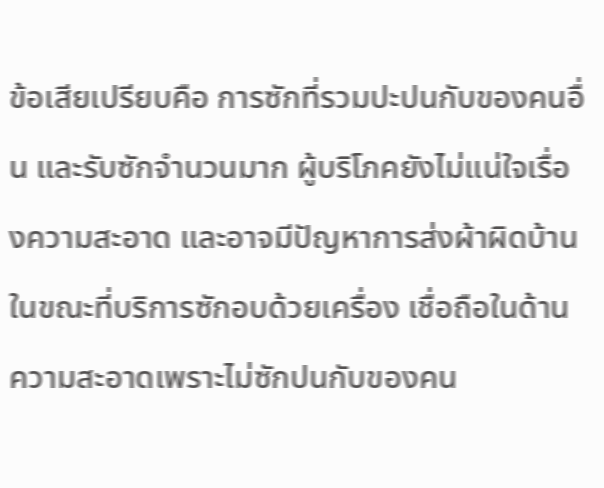ข้อเสียเปรียบคือ การซักที่รวมปะปนกับของคนอื่น และรับซักจำนวนมาก ผู้บริโภคยังไม่แน่ใจเรื่องความสะอาด และอาจมีปัญหาการส่งผ้าผิดบ้าน ในขณะที่บริการซักอบด้วยเครื่อง เชื่อถือในด้านความสะอาดเพราะไม่ซักปนกับของคน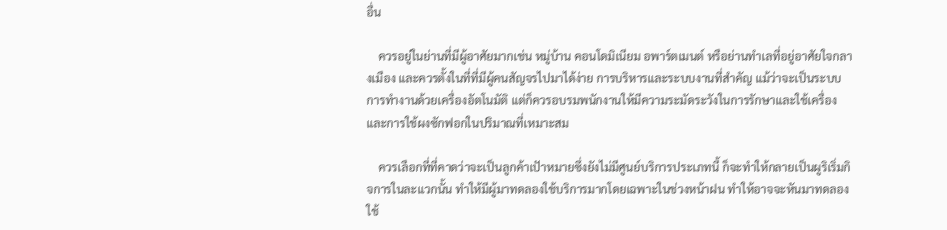อื่น

    ควรอยู่ในย่านที่มีผู้อาศัยมากเช่น หมู่บ้าน คอนโดมิเนียม อพาร์ตเมนต์ หรือย่านทำเลที่อยู่อาศัยใจกลางเมือง และควรตั้งในที่ที่มีผู้คนสัญจรไปมาได้ง่าย การบริหารและระบบงานที่สำคัญ แม้ว่าจะเป็นระบบการทำงานด้วยเครื่องอัตโนมัติ แต่ก็ควรอบรมพนักงานให้มีความระมัดระวังในการรักษาและใช้เครื่อง และการใช้ผงซักฟอกในปริมาณที่เหมาะสม

    ควรเลือกที่ที่คาดว่าจะเป็นลูกค้าเปัาหมายซึ่งยังไม่มีศูนย์บริการประเภทนี้ ก็จะทำให้กลายเป็นผูริเริ่มกิจการในละแวกนั้น ทำให้มีผู้มาทดลองใช้บริการมากโดยเฉพาะในช่วงหน้าฝน ทำให้อาจจะหันมาทดลองใช้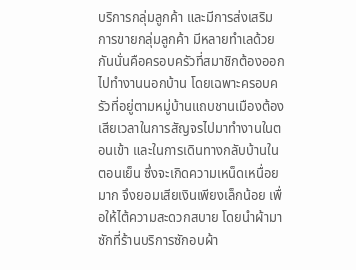บริการกลุ่มลูกค้า และมีการส่งเสริมการขายกลุ่มลูกค้า มีหลายทำเลด้วยกันนั่นคือครอบครัวที่สมาชิกต้องออกไปทำงานนอกบ้าน โดยเฉพาะครอบครัวที่อยู่ตามหมู่บ้านแถบชานเมืองต้องเสียเวลาในการสัญจรไปมาทำงานในตอนเข้า และในการเดินทางกลับบ้านในตอนเย็น ซึ่งจะเกิดความเหน็ดเหนื่อยมาก จึงยอมเสียเงินเพียงเล็กน้อย เพื่อให้ไต้ความสะดวกสบาย โดยนำผ้ามาซักที่ร้านบริการซักอบผ้า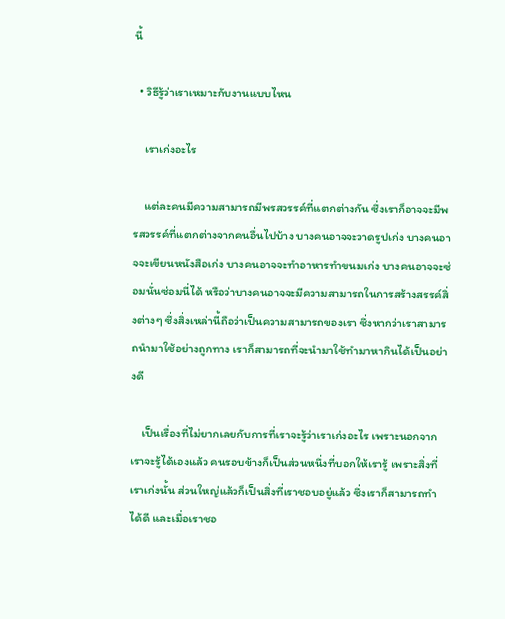นี้

  • วิธีรู้ว่าเราเหมาะกับงานแบบไหน

    เราเก่งอะไร

    แต่ละคนมีความสามารถมีพรสวรรค์ที่แตกต่างกัน ซึ่งเราก็อาจจะมีพรสวรรค์ที่แตกต่างจากคนอื่นไปบ้าง บางคนอาจจะวาดรูปเก่ง บางคนอาจจะเขียนหนังสือเก่ง บางคนอาจจะทำอาหารทำขนมเก่ง บางคนอาจจะซ่อมนั่นซ่อมนี่ได้ หรือว่าบางคนอาจจะมีความสามารถในการสร้างสรรค์สิ่งต่างๆ ซึ่งสิ่งเหล่านี้ถือว่าเป็นความสามารถของเรา ซึ่งหากว่าเราสามารถนำมาใช้อย่างถูกทาง เราก็สามารถที่จะนำมาใช้ทำมาหากินได้เป็นอย่างดี

    เป็นเรื่องที่ไม่ยากเลยกับการที่เราจะรู้ว่าเราเก่งอะไร เพราะนอกจากเราจะรู้ได้เองแล้ว คนรอบข้างก็เป็นส่วนหนึ่งที่บอกให้เรารู้ เพราะสิ่งที่เราเก่งนั้น ส่วนใหญ่แล้วก็เป็นสิ่งที่เราชอบอยู่แล้ว ซึ่งเราก็สามารถทำได้ดี และเมื่อเราชอ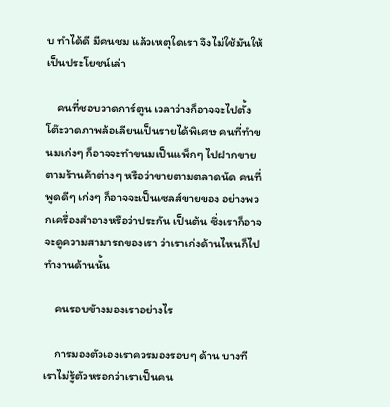บ ทำได้ดี มีคนชม แล้วเหตุใดเรา จึงไม่ใช้มันให้เป็นประโยชน์เล่า

    คนที่ชอบวาดการ์ตูน เวลาว่างก็อาจจะไปตั้งโต๊ะวาดภาพล้อเลียนเป็นรายได้พิเศษ คนที่ทำขนมเก่งๆ ก็อาจจะทำขนมเป็นแพ็กๆ ไปฝากขายตามร้านค้าต่างๆ หรือว่าขายตามตลาดนัด คนที่พูดดีๆ เก่งๆ ก็อาจจะเป็นเซลส์ขายของ อย่างพวกเครื่องสำอางหรือว่าประกัน เป็นต้น ซึ่งเราก็อาจจะดูความสามารถของเรา ว่าเราเก่งด้านไหนก็ไป ทำงานด้านนั้น

    คนรอบขัางมองเราอย่างไร

    การมองตัวเองเราควรมองรอบๆ ด้าน บางทีเราไม่รู้ตัวหรอกว่าเราเป็นคน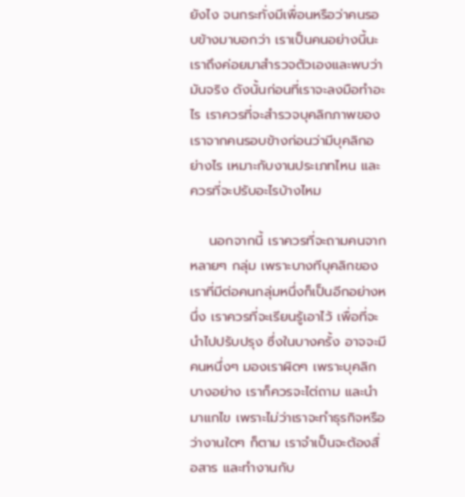ยังไง จนกระทั่งมีเพื่อนหรือว่าคนรอบข้างมาบอกว่า เราเป็นคนอย่างนี้นะ เราถึงค่อยมาสำรวจตัวเองและพบว่ามันจริง ดังนั้นก่อนที่เราจะลงมือทำอะไร เราควรที่จะสำรวจบุคลิกภาพของเราจากคนรอบข้างก่อนว่ามีบุคลิกอย่างไร เหมาะกับงานประเภทไหน และควรที่จะปรับอะไรบ้างไหม

    นอกจากนี้ เราควรที่จะถามคนจากหลายๆ กลุ่ม เพราะบางทีบุคลิกของเราที่มีต่อคนกลุ่มหนึ่งก็เป็นอีกอย่างหนึ่ง เราควรที่จะเรียนรู้เอาไว้ เพื่อที่จะนำไปปรับปรุง ซึ่งในบางครั้ง อาจจะมีคนหนึ่งๆ มองเราผิดๆ เพราะบุคลิกบางอย่าง เราก็ควรจะไต่ถาม และนำมาแกไข เพราะไม่ว่าเราจะทำธุรกิจหรือว่างานใดๆ ก็ตาม เราจำเป็นจะต้องสื่อสาร และทำงานกับ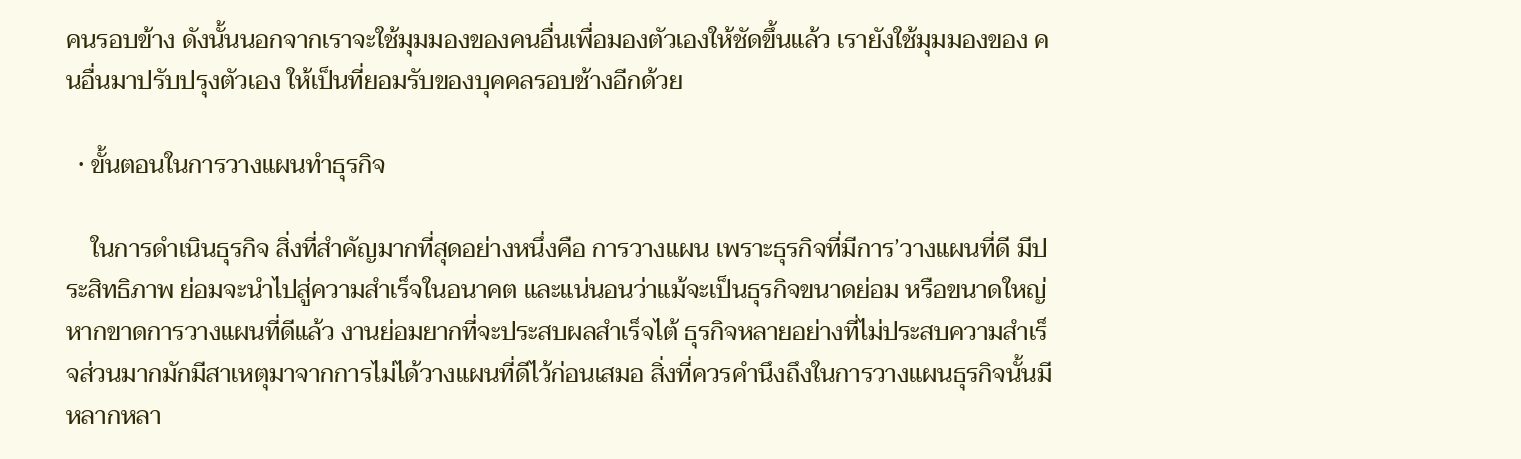คนรอบข้าง ดังนั้นนอกจากเราจะใช้มุมมองของคนอื่นเพื่อมองตัวเองให้ชัดขึ้นแล้ว เรายังใช้มุมมองของ คนอื่นมาปรับปรุงตัวเอง ให้เป็นที่ยอมรับของบุคคลรอบช้างอีกด้วย

  • ขั้นตอนในการวางแผนทำธุรกิจ

    ในการดำเนินธุรกิจ สิ่งที่สำคัญมากที่สุดอย่างหนึ่งคือ การวางแผน เพราะธุรกิจที่มีการ’วางแผนที่ดี มีประสิทธิภาพ ย่อมจะนำไปสู่ความสำเร็จในอนาคต และแน่นอนว่าแม้จะเป็นธุรกิจขนาดย่อม หรือขนาดใหญ่ หากขาดการวางแผนที่ดีแล้ว งานย่อมยากที่จะประสบผลสำเร็จไต้ ธุรกิจหลายอย่างที่ไม่ประสบความสำเร็จส่วนมากมักมีสาเหตุมาจากการไม่ได้วางแผนที่ดีไว้ก่อนเสมอ สิ่งที่ควรคำนึงถึงในการวางแผนธุรกิจนั้นมีหลากหลา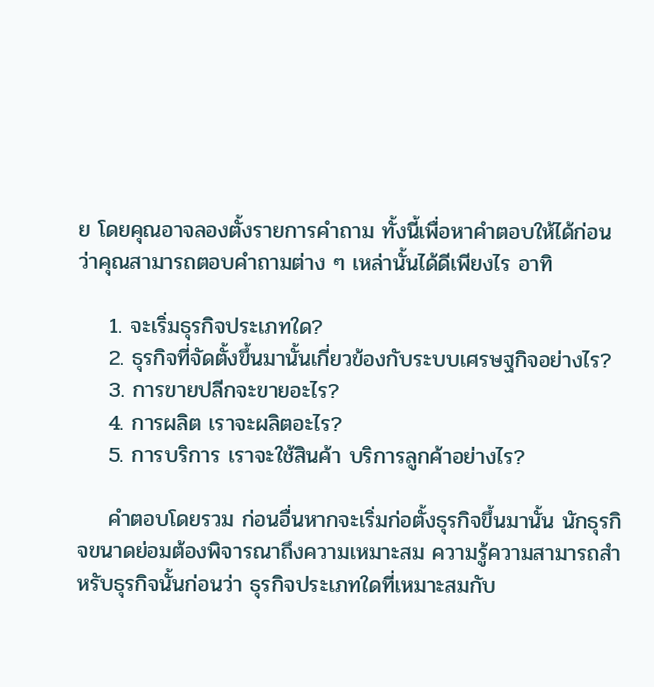ย โดยคุณอาจลองตั้งรายการคำถาม ทั้งนี้เพื่อหาคำตอบให้ได้ก่อนว่าคุณสามารถตอบคำถามต่าง ๆ เหล่านั้นได้ดีเพียงไร อาทิ

    1. จะเริ่มธุรกิจประเภทใด?
    2. ธุรกิจที่จัดตั้งขึ้นมานั้นเกี่ยวข้องกับระบบเศรษฐกิจอย่างไร?
    3. การขายปลีกจะขายอะไร?
    4. การผลิต เราจะผลิตอะไร?
    5. การบริการ เราจะใช้สินค้า บริการลูกค้าอย่างไร?

    คำตอบโดยรวม ก่อนอื่นหากจะเริ่มก่อตั้งธุรกิจขึ้นมานั้น นักธุรกิจขนาดย่อมต้องพิจารณาถึงความเหมาะสม ความรู้ความสามารถสำหรับธุรกิจนั้นก่อนว่า ธุรกิจประเภทใดที่เหมาะสมกับ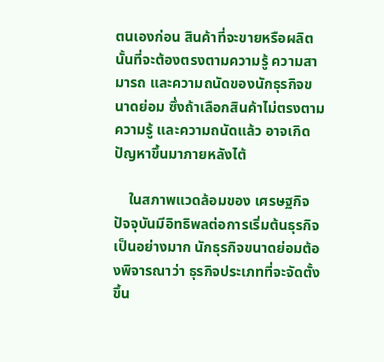ตนเองก่อน สินค้าที่จะขายหรือผลิตนั้นที่จะต้องตรงตามความรู้ ความสามารถ และความถนัดของนักธุรกิจขนาดย่อม ซึ่งถ้าเลือกสินค้าไม่ตรงตามความรู้ และความถนัดแล้ว อาจเกิดปัญหาขึ้นมาภายหลังไต้

    ในสภาพแวดล้อมของ เศรษฐกิจปัจจุบันมีอิทธิพลต่อการเริ่มต้นธุรกิจเป็นอย่างมาก นักธุรกิจขนาดย่อมต้องพิจารณาว่า ธุรกิจประเภทที่จะจัดตั้งขึ้น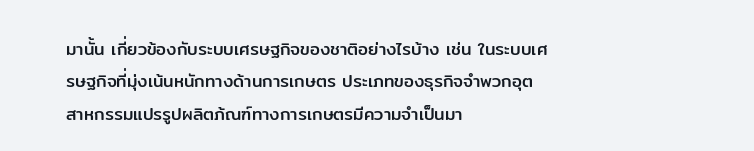มานั้น เกี่ยวข้องกับระบบเศรษฐกิจของชาติอย่างไรบ้าง เช่น ในระบบเศรษฐกิจที่มุ่งเน้นหนักทางด้านการเกษตร ประเภทของธุรกิจจำพวกอุตสาหกรรมแปรรูปผลิตภ้ณฑ์ทางการเกษตรมีความจำเป็นมา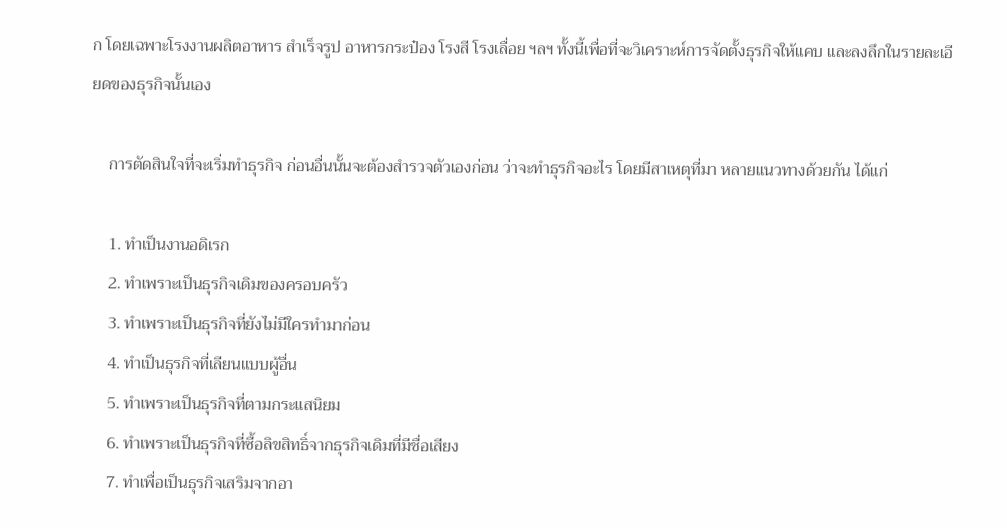ก โดยเฉพาะโรงงานผลิตอาหาร สำเร็จรูป อาหารกระป๋อง โรงสี โรงเลื่อย ฯลฯ ทั้งนี้เพื่อที่จะวิเคราะห์การจัดตั้งธุรกิจให้แคบ และลงลึกในรายละเอียดของธุรกิจนั้นเอง

    การตัดสินใจที่จะเริ่มทำธุรกิจ ก่อนอื่นนั้นจะต้องสำรวจตัวเองก่อน ว่าจะทำธุรกิจอะไร โดยมีสาเหตุที่มา หลายแนวทางด้วยกัน ได้แก่

    1. ทำเป็นงานอดิเรก
    2. ทำเพราะเป็นธุรกิจเดิมของครอบครัว
    3. ทำเพราะเป็นธุรกิจที่ยังไม่มีใครทำมาก่อน
    4. ทำเป็นธุรกิจที่เลียนแบบผู้อื่น
    5. ทำเพราะเป็นธุรกิจที่ตามกระแสนิยม
    6. ทำเพราะเป็นธุรกิจที่ซื้อลิขสิทธิ์จากธุรกิจเดิมที่มีชื่อเสียง
    7. ทำเพื่อเป็นธุรกิจเสริมจากอา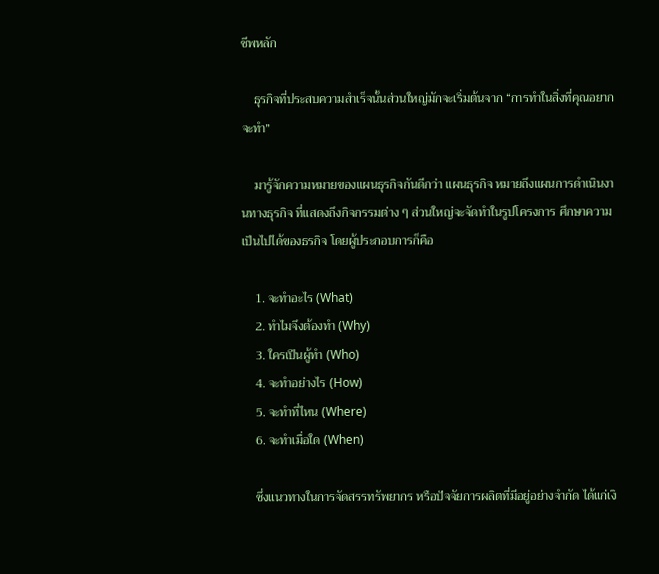ชีพหลัก

    ธุรกิจที่ประสบความสำเร็จนั้นส่วนใหญ่มักจะเริ่มต้นจาก “การทำในสิ่งที่คุณอยากจะทำ”

    มารู้จักความหมายของแผนธุรกิจกันดีกว่า แผนธุรกิจ หมายถึงแผนการดำเนินงานทางธุรกิจ ที่แสดงถึงกิจกรรมต่าง ๆ ส่วนใหญ่จะจัดทำในรูปโครงการ ศึกษาความเป็นไปได้ของธรกิจ โดยผู้ประกอบการก็คือ

    1. จะทำอะไร (What)
    2. ทำไมจึงต้องทำ (Why)
    3. ใครเปีนผู้ทำ (Who)
    4. จะทำอย่างไร (How)
    5. จะทำที่ไหน (Where)
    6. จะทำเมื่อใด (When)

    ซึ่งแนวทางในการจัดสรรทรัพยากร หรือปัจจัยการผลิตที่มีอยู่อย่างจำกัด ได้แก่เงิ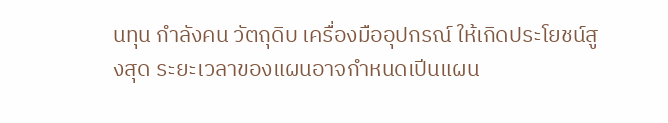นทุน กำลังคน วัตถุดิบ เครื่องมืออุปกรณ์ ให้เกิดประโยชน์สูงสุด ระยะเวลาของแผนอาจกำหนดเปีนแผน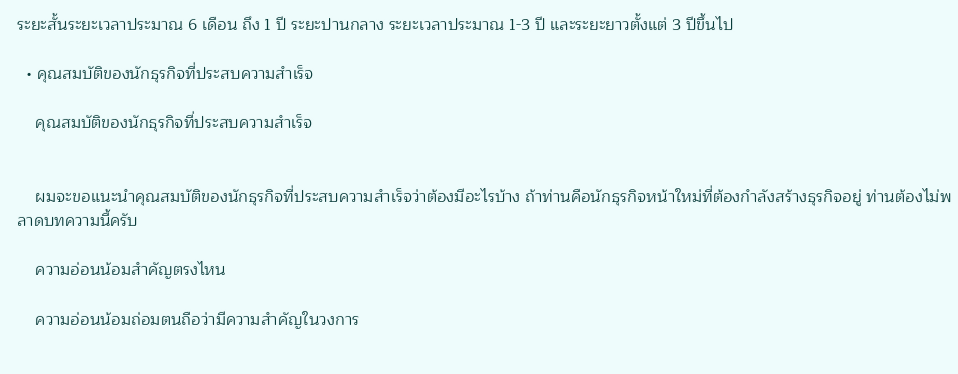ระยะสั้นระยะเวลาประมาณ 6 เดือน ถึง 1 ปี ระยะปานกลาง ระยะเวลาประมาณ 1-3 ปี และระยะยาวตั้งแต่ 3 ปีขึ้นไป

  • คุณสมบัติของนักธุรกิจที่ประสบความสำเร็จ

    คุณสมบัติของนักธุรกิจที่ประสบความสำเร็จ


    ผมจะขอแนะนำคุณสมบัติของนักธุรกิจที่ประสบความสำเร็จว่าต้องมีอะไรบ้าง ถ้าท่านคือนักธุรกิจหน้าใหม่ที่ต้องกำลังสร้างธุรกิจอยู่ ท่านต้องไม่พลาดบทความนี้ครับ

    ความอ่อนน้อมสำคัญตรงไหน

    ความอ่อนน้อมถ่อมตนถือว่ามีความสำคัญในวงการ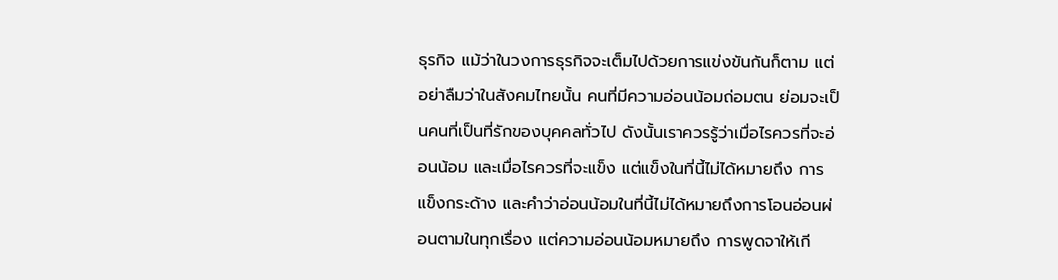ธุรกิจ แม้ว่าในวงการธุรกิจจะเต็มไปด้วยการแข่งขันกันก็ตาม แต่อย่าลืมว่าในสังคมไทยนั้น คนที่มีความอ่อนน้อมถ่อมตน ย่อมจะเป็นคนที่เป็นที่รักของบุคคลทั่วไป ดังนั้นเราควรรู้ว่าเมื่อไรควรที่จะอ่อนน้อม และเมื่อไรควรที่จะแข็ง แต่แข็งในที่นี้ไม่ได้หมายถึง การแข็งกระด้าง และคำว่าอ่อนน้อมในที่นี้ไม่ได้หมายถึงการโอนอ่อนผ่อนตามในทุกเรื่อง แต่ความอ่อนน้อมหมายถึง การพูดจาให้เกี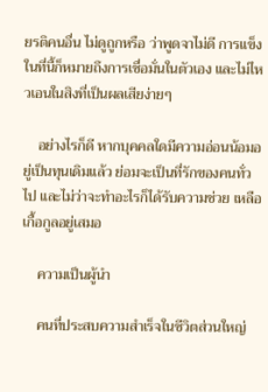ยรติคนอื่น ไม่ดูถูกหรือ ว่าพูดจาไม่ดี การแข็งในที่นี้ก็หมายถึงการเชื่อมั่นในตัวเอง และไม่ไหวเอนในสิงที่เป็นผลเสียง่ายๆ

    อย่างไรก็ดี หากบุคคลใดมีความอ่อนน้อมอยู่เป็นทุนเดิมแล้ว ย่อมจะเป็นที่รักของคนทั่วไป และไม่ว่าจะทำอะไรก็ได้รับความช่วย เหลือเกื้อกูลอยู่เสมอ

    ความเป็นผู้นำ

    คนที่ประสบความสำเร็จในชีวิตส่วนใหญ่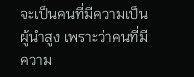จะเป็นคนที่มีความเป็นผู้นำสูง เพราะว่าคนที่มีความ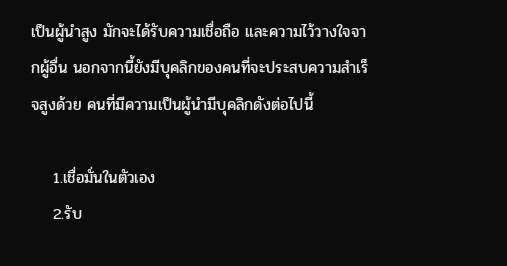เป็นผู้นำสูง มักจะได้รับความเชื่อถือ และความไว้วางใจจากผู้อื่น นอกจากนี้ยังมีบุคลิกของคนที่จะประสบความสำเร็จสูงด้วย คนที่มีความเป็นผู้นำมีบุคลิกดังต่อไปนี้

    1.เชื่อมั่นในตัวเอง
    2.รับ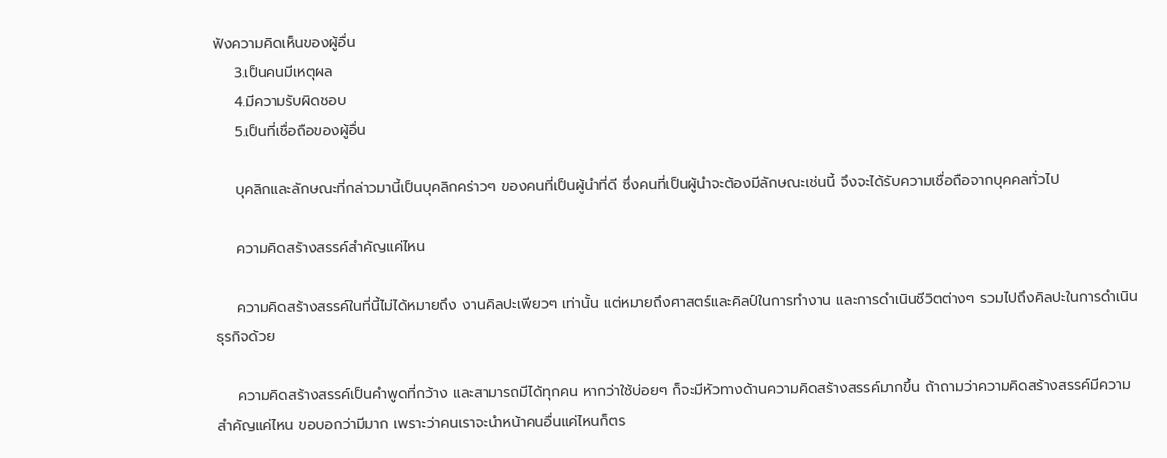ฟังความคิดเห็นของผู้อื่น
    3.เป็นคนมีเหตุผล
    4.มีความรับผิดชอบ
    5.เป็นที่เชื่อถือของผู้อื่น

    บุคลิกและลักษณะที่กล่าวมานี้เป็นบุคลิกคร่าวๆ ของคนที่เป็นผู้นำที่ดี ซึ่งคนที่เป็นผู้นำจะต้องมีลักษณะเช่นนี้ จึงจะได้รับความเชื่อถือจากบุคคลทั่วไป

    ความคิดสรัางสรรค์สำคัญแค่ไหน

    ความคิดสร้างสรรค์ในที่นี้ไม่ได้หมายถึง งานคิลปะเพียวๆ เท่านั้น แต่หมายถึงศาสตร์และคิลป์ในการทำงาน และการดำเนินชีวิตต่างๆ รวมไปถึงคิลปะในการดำเนินธุรกิจด้วย

    ความคิดสร้างสรรค์เป็นคำพูดที่กว้าง และสามารถมีได้ทุกคน หากว่าใช้บ่อยๆ ก็จะมีหัวทางด้านความคิดสร้างสรรค์มากขึ้น ถ้าถามว่าความคิดสร้างสรรค์มีความสำคัญแค่ไหน ขอบอกว่ามีมาก เพราะว่าคนเราจะนำหน้าคนอื่นแค่ไหนก็ตร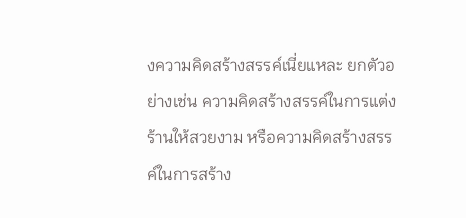งความคิดสร้างสรรค์เนี่ยแหละ ยกตัวอย่างเช่น ความคิดสร้างสรรค์ในการแต่งร้านให้สวยงาม หรือความคิดสร้างสรรค์ในการสร้าง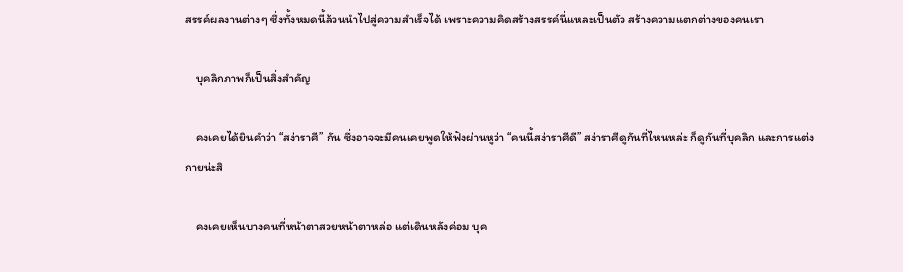สรรค์ผลงานต่างๆ ซึ่งทั้งหมดนี้ล้วนนำไปสู่ความสำเร็จได้ เพราะความคิดสร้างสรรค์นี่แหละเป็นตัว สร้างความแตกต่างของคนเรา

    บุคลิกภาพก็เป็นสิ่งสำคัญ

    คงเคยได้ยินคำว่า “สง่าราศี” กัน ซึ่งอาจจะมีคนเคยพูดให้ฟังผ่านหูว่า “คนนี้สง่าราศีดี” สง่าราศีดูกันที่ไหนหล่ะ ก็ดูกันที่บุคลิก และการแต่งกายน่ะสิ

    คงเคยเห็นบางคนที่หน้าตาสวยหน้าตาหล่อ แต่เดินหลังค่อม บุค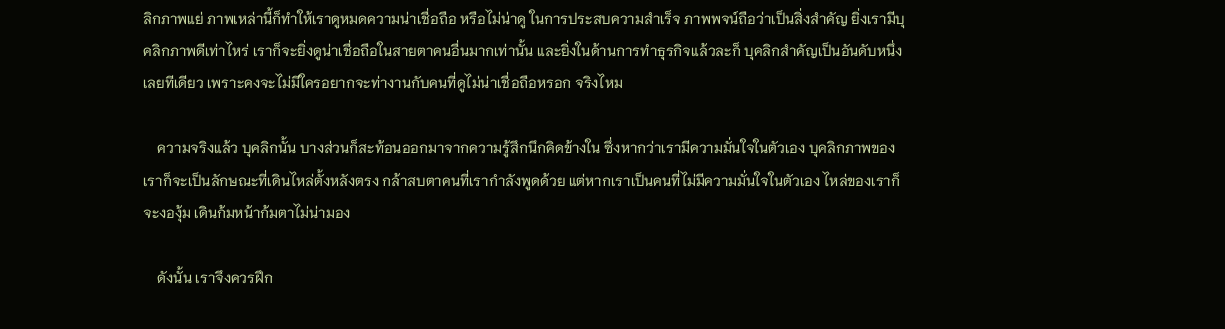ลิกภาพแย่ ภาพเหล่านี้ก็ทำให้เราดูหมดความน่าเชื่อถือ หรือไม่น่าดู ในการประสบความสำเร็จ ภาพพจน์ถือว่าเป็นสิ่งสำคัญ ยิ่งเรามีบุคลิกภาพดีเท่าไหร่ เราก็จะยิ่งดูน่าเชื่อถือในสายตาคนอื่นมากเท่านั้น และยิ่งในด้านการทำธุรกิจแล้วละก็ บุคลิกสำคัญเป็นอันดับหนึ่งเลยทีเดียว เพราะคงจะไม่มีใครอยากจะท่างานกับคนที่ดูไม่น่าเชื่อถือหรอก จริงไหม

    ความจริงแล้ว บุคลิกนั้น บางส่วนก็สะท้อนออกมาจากความรู้สึกนึกคิดข้างใน ซึ่งหากว่าเรามีความมั่นใจในตัวเอง บุคลิกภาพของเราก็จะเป็นลักษณะที่เดินไหล่ตั้งหลังตรง กล้าสบตาคนที่เรากำลังพูดด้วย แต่หากเราเป็นคนที่ไม่มีความมั่นใจในตัวเอง ไหล่ของเราก็จะงองุ้ม เดินก้มหน้าก้มตาไม่น่ามอง

    ดังนั้น เราจึงควรฝึก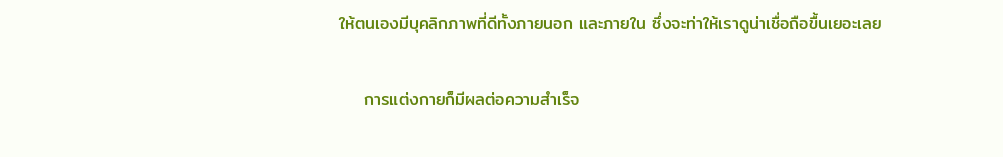ให้ตนเองมีบุคลิกภาพที่ดีทั้งภายนอก และภายใน ซึ่งจะท่าให้เราดูน่าเชื่อถือขื้นเยอะเลย

    การแต่งกายก็มีผลต่อความสำเร็จ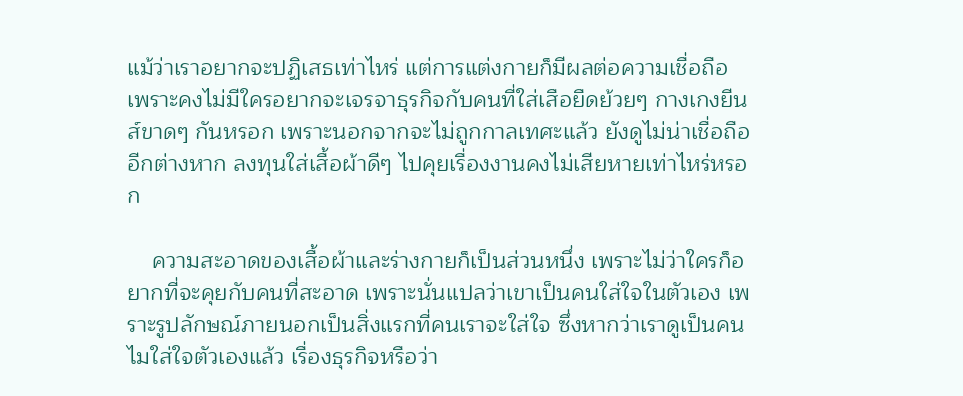แม้ว่าเราอยากจะปฏิเสธเท่าไหร่ แต่การแต่งกายก็มีผลต่อความเชื่อถือ เพราะคงไม่มีใครอยากจะเจรจาธุรกิจกับคนที่ใส่เสือยืดย้วยๆ กางเกงยีนส์ขาดๆ กันหรอก เพราะนอกจากจะไม่ถูกกาลเทศะแล้ว ยังดูไม่น่าเชื่อถืออีกต่างหาก ลงทุนใส่เสื้อผ้าดีๆ ไปคุยเรื่องงานคงไม่เสียหายเท่าไหร่หรอก

    ความสะอาดของเสื้อผ้าและร่างกายก็เป็นส่วนหนึ่ง เพราะไม่ว่าใครก็อยากที่จะคุยกับคนที่สะอาด เพราะนั่นแปลว่าเขาเป็นคนใส่ใจในตัวเอง เพราะรูปลักษณ์ภายนอกเป็นสิ่งแรกที่คนเราจะใส่ใจ ซึ่งหากว่าเราดูเป็นคนไมใส่ใจตัวเองแล้ว เรื่องธุรกิจหรือว่า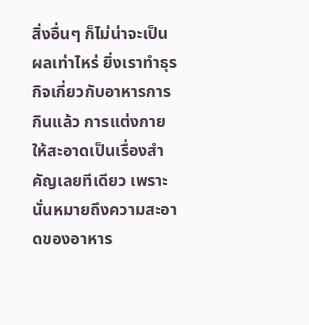สิ่งอื่นๆ ก็ไม่น่าจะเป็นผลเท่าไหร่ ยิ่งเราทำธุรกิจเกี่ยวกับอาหารการกินแล้ว การแต่งกายให้สะอาดเป็นเรื่องสำคัญเลยทีเดียว เพราะนั่นหมายถึงความสะอาดของอาหาร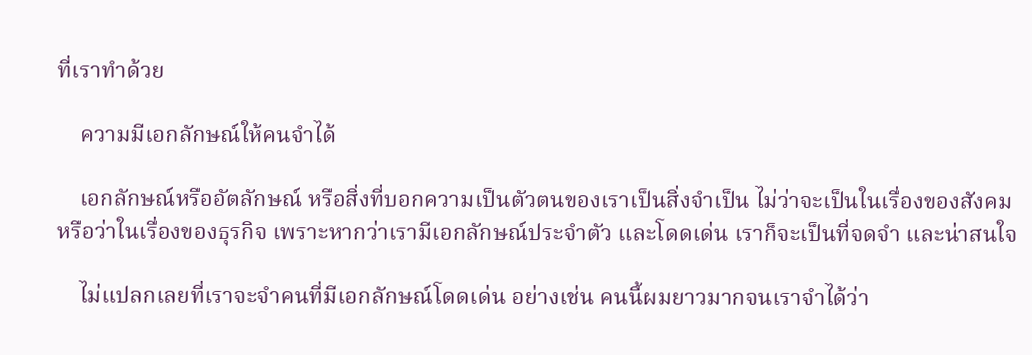ที่เราทำด้วย

    ความมีเอกลักษณ์ให้คนจำได้

    เอกลักษณ์หรืออัตลักษณ์ หรือสิ่งที่บอกความเป็นตัวตนของเราเป็นสิ่งจำเป็น ไม่ว่าจะเป็นในเรื่องของสังคม หรือว่าในเรื่องของธุรกิจ เพราะหากว่าเรามีเอกลักษณ์ประจำตัว และโดดเด่น เราก็จะเป็นที่จดจำ และน่าสนใจ

    ไม่แปลกเลยที่เราจะจำคนที่มีเอกลักษณ์โดดเด่น อย่างเช่น คนนี้ผมยาวมากจนเราจำได้ว่า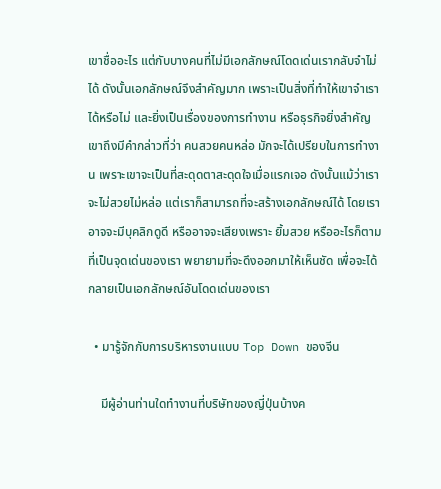เขาชื่ออะไร แต่กับบางคนที่ไม่มีเอกลักษณ์โดดเด่นเรากลับจำไม่ได้ ดังนั้นเอกลักษณ์จึงสำคัญมาก เพราะเป็นสิ่งที่ทำให้เขาจำเราได้หรือไม่ และยิ่งเป็นเรื่องของการทำงาน หรือธุรกิจยิ่งสำคัญ เขาถึงมีคำกล่าวที่ว่า คนสวยคนหล่อ มักจะได้เปรียบในการทำงาน เพราะเขาจะเป็นที่สะดุดตาสะดุดใจเมื่อแรกเจอ ดังนั้นแม้ว่าเราจะไม่สวยไม่หล่อ แต่เราก็สามารถที่จะสร้างเอกลักษณ์ได้ โดยเราอาจจะมีบุคลิกดูดี หรืออาจจะเสียงเพราะ ยิ้มสวย หรืออะไรก็ตามที่เป็นจุดเด่นของเรา พยายามที่จะดึงออกมาให้เห็นชัด เพื่อจะได้กลายเป็นเอกลักษณ์อันโดดเด่นของเรา

  • มารู้จักกับการบริหารงานแบบ Top Down ของจีน

    มีผู้อ่านท่านใดทำงานที่บริษัทของญี่ปุ่นบ้างค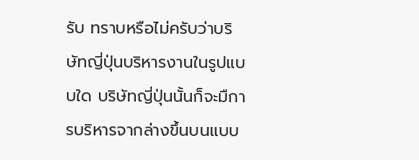รับ ทราบหรือไม่ครับว่าบริษัทญี่ปุ่นบริหารงานในรูปแบบใด บริษัทญี่ปุ่นนั้นก็จะมืการบริหารจากล่างขึ้นบนแบบ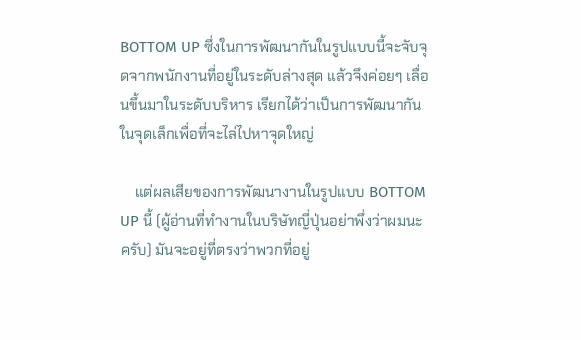BOTTOM UP ซึ่งในการพัฒนากันในรูปแบบนี้จะจับจุดจากพนักงานที่อยู่ในระดับล่างสุด แล้วจึงค่อยๆ เลื่อนขึ้นมาในระดับบริหาร เรียกได้ว่าเป็นการพัฒนากันในจุดเล็กเพื่อที่จะไล่ไปหาจุดใหญ่

    แต่ผลเสียของการพัฒนางานในรูปแบบ BOTTOM UP นี้ (ผู้อ่านที่ทำงานในบริษัทญี่ปุ่นอย่าพึ่งว่าผมนะครับ) มันจะอยู่ที่ตรงว่าพวกที่อยู่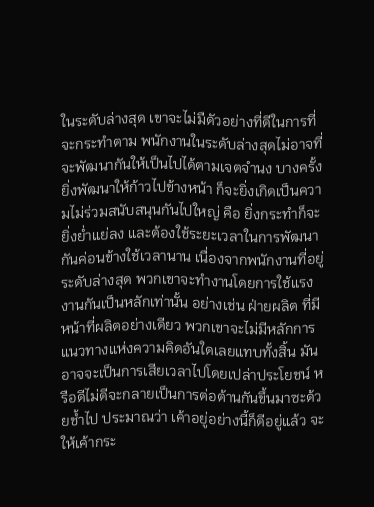ในระดับล่างสุด เขาจะไม่มืดัวอย่างที่ดีในการที่จะกระทำตาม พนักงานในระดับล่างสุดไม่อาจที่จะพัฒนากันให้เป็นไปได้ตามเจตจำนง บางครั้งยิ่งพัฒนาให้ก้าวไปข้างหน้า ก็จะยิ่งเกิดเป็นความไม่ร่วมสนับสนุนกันไปใหญ่ คือ ยิ่งกระทำก็จะยิ่งยํ่าแย่ลง และต้องใช้ระยะเวลาในการพัฒนากันค่อนข้างใช้เวลานาน เนื่องจากพนักงานที่อยู่ระดับล่างสุด พวกเขาจะทำงานโดยการใช้แรงงานกันเป็นหลักเท่านั้น อย่างเช่น ฝ่ายผลิต ที่มีหน้าที่ผลิตอย่างเดียว พวกเขาจะไม่มีหลักการแนวทางแห่งความคิดอันใดเลยแทบทั้งสิ้น มันอาจจะเป็นการเสียเวลาไปโดยเปล่าประโยชน์ หรือดีไม่ดีจะกลายเป็นการต่อต้านกันขึ้นมาซะด้วยช้ำไป ประมาณว่า เค้าอยู่อย่างนี้ก็ดีอยู่แล้ว จะให้เค้ากระ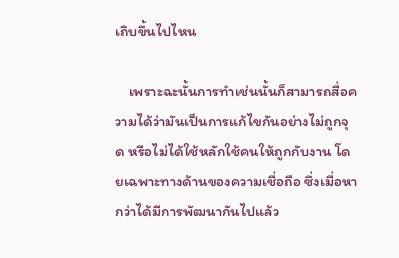เถิบขึ้นไปไหน

    เพราะฉะนั้นการทำเช่นนั้นก็สามารถสื่อความได้ว่ามันเป็นการแก้ไขกันอย่างไม่ถูกจุด หรือไม่ได้ใช้หลักใช้คนให้ถูกกับงาน โดยเฉพาะทางด้านของความเชื่อถือ ซึ่งเมื่อหากว่าได้มีการพัฒนากันไปแล้ว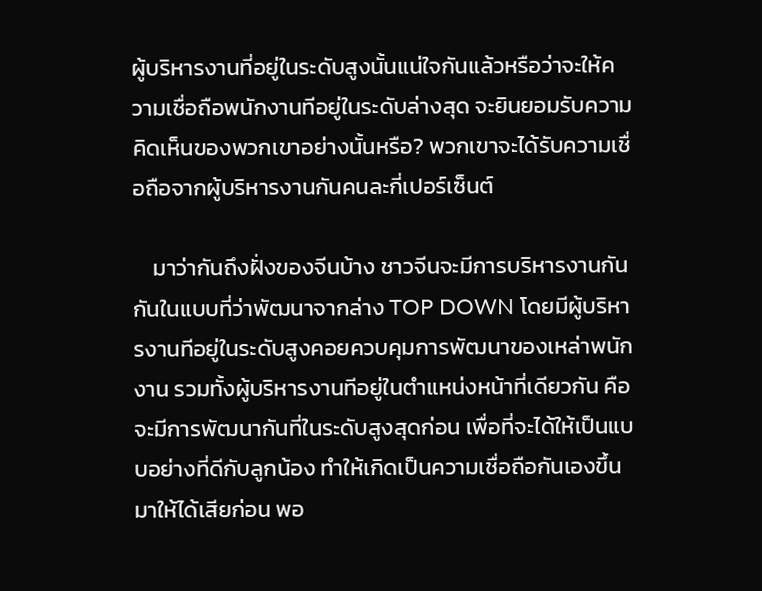ผู้บริหารงานที่อยู่ในระดับสูงนั้นแน่ใจกันแล้วหรือว่าจะให้ความเชื่อถือพนักงานทีอยู่ในระดับล่างสุด จะยินยอมรับความคิดเห็นของพวกเขาอย่างนั้นหรือ? พวกเขาจะได้รับความเชื่อถือจากผู้บริหารงานกันคนละกี่เปอร์เซ็นต์

    มาว่ากันถึงฝั่งของจีนบ้าง ชาวจีนจะมีการบริหารงานกันกันในแบบที่ว่าพัฒนาจากล่าง TOP DOWN โดยมีผู้บริหารงานทีอยู่ในระดับสูงคอยควบคุมการพัฒนาของเหล่าพนักงาน รวมทั้งผู้บริหารงานทีอยู่ในตำแหน่งหน้าที่เดียวกัน คือจะมีการพัฒนากันที่ในระดับสูงสุดก่อน เพื่อที่จะได้ให้เป็นแบบอย่างที่ดีกับลูกน้อง ทำให้เกิดเป็นความเชื่อถือกันเองขึ้นมาให้ได้เสียก่อน พอ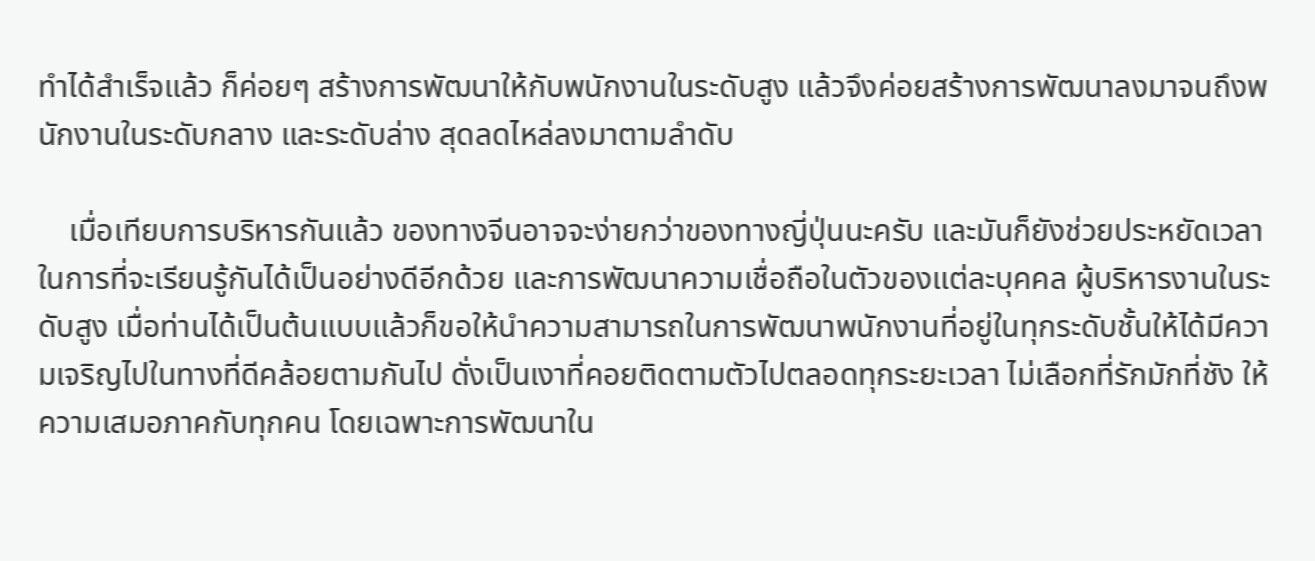ทำได้สำเร็จแล้ว ก็ค่อยๆ สร้างการพัฒนาให้กับพนักงานในระดับสูง แล้วจึงค่อยสร้างการพัฒนาลงมาจนถึงพนักงานในระดับกลาง และระดับล่าง สุดลดไหล่ลงมาตามลำดับ

    เมื่อเทียบการบริหารกันแล้ว ของทางจีนอาจจะง่ายกว่าของทางญี่ปุ่นนะครับ และมันก็ยังช่วยประหยัดเวลาในการที่จะเรียนรู้กันได้เป็นอย่างดีอีกด้วย และการพัฒนาความเชื่อถือในตัวของแต่ละบุคคล ผู้บริหารงานในระดับสูง เมื่อท่านได้เป็นต้นแบบแล้วก็ขอให้นำความสามารถในการพัฒนาพนักงานที่อยู่ในทุกระดับชั้นให้ได้มีความเจริญไปในทางที่ดีคล้อยตามกันไป ดั่งเป็นเงาที่คอยติดตามตัวไปตลอดทุกระยะเวลา ไม่เลือกที่รักมักที่ชัง ให้ความเสมอภาคกับทุกคน โดยเฉพาะการพัฒนาใน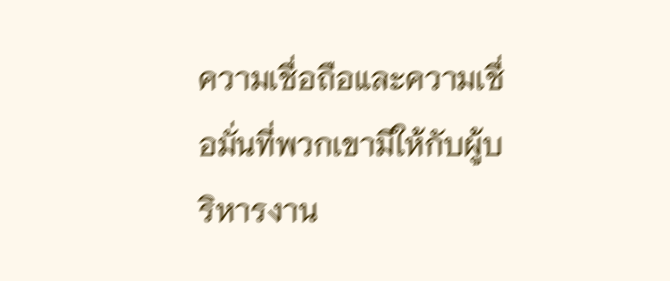ความเชื่อถือและความเชื่อมั่นที่พวกเขามีให้กับผู้บริหารงาน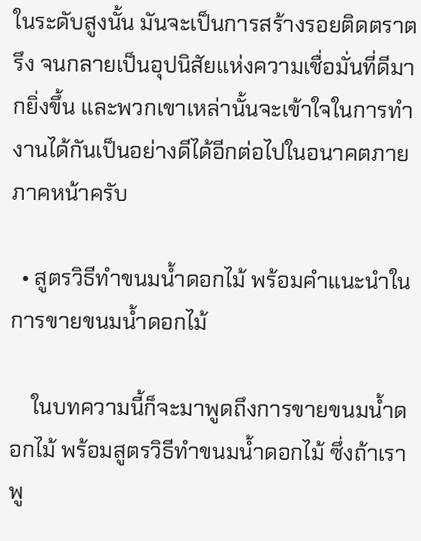ในระดับสูงนั้น มันจะเป็นการสร้างรอยติดตราตรึง จนกลายเป็นอุปนิสัยแห่งความเชื่อมั่นที่ดีมากยิ่งขึ้น และพวกเขาเหล่านั้นจะเข้าใจในการทำงานได้กันเป็นอย่างดีได้อีกต่อไปในอนาคตภายภาคหน้าครับ

  • สูตรวิธีทำขนมน้ำดอกไม้ พร้อมคำแนะนำในการขายขนมน้ำดอกไม้

    ในบทความนี้ก็จะมาพูดถึงการขายขนมน้ำดอกไม้ พร้อมสูตรวิธีทำขนมน้ำดอกไม้ ซึ่งถ้าเราพู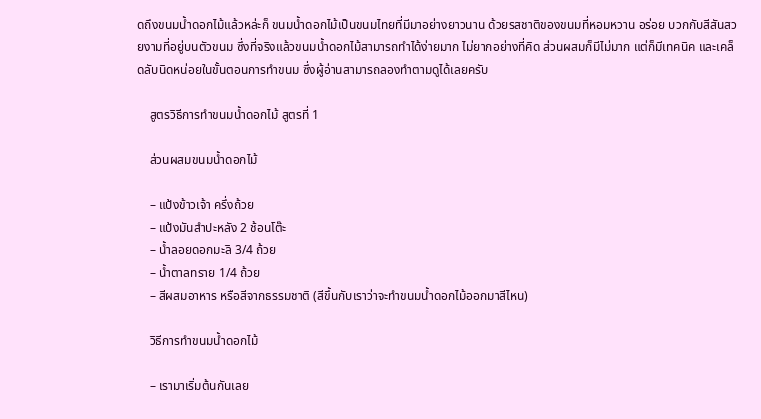ดถึงขนมน้ำดอกไม้แล้วหล่ะก็ ขนมน้ำดอกไม้เป็นขนมไทยที่มีมาอย่างยาวนาน ด้วยรสชาติของขนมที่หอมหวาน อร่อย บวกกับสีสันสวยงามที่อยู่บนตัวขนม ซึ่งที่จริงแล้วขนมน้ำดอกไม้สามารถทำได้ง่ายมาก ไม่ยากอย่างที่คิด ส่วนผสมก็มีไม่มาก แต่ก็มีเทคนิค และเคล็ดลับนิดหน่อยในขั้นตอนการทำขนม ซึ่งผู้อ่านสามารถลองทำตามดูได้เลยครับ

    สูตรวิธีการทำขนมน้ำดอกไม้ สูตรที่ 1

    ส่วนผสมขนมน้ำดอกไม้

    – แป้งข้าวเจ้า ครึ่งถ้วย
    – แป้งมันสำปะหลัง 2 ช้อนโต๊ะ
    – น้ำลอยดอกมะลิ 3/4 ถ้วย
    – น้ำตาลทราย 1/4 ถ้วย
    – สีผสมอาหาร หรือสีจากธรรมชาติ (สีขึ้นกับเราว่าจะทำขนมน้ำดอกไม้ออกมาสีไหน)

    วิธีการทำขนมน้ำดอกไม้

    – เรามาเริ่มต้นกันเลย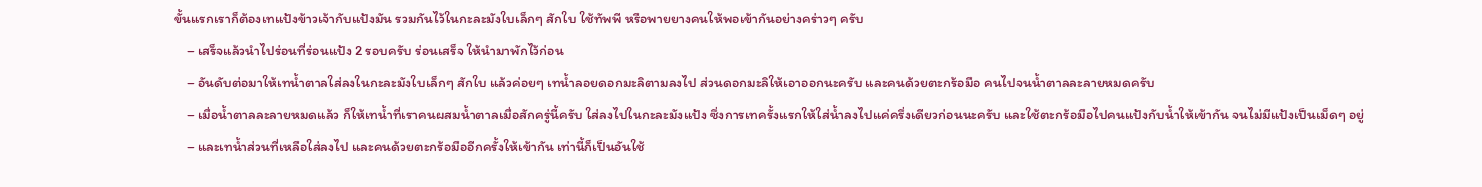ขั้นแรกเราก็ต้องเทแป้งข้าวเจ้ากับแป้งมัน รวมกันไว้ในกะละมังใบเล็กๆ สักใบ ใช้ทัพพี หรือพายยางคนให้พอเข้ากันอย่างคร่าวๆ ครับ
    – เสร็จแล้วนำไปร่อนที่ร่อนแป้ง 2 รอบครับ ร่อนเสร็จ ให้นำมาพักไว้ก่อน
    – อันดับต่อมาให้เทน้ำตาลใส่ลงในกะละมังใบเล็กๆ สักใบ แล้วค่อยๆ เทน้ำลอยดอกมะลิตามลงไป ส่วนดอกมะลิให้เอาออกนะครับ และคนด้วยตะกร้อมือ คนไปจนน้ำตาลละลายหมดครับ
    – เมื่อน้ำตาลละลายหมดแล้ว ก็ให้เทน้ำที่เราคนผสมน้ำตาลเมื่อสักครู่นี้ครับ ใส่ลงไปในกะละมังแป้ง ซึ่งการเทครั้งแรกให้ใส่น้ำลงไปแค่ครึ่งเดียวก่อนนะครับ และใช้ตะกร้อมือไปคนแป้งกับน้ำให้เข้ากัน จนไม่มีแป้งเป็นเม็ดๆ อยู่
    – และเทน้ำส่วนที่เหลือใส่ลงไป และคนด้วยตะกร้อมืออีกครั้งให้เข้ากัน เท่านี้ก็เป็นอันใช้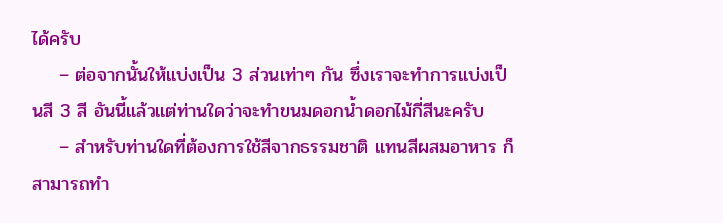ได้ครับ
    – ต่อจากนั้นให้แบ่งเป็น 3 ส่วนเท่าๆ กัน ซึ่งเราจะทำการแบ่งเป็นสี 3 สี อันนี้แล้วแต่ท่านใดว่าจะทำขนมดอกน้ำดอกไม้กี่สีนะครับ
    – สำหรับท่านใดที่ต้องการใช้สีจากธรรมชาติ แทนสีผสมอาหาร ก็สามารถทำ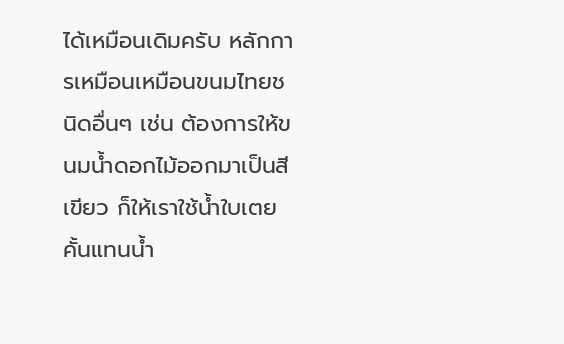ได้เหมือนเดิมครับ หลักการเหมือนเหมือนขนมไทยชนิดอื่นๆ เช่น ต้องการให้ขนมน้ำดอกไม้ออกมาเป็นสีเขียว ก็ให้เราใช้น้ำใบเตยคั้นแทนน้ำ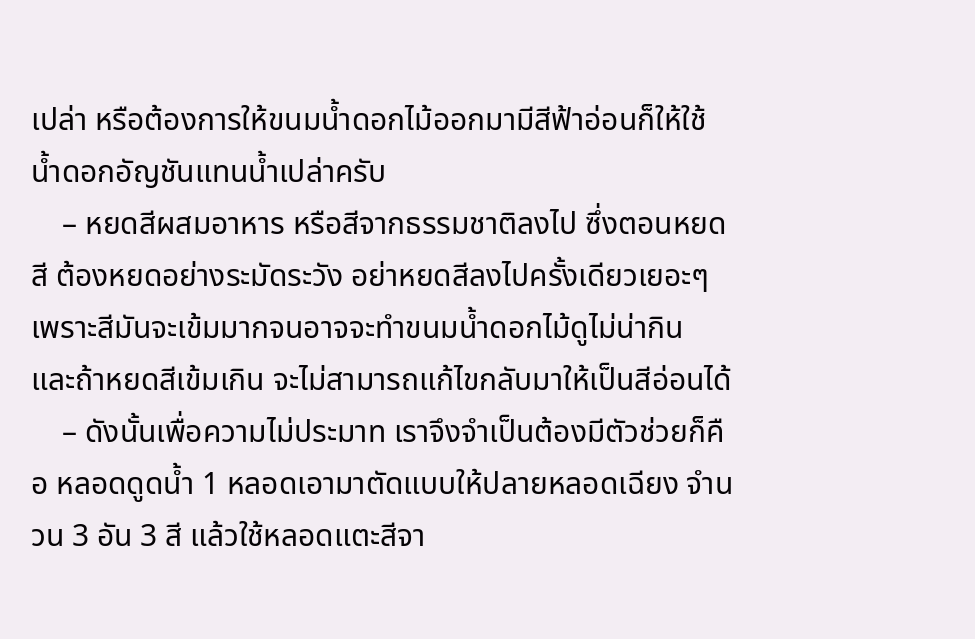เปล่า หรือต้องการให้ขนมน้ำดอกไม้ออกมามีสีฟ้าอ่อนก็ให้ใช้น้ำดอกอัญชันแทนน้ำเปล่าครับ
    – หยดสีผสมอาหาร หรือสีจากธรรมชาติลงไป ซึ่งตอนหยดสี ต้องหยดอย่างระมัดระวัง อย่าหยดสีลงไปครั้งเดียวเยอะๆ เพราะสีมันจะเข้มมากจนอาจจะทำขนมน้ำดอกไม้ดูไม่น่ากิน และถ้าหยดสีเข้มเกิน จะไม่สามารถแก้ไขกลับมาให้เป็นสีอ่อนได้
    – ดังนั้นเพื่อความไม่ประมาท เราจึงจำเป็นต้องมีตัวช่วยก็คือ หลอดดูดน้ำ 1 หลอดเอามาตัดแบบให้ปลายหลอดเฉียง จำนวน 3 อัน 3 สี แล้วใช้หลอดแตะสีจา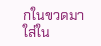กในขวดมาใส่ใน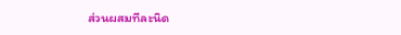ส่วนผสมทีละนิด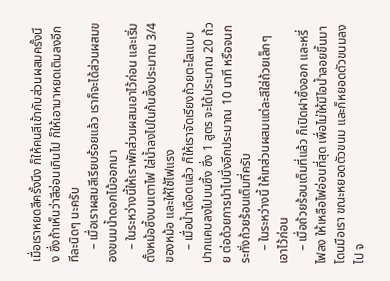เมื่อเราหยดสีครั้งนึง ก็ให้คนสีเข้ากับส่วนผสมครั้งนึง ซึ่งถ้าเห็นว่าสีอ่อนเกินไป ก็ให้เอามาหยดเติมลงอีกทีละนิดๆ นะครับ
    – เมื่อเราผสมสีเรียบร้อยแล้ว เราก็จะได้ส่วนผสมของขนมน้ำดอกไม้ออกมา
    – ในระหว่างนี้ให้เราพักส่วนผสมเอาไว้ก่อน และเริ่มตั้งหม้อซึ้งบนเตาไฟ ใส่น้ำลงไปในก้นซึ้งประมาณ 3/4 ของหม้อ และให้ใช้ไฟแรง
    – เมื่อน้ำเดือดแล้ว ก็ให้เราจัดเรียงถ้วยตะไลแบบปากแคบลงไปบนซึ้ง ซึ่ง 1 สูตร จะได้ประมาณ 20 ถ้วย ต่อด้วยการนำไปนึ่งอีกประมาณ 10 นาที หรือจนกระทั่งถ้วยร้อนเต็มที่ครับ
    – ในระหว่างนี้ ให้เทส่วนผสมแต่ละสีใส่ถ้วยเล็กๆ เอาไว้ก่อน
    – เมื่อถ้วยร้อนเต็มที่แล้ว ก็เปิดฝาซึ้งออก และหรี่ไฟลง ให้เหลือไฟอ่อนที่สุด เพื่อไม่ให้มีไอน้ำลอยขึ้นมาโดนมือเรา ขณะหยอดตัวขนม และก็หยอดตัวขนมลงไป จ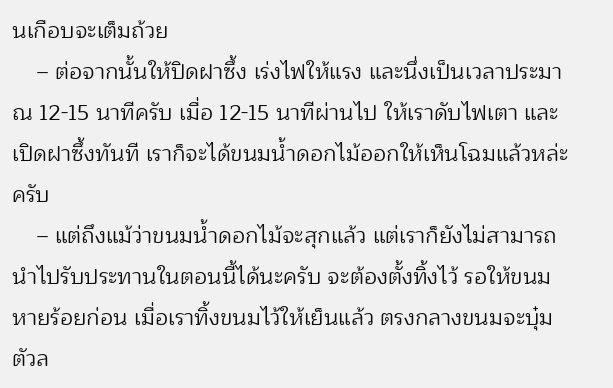นเกือบจะเต็มถ้วย
    – ต่อจากนั้นให้ปิดฝาซึ้ง เร่งไฟให้แรง และนึ่งเป็นเวลาประมาณ 12-15 นาทีครับ เมื่อ 12-15 นาทีผ่านไป ให้เราดับไฟเตา และเปิดฝาซึ้งทันที เราก็จะได้ขนมน้ำดอกไม้ออกให้เห็นโฉมแล้วหล่ะครับ
    – แต่ถึงแม้ว่าขนมน้ำดอกไม้จะสุกแล้ว แต่เราก็ยังไม่สามารถนำไปรับประทานในตอนนี้ได้นะครับ จะต้องตั้งทิ้งไว้ รอให้ขนมหายร้อยก่อน เมื่อเราทิ้งขนมไว้ให้เย็นแล้ว ตรงกลางขนมจะบุ๋มตัวล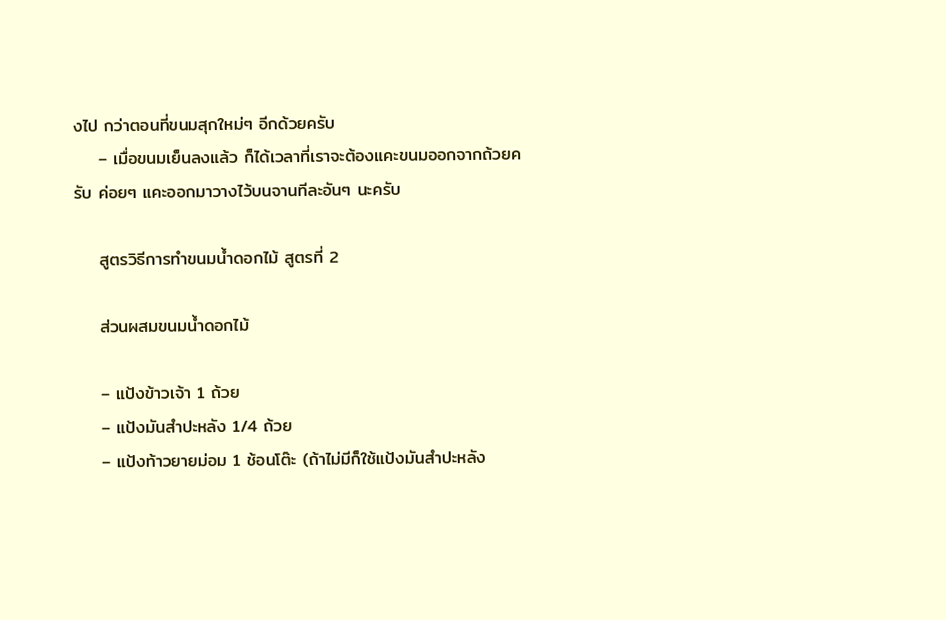งไป กว่าตอนที่ขนมสุกใหม่ๆ อีกด้วยครับ
    – เมื่อขนมเย็นลงแล้ว ก็ได้เวลาที่เราจะต้องแคะขนมออกจากถ้วยครับ ค่อยๆ แคะออกมาวางไว้บนจานทีละอันๆ นะครับ

    สูตรวิธีการทำขนมน้ำดอกไม้ สูตรที่ 2

    ส่วนผสมขนมน้ำดอกไม้

    – แป้งข้าวเจ้า 1 ถ้วย
    – แป้งมันสำปะหลัง 1/4 ถ้วย
    – แป้งท้าวยายม่อม 1 ช้อนโต๊ะ (ถ้าไม่มีก็ใช้แป้งมันสำปะหลัง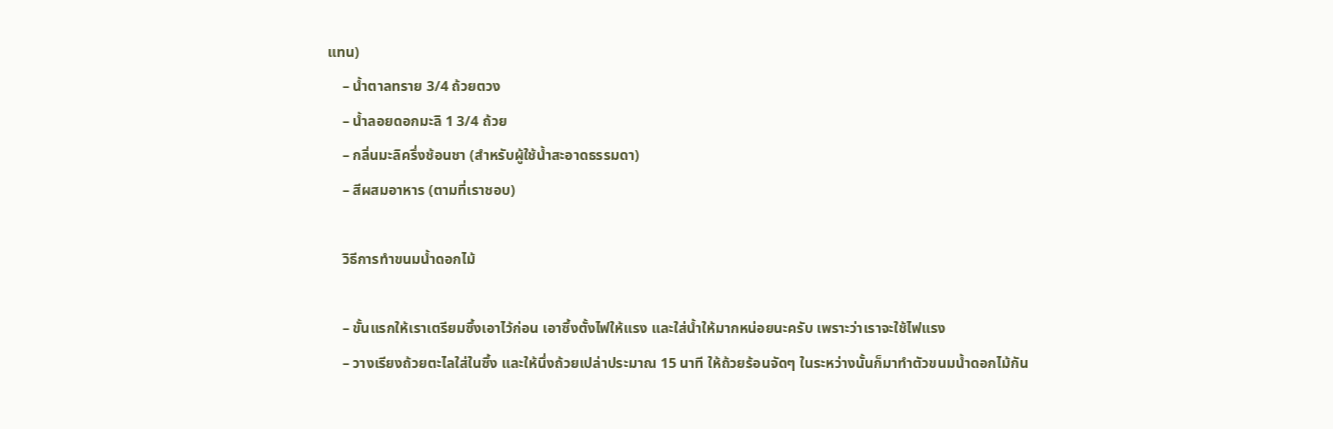แทน)
    – น้ำตาลทราย 3/4 ถ้วยตวง
    – น้ำลอยดอกมะลิ 1 3/4 ถ้วย
    – กลิ่นมะลิครึ่งช้อนชา (สำหรับผู้ใช้น้ำสะอาดธรรมดา)
    – สีผสมอาหาร (ตามที่เราชอบ)

    วิธีการทำขนมน้ำดอกไม้

    – ขั้นแรกให้เราเตรียมซึ้งเอาไว้ก่อน เอาซึ้งตั้งไฟให้แรง และใส่น้ำให้มากหน่อยนะครับ เพราะว่าเราจะใช้ไฟแรง
    – วางเรียงถ้วยตะไลใส่ในซึ้ง และให้นึ่งถ้วยเปล่าประมาณ 15 นาที ให้ถ้วยร้อนจัดๆ ในระหว่างนั้นก็มาทำตัวขนมน้ำดอกไม้กัน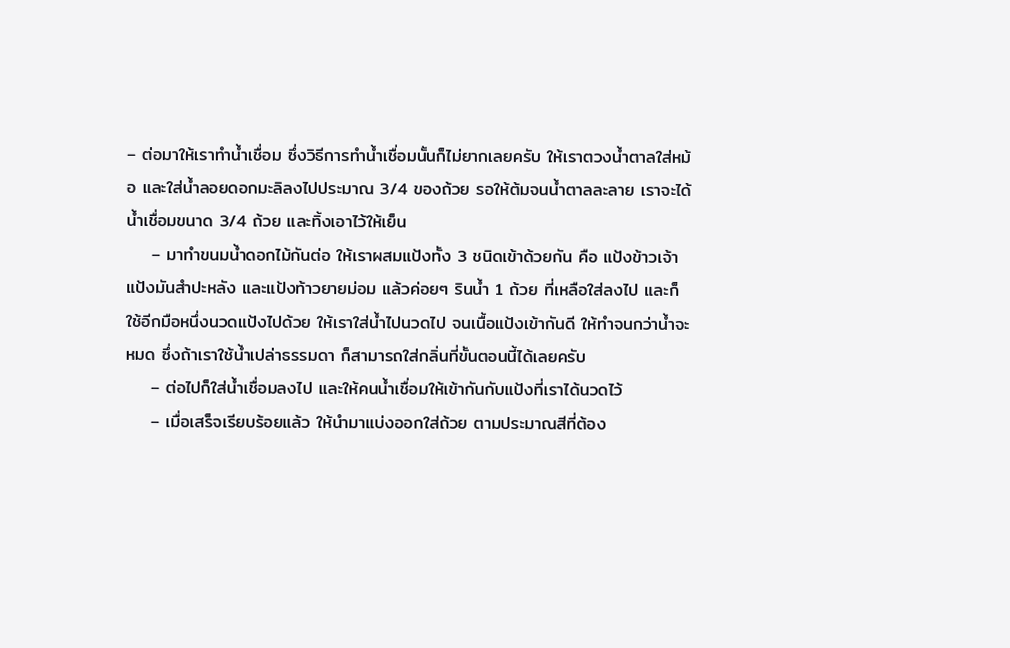– ต่อมาให้เราทำน้ำเชื่อม ซึ่งวิธีการทำน้ำเชื่อมนั้นก็ไม่ยากเลยครับ ให้เราตวงน้ำตาลใส่หม้อ และใส่น้ำลอยดอกมะลิลงไปประมาณ 3/4 ของถ้วย รอให้ต้มจนน้ำตาลละลาย เราจะได้น้ำเชื่อมขนาด 3/4 ถ้วย และทิ้งเอาไว้ให้เย็น
    – มาทำขนมน้ำดอกไม้กันต่อ ให้เราผสมแป้งทั้ง 3 ชนิดเข้าด้วยกัน คือ แป้งข้าวเจ้า แป้งมันสำปะหลัง และแป้งท้าวยายม่อม แล้วค่อยๆ รินน้ำ 1 ถ้วย ที่เหลือใส่ลงไป และก็ใช้อีกมือหนึ่งนวดแป้งไปด้วย ให้เราใส่น้ำไปนวดไป จนเนื้อแป้งเข้ากันดี ให้ทำจนกว่าน้ำจะหมด ซึ่งถ้าเราใช้น้ำเปล่าธรรมดา ก็สามารถใส่กลิ่นที่ขั้นตอนนี้ได้เลยครับ
    – ต่อไปก็ใส่น้ำเชื่อมลงไป และให้คนน้ำเชื่อมให้เข้ากันกับแป้งที่เราได้นวดไว้
    – เมื่อเสร็จเรียบร้อยแล้ว ให้นำมาแบ่งออกใส่ถ้วย ตามประมาณสีที่ต้อง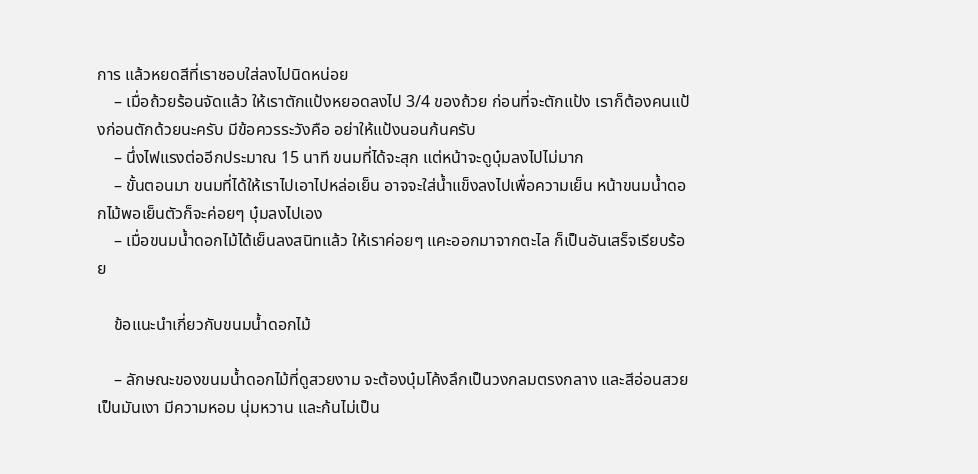การ แล้วหยดสีที่เราชอบใส่ลงไปนิดหน่อย
    – เมื่อถ้วยร้อนจัดแล้ว ให้เราตักแป้งหยอดลงไป 3/4 ของถ้วย ก่อนที่จะตักแป้ง เราก็ต้องคนแป้งก่อนตักด้วยนะครับ มีข้อควรระวังคือ อย่าให้แป้งนอนก้นครับ
    – นึ่งไฟแรงต่ออีกประมาณ 15 นาที ขนมที่ได้จะสุก แต่หน้าจะดูบุ๋มลงไปไม่มาก
    – ขั้นตอนมา ขนมที่ได้ให้เราไปเอาไปหล่อเย็น อาจจะใส่น้ำแข็งลงไปเพื่อความเย็น หน้าขนมน้ำดอกไม้พอเย็นตัวก็จะค่อยๆ บุ๋มลงไปเอง
    – เมื่อขนมน้ำดอกไม้ได้เย็นลงสนิทแล้ว ให้เราค่อยๆ แคะออกมาจากตะไล ก็เป็นอันเสร็จเรียบร้อย

    ข้อแนะนำเกี่ยวกับขนมน้ำดอกไม้

    – ลักษณะของขนมน้ำดอกไม้ที่ดูสวยงาม จะต้องบุ๋มโค้งลึกเป็นวงกลมตรงกลาง และสีอ่อนสวยเป็นมันเงา มีความหอม นุ่มหวาน และก้นไม่เป็น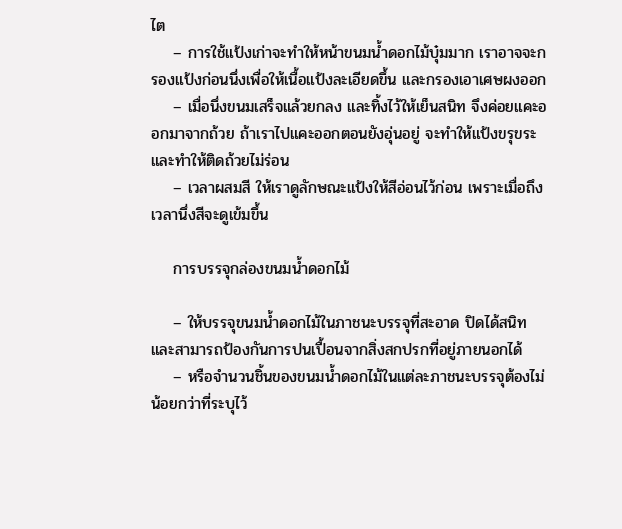ไต
    – การใช้แป้งเก่าจะทำให้หน้าขนมน้ำดอกไม้บุ๋มมาก เราอาจจะกรองแป้งก่อนนึ่งเพื่อให้เนื้อแป้งละเอียดขึ้น และกรองเอาเศษผงออก
    – เมื่อนึ่งขนมเสร็จแล้วยกลง และทิ้งไว้ให้เย็นสนิท จึงค่อยแคะออกมาจากถ้วย ถ้าเราไปแคะออกตอนยังอุ่นอยู่ จะทำให้แป้งขรุขระ และทำให้ติดถ้วยไม่ร่อน
    – เวลาผสมสี ให้เราดูลักษณะแป้งให้สีอ่อนไว้ก่อน เพราะเมื่อถึงเวลานึ่งสีจะดูเข้มขึ้น

    การบรรจุกล่องขนมน้ำดอกไม้

    – ให้บรรจุขนมน้ำดอกไม้ในภาชนะบรรจุที่สะอาด ปิดได้สนิท และสามารถป้องกันการปนเปื้อนจากสิ่งสกปรกที่อยู่ภายนอกได้
    – หรือจํานวนชิ้นของขนมน้ำดอกไม้ในแต่ละภาชนะบรรจุต้องไม่น้อยกว่าที่ระบุไว้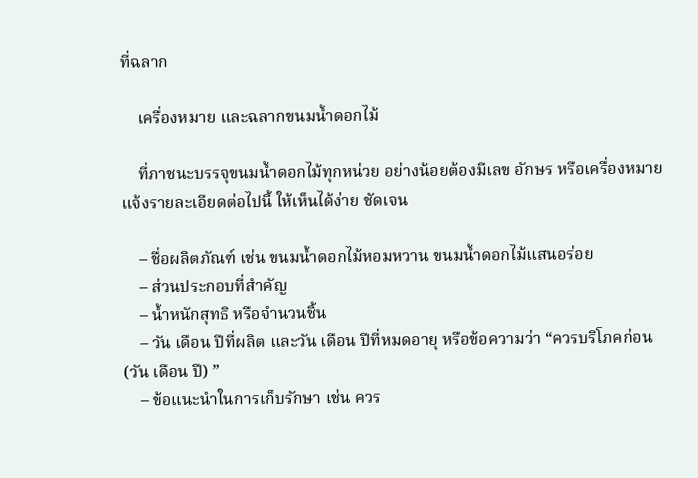ที่ฉลาก

    เครื่องหมาย และฉลากขนมน้ำดอกไม้

    ที่ภาชนะบรรจุขนมน้ำดอกไม้ทุกหน่วย อย่างน้อยต้องมีเลข อักษร หรือเครื่องหมายแจ้งรายละเอียดต่อไปนี้ ให้เห็นได้ง่าย ชัดเจน

    – ชื่อผลิตภัณฑ์ เช่น ขนมน้ำดอกไม้หอมหวาน ขนมน้ำดอกไม้แสนอร่อย
    – ส่วนประกอบที่สำคัญ
    – น้ำหนักสุทธิ หรือจำนวนชิ้น
    – วัน เดือน ปีที่ผลิต และวัน เดือน ปีที่หมดอายุ หรือข้อความว่า “ควรบริโภคก่อน (วัน เดือน ปี) ”
    – ข้อแนะนำในการเก็บรักษา เช่น ควร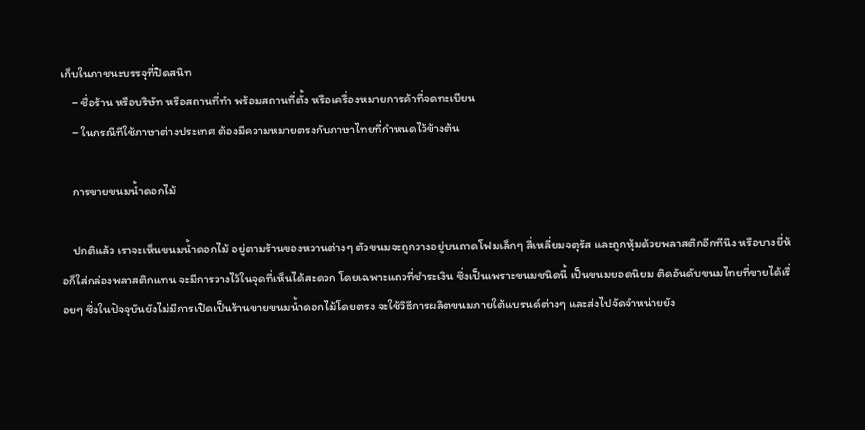เก็บในภาชนะบรรจุที่ปิดสนิท
    – ชื่อร้าน หรือบริษัท หรือสถานที่ทำ พร้อมสถานที่ตั้ง หรือเครื่องหมายการค้าที่จดทะเบียน
    – ในกรณีทีใช้ภาษาต่างประเทศ ต้องมีความหมายตรงกับภาษาไทยที่กำหนดไว้ข้างต้น

    การขายขนมน้ำดอกไม้

    ปกติแล้ว เราจะเห็นขนมน้ำดอกไม้ อยู่ตามร้านของหวานต่างๆ ตัวขนมจะถูกวางอยู่บนถาดโฟมเล็กๆ สี่เหลี่ยมจตุรัส และถูกหุ้มด้วยพลาสติกอีกทีนึง หรือบางยี่ห้อก็ใส่กล่องพลาสติกแทน จะมีการวางไว้ในจุดที่เห็นได้สะดวก โดยเฉพาะแถวที่ชำระเงิน ซึ่งเป็นเพราะขนมชนิดนี้ เป็นขนมยอดนิยม ติดอันดับขนมไทยที่ขายได้เรื่อยๆ ซึ่งในปัจจุบันยังไม่มีการเปิดเป็นร้านขายขนมน้ำดอกไม้โดยตรง จะใช้วิธีการผลิตขนมภายใต้แบรนด์ต่างๆ และส่งไปจัดจำหน่ายยัง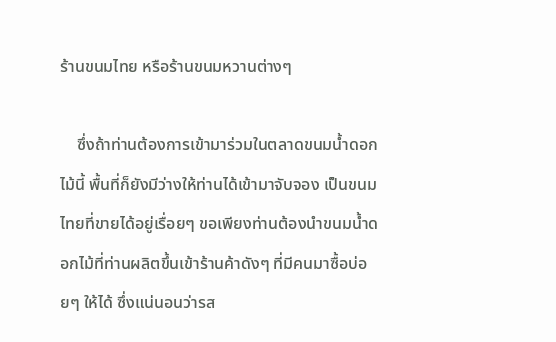ร้านขนมไทย หรือร้านขนมหวานต่างๆ

    ซึ่งถ้าท่านต้องการเข้ามาร่วมในตลาดขนมน้ำดอกไม้นี้ พื้นที่ก็ยังมีว่างให้ท่านได้เข้ามาจับจอง เป็นขนมไทยที่ขายได้อยู่เรื่อยๆ ขอเพียงท่านต้องนำขนมน้ำดอกไม้ที่ท่านผลิตขึ้นเข้าร้านค้าดังๆ ที่มีคนมาซื้อบ่อยๆ ให้ได้ ซึ่งแน่นอนว่ารส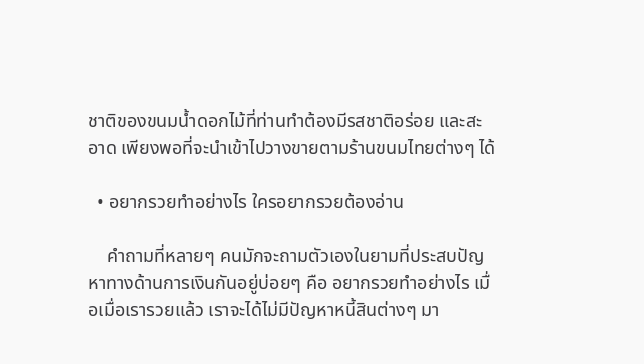ชาติของขนมน้ำดอกไม้ที่ท่านทำต้องมีรสชาติอร่อย และสะอาด เพียงพอที่จะนำเข้าไปวางขายตามร้านขนมไทยต่างๆ ได้

  • อยากรวยทำอย่างไร ใครอยากรวยต้องอ่าน

    คำถามที่หลายๆ คนมักจะถามตัวเองในยามที่ประสบปัญหาทางด้านการเงินกันอยู่บ่อยๆ คือ อยากรวยทำอย่างไร เมื่อเมื่อเรารวยแล้ว เราจะได้ไม่มีปัญหาหนี้สินต่างๆ มา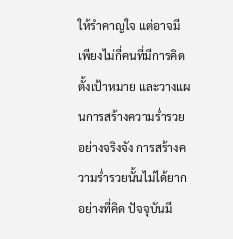ให้รำคาญใจ แต่อาจมีเพียงไม่กี่คนที่มีการคิดตั้งเป้าหมาย และวางแผนการสร้างความร่ำรวยอย่างจริงจัง การสร้างความร่ำรวยนั้นไม่ได้ยากอย่างที่คิด ปัจจุบันมี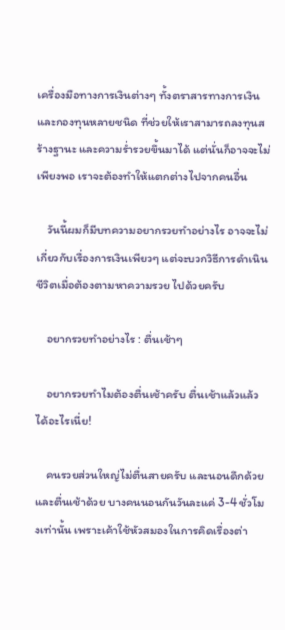เครื่องมือทางการเงินต่างๆ ทั้งตราสารทางการเงิน และกองทุนหลายชนิด ที่ช่วยให้เราสามารถลงทุนสร้างฐานะ และความร่ำรวยขึ้นมาได้ แต่นั่นก็อาจจะไม่เพียงพอ เราจะต้องทำให้แตกต่างไปจากคนอื่น

    วันนี้ผมก็มีบทความอยากรวยทำอย่างไร อาจจะไม่เกี่ยวกับเรื่องการเงินเพียวๆ แต่จะบวกวิธีการดำเนินชีวิตเมื่อต้องตามหาความรวย ไปด้วยครับ

    อยากรวยทำอย่างไร : ตื่นเช้าๆ

    อยากรวยทำไมต้องตื่นเช้าครับ ตื่นเช้าแล้วแล้วได้อะไรเนี่ย!

    คนรวยส่วนใหญ่ไม่ตื่นสายครับ และนอนดึกด้วย และตื่นเช้าด้วย บางคนนอนกันวันละแค่ 3-4 ชั่วโมงเท่านั้น เพราะเค้าใช้หัวสมองในการคิดเรื่องต่า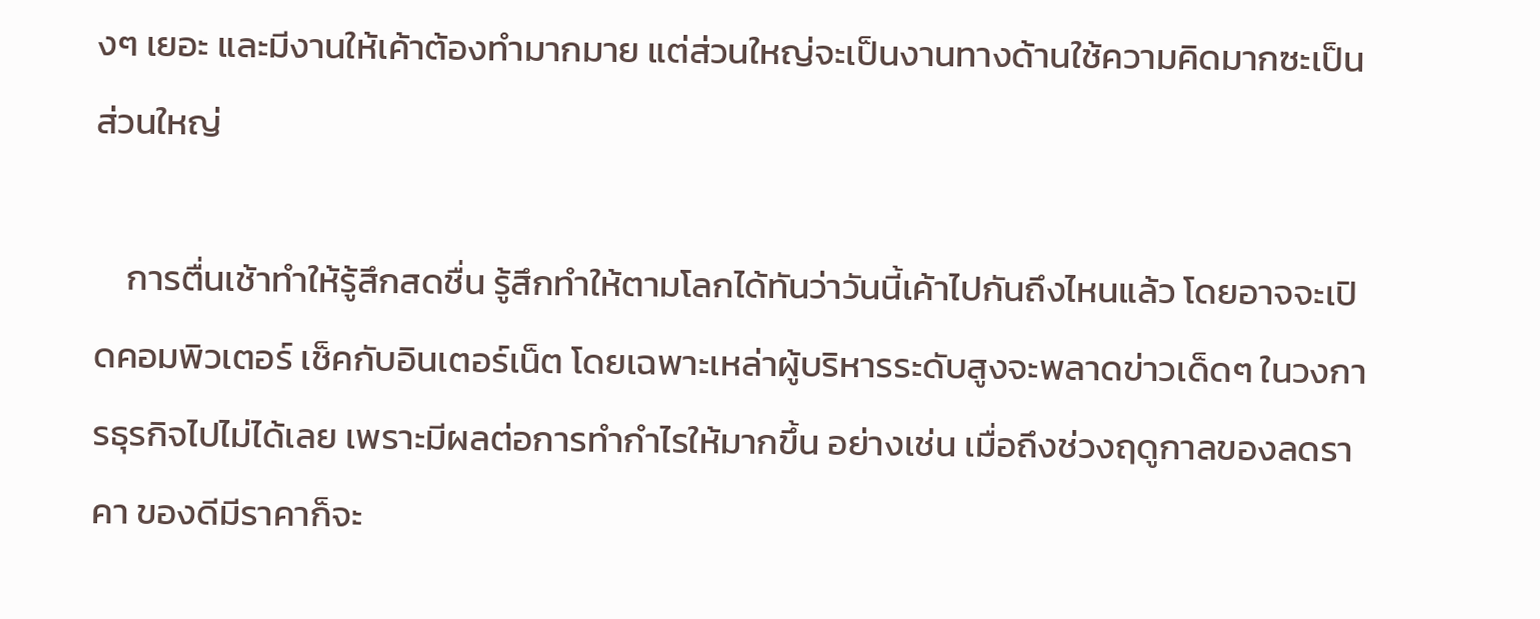งๆ เยอะ และมีงานให้เค้าต้องทำมากมาย แต่ส่วนใหญ่จะเป็นงานทางด้านใช้ความคิดมากซะเป็นส่วนใหญ่

    การตื่นเช้าทำให้รู้สึกสดชื่น รู้สึกทำให้ตามโลกได้ทันว่าวันนี้เค้าไปกันถึงไหนแล้ว โดยอาจจะเปิดคอมพิวเตอร์ เช็คกับอินเตอร์เน็ต โดยเฉพาะเหล่าผู้บริหารระดับสูงจะพลาดข่าวเด็ดๆ ในวงการธุรกิจไปไม่ได้เลย เพราะมีผลต่อการทำกำไรให้มากขึ้น อย่างเช่น เมื่อถึงช่วงฤดูกาลของลดราคา ของดีมีราคาก็จะ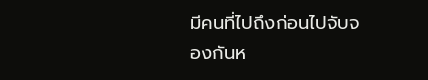มีคนที่ไปถึงก่อนไปจับจองกันห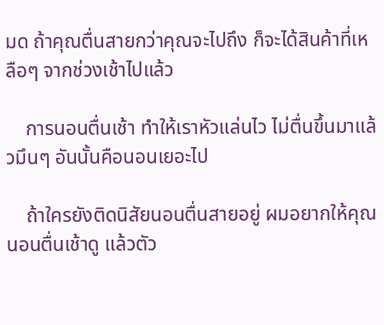มด ถ้าคุณตื่นสายกว่าคุณจะไปถึง ก็จะได้สินค้าที่เหลือๆ จากช่วงเช้าไปแล้ว

    การนอนตื่นเช้า ทำให้เราหัวแล่นไว ไม่ตื่นขึ้นมาแล้วมึนๆ อันนั้นคือนอนเยอะไป

    ถ้าใครยังติดนิสัยนอนตื่นสายอยู่ ผมอยากให้คุณนอนตื่นเช้าดู แล้วตัว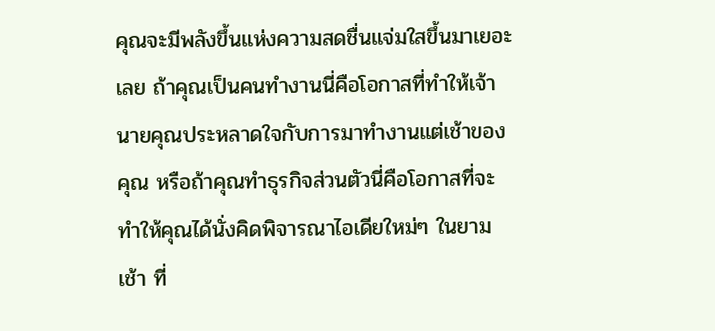คุณจะมีพลังขึ้นแห่งความสดชื่นแจ่มใสขึ้นมาเยอะเลย ถ้าคุณเป็นคนทำงานนี่คือโอกาสที่ทำให้เจ้านายคุณประหลาดใจกับการมาทำงานแต่เช้าของคุณ หรือถ้าคุณทำธุรกิจส่วนตัวนี่คือโอกาสที่จะทำให้คุณได้นั่งคิดพิจารณาไอเดียใหม่ๆ ในยามเช้า ที่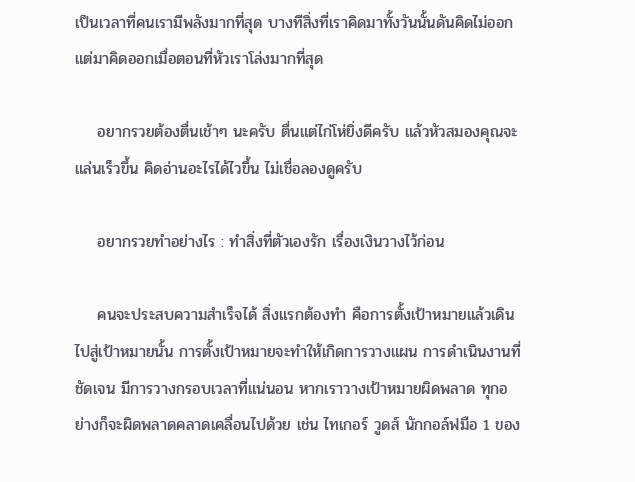เป็นเวลาที่คนเรามีพลังมากที่สุด บางทีสิ่งที่เราคิดมาทั้งวันนั้นดันคิดไม่ออก แต่มาคิดออกเมื่อตอนที่หัวเราโล่งมากที่สุด

    อยากรวยต้องตื่นเช้าๆ นะครับ ตื่นแต่ไก่โห่ยิ่งดีครับ แล้วหัวสมองคุณจะแล่นเร็วขึ้น คิดอ่านอะไรได้ไวขึ้น ไม่เชื่อลองดูครับ

    อยากรวยทำอย่างไร : ทำสิ่งที่ตัวเองรัก เรื่องเงินวางไว้ก่อน

    คนจะประสบความสำเร็จได้ สิ่งแรกต้องทำ คือการตั้งเป้าหมายแล้วเดินไปสู่เป้าหมายนั้น การตั้งเป้าหมายจะทำให้เกิดการวางแผน การดำเนินงานที่ชัดเจน มีการวางกรอบเวลาที่แน่นอน หากเราวางเป้าหมายผิดพลาด ทุกอย่างก็จะผิดพลาดคลาดเคลื่อนไปด้วย เช่น ไทเกอร์ วูดส์ นักกอล์ฟมือ 1 ของ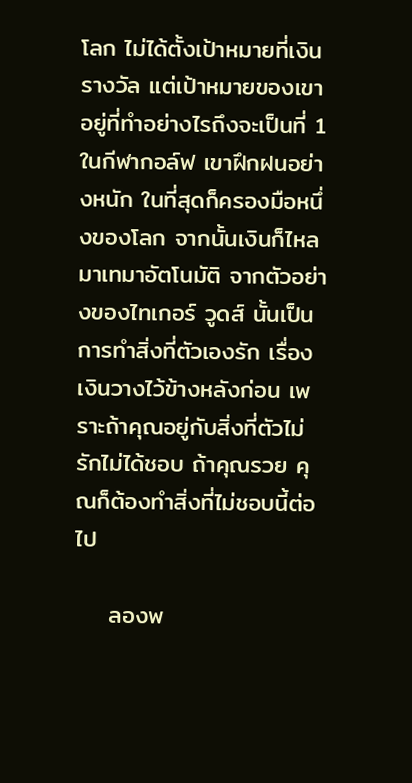โลก ไม่ได้ตั้งเป้าหมายที่เงินรางวัล แต่เป้าหมายของเขาอยู่ที่ทำอย่างไรถึงจะเป็นที่ 1 ในกีฬากอล์ฟ เขาฝึกฝนอย่างหนัก ในที่สุดก็ครองมือหนึ่งของโลก จากนั้นเงินก็ไหลมาเทมาอัตโนมัติ จากตัวอย่างของไทเกอร์ วูดส์ นั้นเป็นการทำสิ่งที่ตัวเองรัก เรื่องเงินวางไว้ข้างหลังก่อน เพราะถ้าคุณอยู่กับสิ่งที่ตัวไม่รักไม่ได้ชอบ ถ้าคุณรวย คุณก็ต้องทำสิ่งที่ไม่ชอบนี้ต่อไป

    ลองพ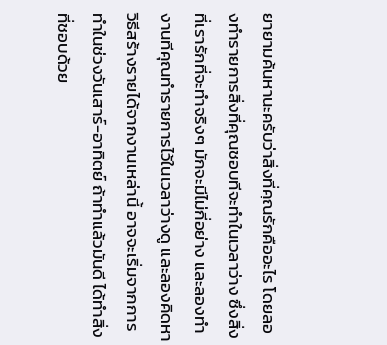ยายามค้นหานะครับว่าสิ่งที่คฺณรักคืออะไร โดยลองทำรายการสิ่งที่คุณชอบทีจะทำในเวลาว่าง ซึ่งสิ่งที่เรารักที่จะทำจริงๆ มักจะมีไม่กี่อย่าง และลองทำงานทีคุณทำรายการไว้ในเวลาว่างดู และลองคิดหาวิธีสร้างรายได้จากงานเหล่านี้ อาจจะเริ่มจากการทำในช่วงวันเสาร์-อาทิตย์ ถ้าทำแล้วมันดี ได้ทำสิ่งที่ชอบด้วย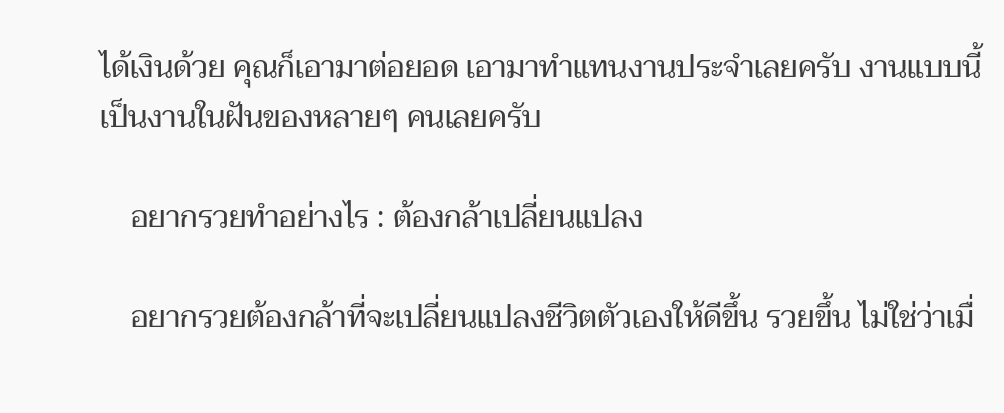ได้เงินด้วย คุณก็เอามาต่อยอด เอามาทำแทนงานประจำเลยครับ งานแบบนี้เป็นงานในฝันของหลายๆ คนเลยครับ

    อยากรวยทำอย่างไร : ต้องกล้าเปลี่ยนแปลง

    อยากรวยต้องกล้าที่จะเปลี่ยนแปลงชีวิตตัวเองให้ดีขึ้น รวยขึ้น ไม่ใช่ว่าเมื่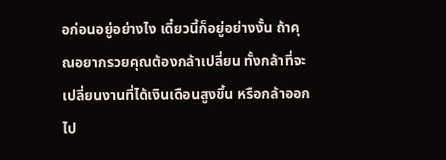อก่อนอยู่อย่างไง เดี๋ยวนี้ก็อยู่อย่างงั้น ถ้าคุณอยากรวยคุณต้องกล้าเปลี่ยน ทั้งกล้าที่จะเปลี่ยนงานที่ได้เงินเดือนสูงขึ้น หรือกล้าออกไป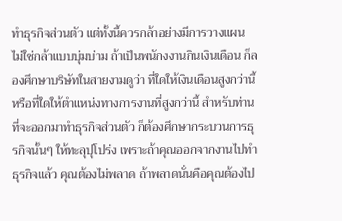ทำธุรกิจส่วนตัว แต่ทั้งนี้ควรกล้าอย่างมีการวางแผน ไม่ใช่กล้าแบบบุ่มบ่าม ถ้าเป็นพนักงงานกินเงินเดือน ก็ลองศึกษาบริษัทในสายงามดูว่า ที่ใดให้เงินเดือนสูงกว่านี้ หรือที่ใดให้ตำแหน่งทางการงานที่สูงกว่านี้ สำหรับท่านที่จะออกมาทำธุรกิจส่วนตัว ก็ต้องศึกษากระบวนการธุรกิจนั้นๆ ให้ทะลุปุโปร่ง เพราะถ้าคุณออกจากงานไปทำธุรกิจแล้ว คุณต้องไม่พลาด ถ้าพลาดนั่นคือคุณต้องไป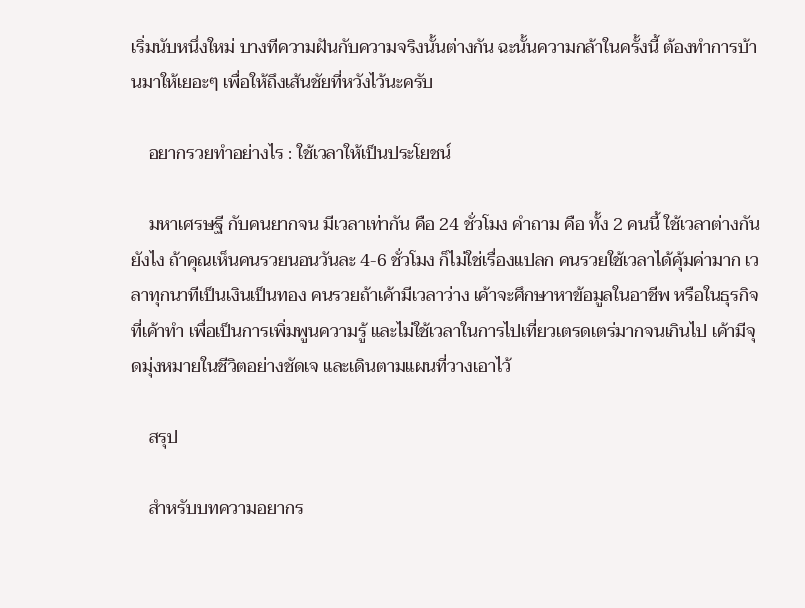เริ่มนับหนึ่งใหม่ บางทีความฝันกับความจริงนั้นต่างกัน ฉะนั้นความกล้าในครั้งนี้ ต้องทำการบ้านมาให้เยอะๆ เพื่อให้ถึงเส้นชัยที่หวังไว้นะครับ

    อยากรวยทำอย่างไร : ใช้เวลาให้เป็นประโยชน์

    มหาเศรษฐี กับคนยากจน มีเวลาเท่ากัน คือ 24 ชั่วโมง คำถาม คือ ทั้ง 2 คนนี้ ใช้เวลาต่างกันยังไง ถ้าคุณเห็นคนรวยนอนวันละ 4-6 ชั่วโมง ก็ไม่ใช่เรื่องแปลก คนรวยใช้เวลาได้คุ้มค่ามาก เวลาทุกนาทีเป็นเงินเป็นทอง คนรวยถ้าเค้ามีเวลาว่าง เค้าจะศึกษาหาข้อมูลในอาชีพ หรือในธุรกิจที่เค้าทำ เพื่อเป็นการเพิ่มพูนความรู้ และไม่ใช้เวลาในการไปเที่ยวเตรดเตร่มากจนเกินไป เค้ามีจุดมุ่งหมายในชีวิตอย่างชัดเจ และเดินตามแผนที่วางเอาไว้

    สรุป

    สำหรับบทความอยากร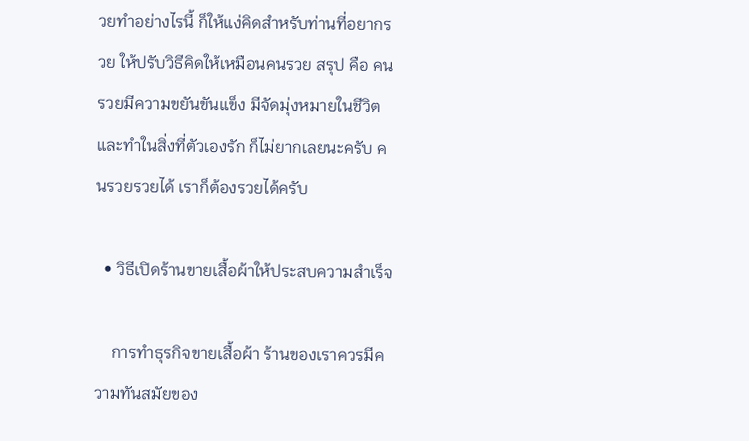วยทำอย่างไรนี้ ก็ให้แง่คิดสำหรับท่านที่อยากรวย ให้ปรับวิธีคิดให้เหมือนคนรวย สรุป คือ คนรวยมีความขยันขันแข็ง มีจัดมุ่งหมายในชีวิต และทำในสิ่งที่ตัวเองรัก ก็ไม่ยากเลยนะครับ คนรวยรวยได้ เราก็ต้องรวยได้ครับ

  • วิธีเปิดร้านขายเสื้อผ้าให้ประสบความสำเร็จ

    การทำธุรกิจขายเสื้อผ้า ร้านของเราควรมีความทันสมัยของ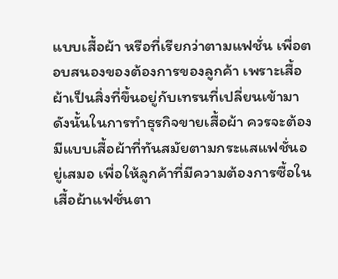แบบเสื้อผ้า หรือที่เรียกว่าตามแฟชั่น เพื่อตอบสนองของต้องการของลูกค้า เพราะเสื้อผ้าเป็นสิ่งที่ขึ้นอยู่กับเทรนที่เปลี่ยนเข้ามา ดังนั้นในการทำธุรกิจขายเสื้อผ้า ควรจะต้องมีแบบเสื้อผ้าที่ทันสมัยตามกระแสแฟชั่นอยู่เสมอ เพื่อให้ลูกค้าที่มีความต้องการซื้อในเสื้อผ้าแฟชั่นตา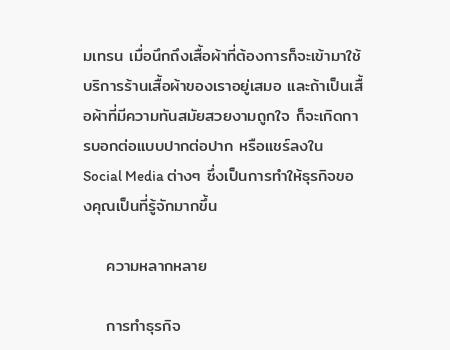มเทรน เมื่อนึกถึงเสื้อผ้าที่ต้องการก็จะเข้ามาใช้บริการร้านเสื้อผ้าของเราอยู่เสมอ และถ้าเป็นเสื้อผ้าที่มีความทันสมัยสวยงามถูกใจ ก็จะเกิดการบอกต่อแบบปากต่อปาก หรือแชร์ลงใน Social Media ต่างๆ ซึ่งเป็นการทำให้ธุรกิจของคุณเป็นที่รู้จักมากขึ้น

    ความหลากหลาย

    การทำธุรกิจ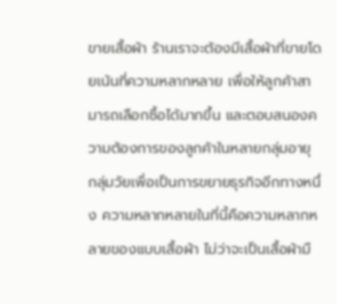ขายเสื้อผ้า ร้านเราจะต้องมีเสื้อผ้าที่ขายโดยเน้นที่ความหลากหลาย เพื่อให้ลูกค้าสามารถเลือกซื้อได้มากขึ้น และตอบสนองความต้องการของลูกค้าในหลายกลุ่มอายุ กลุ่มวัยเพื่อเป็นการขยายธุรกิจอีกทางหนึ่ง ความหลากหลายในที่นี้คือความหลากหลายของแบบเสื้อผ้า ไม่ว่าจะเป็นเสื้อผ้ามื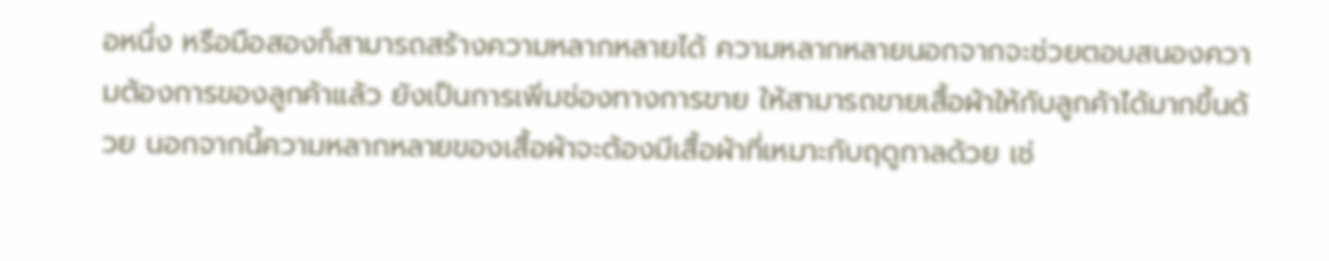อหนึ่ง หรือมือสองก็สามารถสร้างความหลากหลายได้ ความหลากหลายนอกจากจะช่วยตอบสนองความต้องการของลูกค้าแล้ว ยังเป็นการเพิ่มช่องทางการขาย ให้สามารถขายเสื้อผ้าให้กับลูกค้าได้มากขึ้นด้วย นอกจากนี้ความหลากหลายของเสื้อผ้าจะต้องมีเสื้อผ้าที่เหมาะกับฤดูกาลด้วย เช่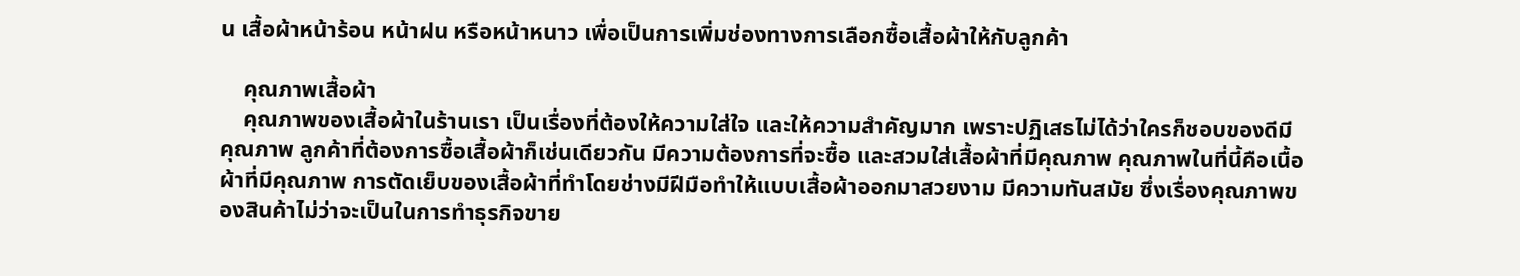น เสื้อผ้าหน้าร้อน หน้าฝน หรือหน้าหนาว เพื่อเป็นการเพิ่มช่องทางการเลือกซื้อเสื้อผ้าให้กับลูกค้า

    คุณภาพเสื้อผ้า
    คุณภาพของเสื้อผ้าในร้านเรา เป็นเรื่องที่ต้องให้ความใส่ใจ และให้ความสำคัญมาก เพราะปฏิเสธไม่ได้ว่าใครก็ชอบของดีมีคุณภาพ ลูกค้าที่ต้องการซื้อเสื้อผ้าก็เช่นเดียวกัน มีความต้องการที่จะซื้อ และสวมใส่เสื้อผ้าที่มีคุณภาพ คุณภาพในที่นี้คือเนื้อผ้าที่มีคุณภาพ การตัดเย็บของเสื้อผ้าที่ทำโดยช่างมีฝีมือทำให้แบบเสื้อผ้าออกมาสวยงาม มีความทันสมัย ซึ่งเรื่องคุณภาพของสินค้าไม่ว่าจะเป็นในการทำธุรกิจขาย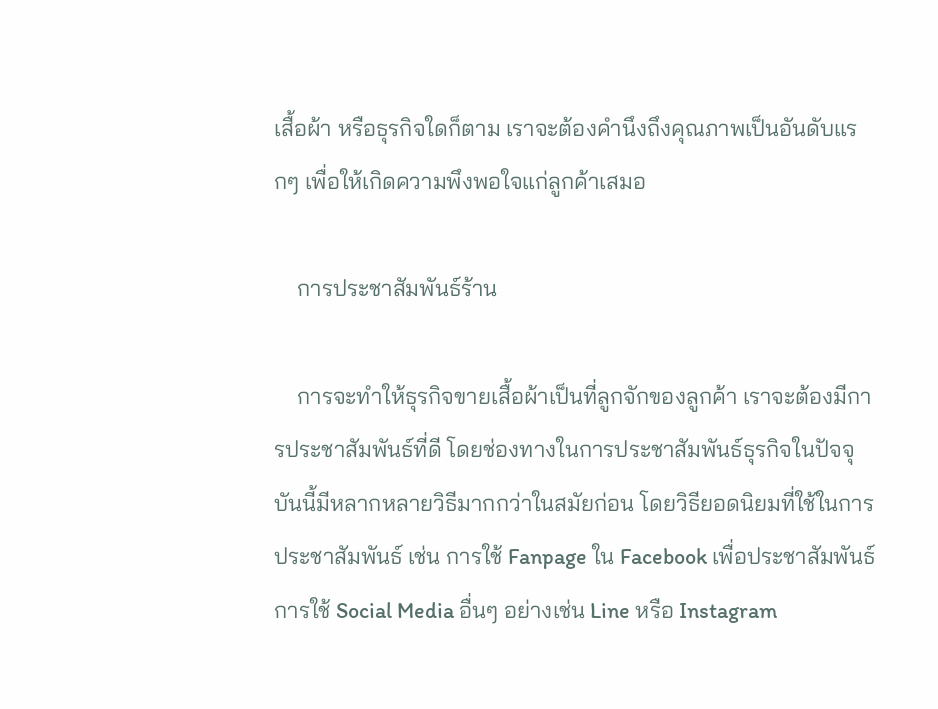เสื้อผ้า หรือธุรกิจใดก็ตาม เราจะต้องคำนึงถึงคุณภาพเป็นอันดับแรกๆ เพื่อให้เกิดความพึงพอใจแก่ลูกค้าเสมอ

    การประชาสัมพันธ์ร้าน

    การจะทำให้ธุรกิจขายเสื้อผ้าเป็นที่ลูกจักของลูกค้า เราจะต้องมีการประชาสัมพันธ์ที่ดี โดยช่องทางในการประชาสัมพันธ์ธุรกิจในปัจจุบันนี้มีหลากหลายวิธีมากกว่าในสมัยก่อน โดยวิธียอดนิยมที่ใช้ในการประชาสัมพันธ์ เช่น การใช้ Fanpage ใน Facebook เพื่อประชาสัมพันธ์ การใช้ Social Media อื่นๆ อย่างเช่น Line หรือ Instagram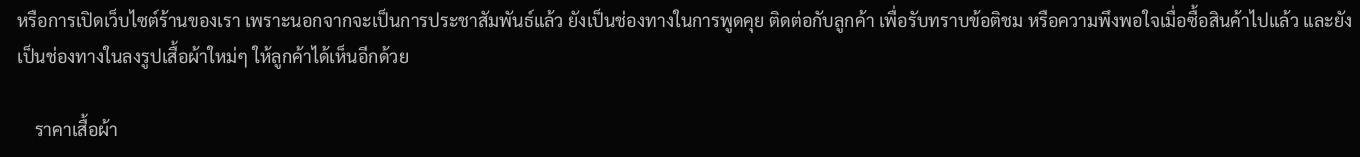หรือการเปิดเว็บไซต์ร้านของเรา เพราะนอกจากจะเป็นการประชาสัมพันธ์แล้ว ยังเป็นช่องทางในการพูดคุย ติดต่อกับลูกค้า เพื่อรับทราบข้อติชม หรือความพึงพอใจเมื่อซื้อสินค้าไปแล้ว และยังเป็นช่องทางในลงรูปเสื้อผ้าใหม่ๆ ให้ลูกค้าได้เห็นอีกด้วย

    ราคาเสื้อผ้า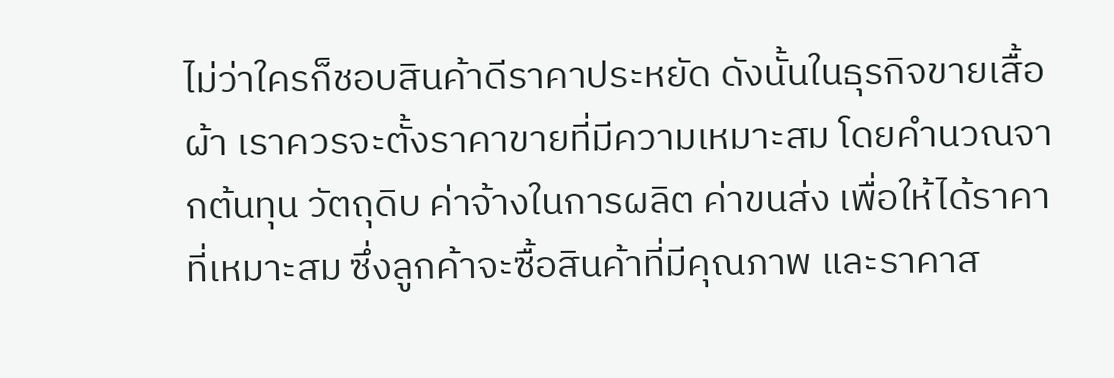ไม่ว่าใครก็ชอบสินค้าดีราคาประหยัด ดังนั้นในธุรกิจขายเสื้อผ้า เราควรจะตั้งราคาขายที่มีความเหมาะสม โดยคำนวณจากต้นทุน วัตถุดิบ ค่าจ้างในการผลิต ค่าขนส่ง เพื่อให้ได้ราคาที่เหมาะสม ซึ่งลูกค้าจะซื้อสินค้าที่มีคุณภาพ และราคาส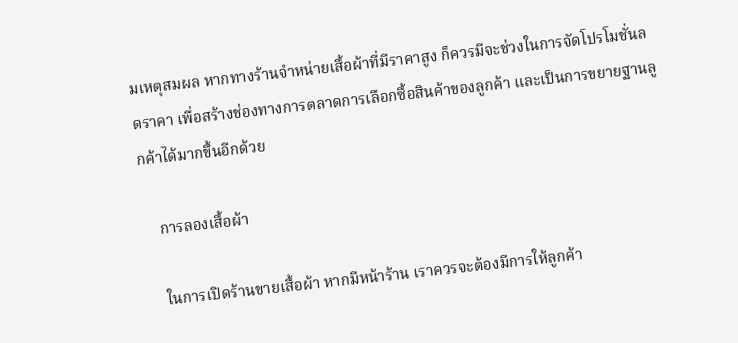มเหตุสมผล หากทางร้านจำหน่ายเสื้อผ้าที่มีราคาสูง ก็ควรมีจะช่วงในการจัดโปรโมชั่นลดราคา เพื่อสร้างช่องทางการตลาดการเลือกซื้อสินค้าของลูกค้า และเป็นการขยายฐานลูกค้าได้มากขึ้นอีกด้วย

    การลองเสื้อผ้า

    ในการเปิดร้านขายเสื้อผ้า หากมีหน้าร้าน เราควรจะต้องมีการให้ลูกค้า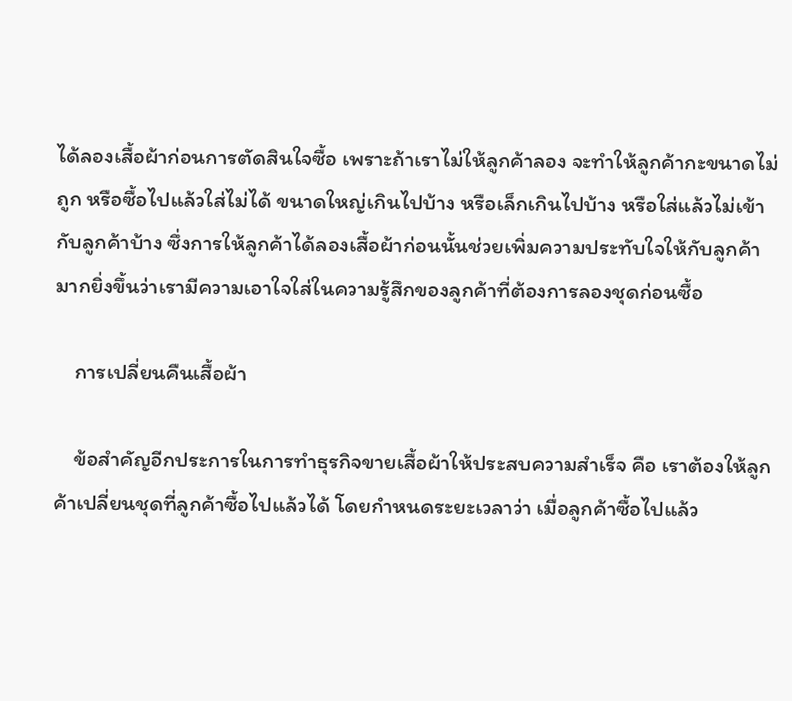ได้ลองเสื้อผ้าก่อนการตัดสินใจซื้อ เพราะถ้าเราไม่ให้ลูกค้าลอง จะทำให้ลูกค้ากะขนาดไม่ถูก หรือซื้อไปแล้วใส่ไม่ได้ ขนาดใหญ่เกินไปบ้าง หรือเล็กเกินไปบ้าง หรือใส่แล้วไม่เข้ากับลูกค้าบ้าง ซึ่งการให้ลูกค้าได้ลองเสื้อผ้าก่อนนั้นช่วยเพิ่มความประทับใจให้กับลูกค้ามากยิ่งขึ้นว่าเรามีความเอาใจใส่ในความรู้สึกของลูกค้าที่ต้องการลองชุดก่อนซื้อ

    การเปลี่ยนคืนเสื้อผ้า

    ข้อสำคัญอีกประการในการทำธุรกิจขายเสื้อผ้าให้ประสบความสำเร็จ คือ เราต้องให้ลูกค้าเปลี่ยนชุดที่ลูกค้าซื้อไปแล้วได้ โดยกำหนดระยะเวลาว่า เมื่อลูกค้าซื้อไปแล้ว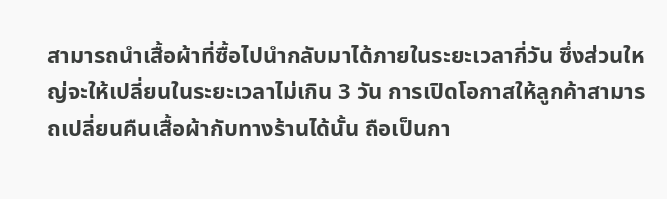สามารถนำเสื้อผ้าที่ซื้อไปนำกลับมาได้ภายในระยะเวลากี่วัน ซึ่งส่วนใหญ่จะให้เปลี่ยนในระยะเวลาไม่เกิน 3 วัน การเปิดโอกาสให้ลูกค้าสามารถเปลี่ยนคืนเสื้อผ้ากับทางร้านได้นั้น ถือเป็นกา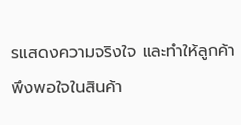รแสดงความจริงใจ และทำให้ลูกค้าพึงพอใจในสินค้า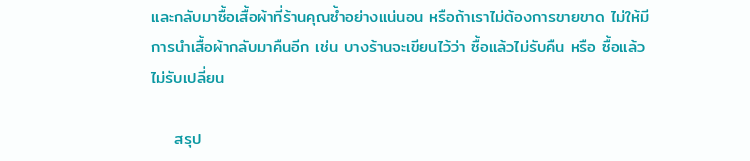และกลับมาซื้อเสื้อผ้าที่ร้านคุณซ้ำอย่างแน่นอน หรือถ้าเราไม่ต้องการขายขาด ไม่ให้มีการนำเสื้อผ้ากลับมาคืนอีก เช่น บางร้านจะเขียนไว้ว่า ซื้อแล้วไม่รับคืน หรือ ซื้อแล้วไม่รับเปลี่ยน

    สรุป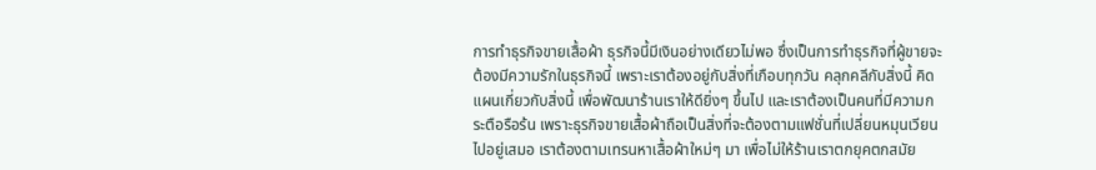การทำธุรกิจขายเสื้อผ้า ธุรกิจนี้มีเงินอย่างเดียวไม่พอ ซึ่งเป็นการทำธุรกิจที่ผู้ขายจะต้องมีความรักในธุรกิจนี้ เพราะเราต้องอยู่กับสิ่งที่เกือบทุกวัน คลุกคลีกับสิ่งนี้ คิดแผนเกี่ยวกับสิ่งนี้ เพื่อพัฒนาร้านเราให้ดียิ่งๆ ขึ้นไป และเราต้องเป็นคนที่มีความกระตือรือร้น เพราะธุรกิจขายเสื้อผ้าถือเป็นสิ่งที่จะต้องตามแฟชั่นที่เปลี่ยนหมุนเวียนไปอยู่เสมอ เราต้องตามเทรนหาเสื้อผ้าใหม่ๆ มา เพื่อไม่ให้ร้านเราตกยุคตกสมัย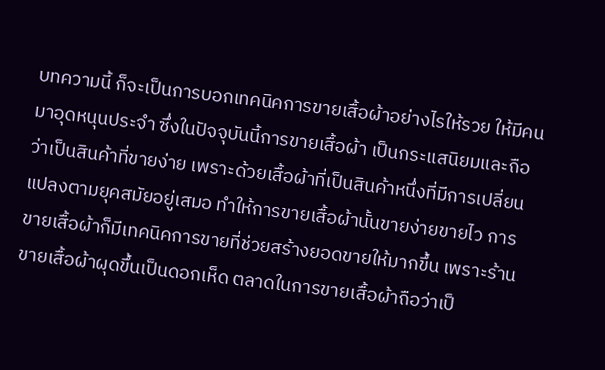บทความนี้ ก็จะเป็นการบอกเทคนิคการขายเสื้อผ้าอย่างไรให้รวย ให้มีคนมาอุดหนุนประจำ ซึ่งในปัจจุบันนี้การขายเสื้อผ้า เป็นกระแสนิยมและถือว่าเป็นสินค้าที่ขายง่าย เพราะด้วยเสื้อผ้าที่เป็นสินค้าหนึ่งที่มีการเปลี่ยนแปลงตามยุคสมัยอยู่เสมอ ทำให้การขายเสื้อผ้านั้นขายง่ายขายไว การขายเสื้อผ้าก็มีเทคนิคการขายที่ช่วยสร้างยอดขายให้มากขึ้น เพราะร้านขายเสื้อผ้าผุดขึ้นเป็นดอกเห็ด ตลาดในการขายเสื้อผ้าถือว่าเป็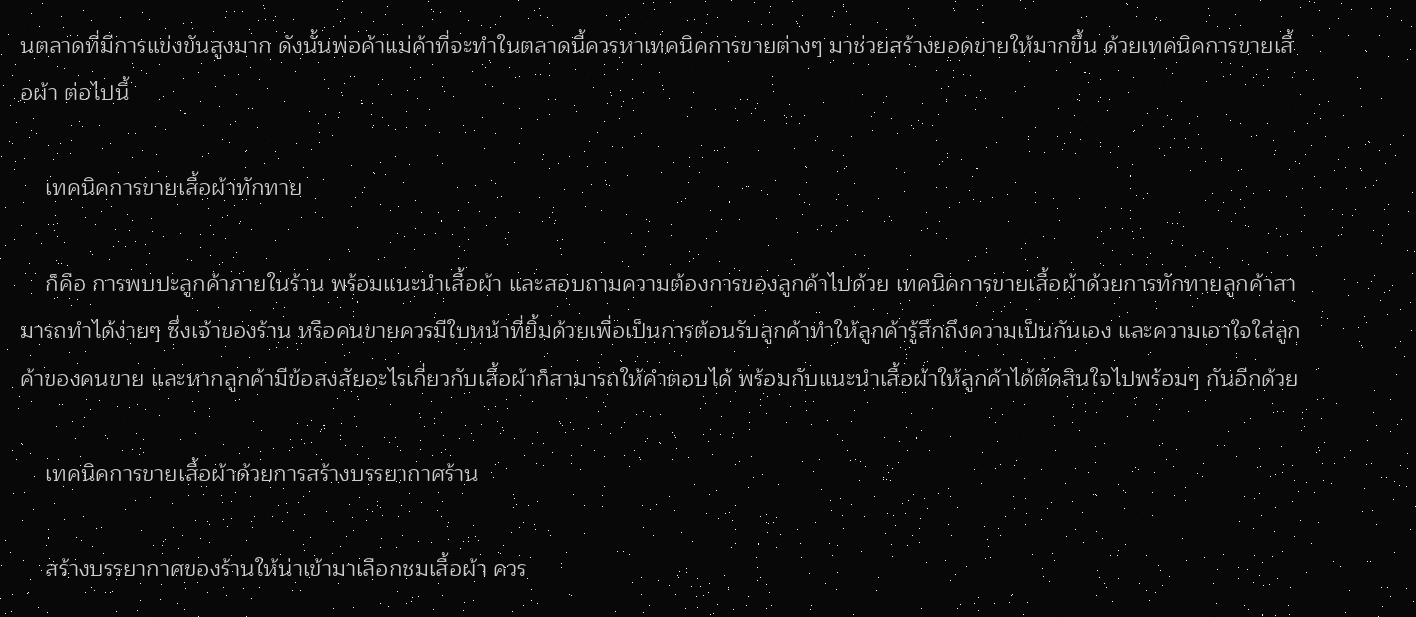นตลาดที่มีการแข่งขันสูงมาก ดังนั้นพ่อค้าแม่ค้าที่จะทำในตลาดนี้ควรหาเทคนิคการขายต่างๆ มาช่วยสร้างยอดขายให้มากขึ้น ด้วยเทคนิคการขายเสื้อผ้า ต่อไปนี้

    เทคนิคการขายเสื้อผ้าทักทาย

    ก็คือ การพบปะลูกค้าภายในร้าน พร้อมแนะนำเสื้อผ้า และสอบถามความต้องการของลูกค้าไปด้วย เทคนิคการขายเสื้อผ้าด้วยการทักทายลูกค้าสามารถทำได้ง่ายๆ ซึ่งเจ้าของร้าน หรือคนขายควรมีใบหน้าที่ยิ้มด้วยเพื่อเป็นการต้อนรับลูกค้าทำให้ลูกค้ารู้สึกถึงความเป็นกันเอง และความเอาใจใส่ลูกค้าของคนขาย และหากลูกค้ามีข้อสงสัยอะไรเกี่ยวกับเสื้อผ้าก็สามารถให้คำตอบได้ พร้อมกับแนะนำเสื้อผ้าให้ลูกค้าได้ตัดสินใจไปพร้อมๆ กันอีกด้วย

    เทคนิคการขายเสื้อผ้าด้วยการสร้างบรรยากาศร้าน

    สร้างบรรยากาศของร้านให้น่าเข้ามาเลือกชมเสื้อผ้า ควร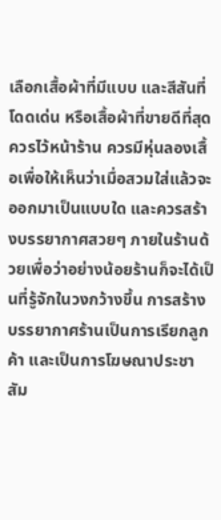เลือกเสื้อผ้าที่มีแบบ และสีสันที่โดดเด่น หรือเสื้อผ้าที่ขายดีที่สุดควรไว้หน้าร้าน ควรมีหุ่นลองเสื้อเพื่อให้เห็นว่าเมื่อสวมใส่แล้วจะออกมาเป็นแบบใด และควรสร้างบรรยากาศสวยๆ ภายในร้านด้วยเพื่อว่าอย่างน้อยร้านก็จะได้เป็นที่รู้จักในวงกว้างขึ้น การสร้างบรรยากาศร้านเป็นการเรียกลูกค้า และเป็นการโฆษณาประชาสัม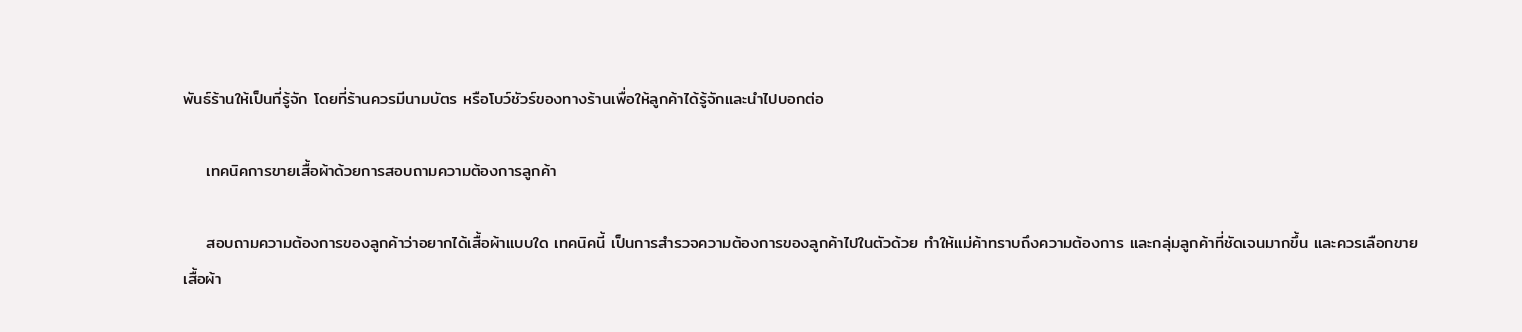พันธ์ร้านให้เป็นที่รู้จัก โดยที่ร้านควรมีนามบัตร หรือโบว์ชัวร์ของทางร้านเพื่อให้ลูกค้าได้รู้จักและนำไปบอกต่อ

    เทคนิคการขายเสื้อผ้าด้วยการสอบถามความต้องการลูกค้า

    สอบถามความต้องการของลูกค้าว่าอยากได้เสื้อผ้าแบบใด เทคนิคนี้ เป็นการสำรวจความต้องการของลูกค้าไปในตัวด้วย ทำให้แม่ค้าทราบถึงความต้องการ และกลุ่มลูกค้าที่ชัดเจนมากขึ้น และควรเลือกขายเสื้อผ้า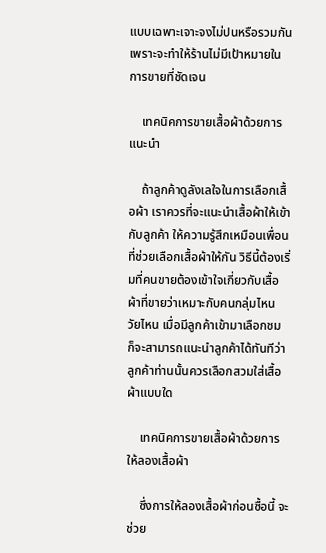แบบเฉพาะเจาะจงไม่ปนหรือรวมกันเพราะจะทำให้ร้านไม่มีเป้าหมายในการขายที่ชัดเจน

    เทคนิคการขายเสื้อผ้าด้วยการแนะนำ

    ถ้าลูกค้าดูลังเลใจในการเลือกเสื้อผ้า เราควรที่จะแนะนำเสื้อผ้าให้เข้ากับลูกค้า ให้ความรู้สึกเหมือนเพื่อนที่ช่วยเลือกเสื้อผ้าให้กัน วิธีนี้ต้องเริ่มที่คนขายต้องเข้าใจเกี่ยวกับเสื้อผ้าที่ขายว่าเหมาะกับคนกลุ่มไหน วัยไหน เมื่อมีลูกค้าเข้ามาเลือกชม ก็จะสามารถแนะนำลูกค้าได้ทันทีว่าลูกค้าท่านนั้นควรเลือกสวมใส่เสื้อผ้าแบบใด

    เทคนิคการขายเสื้อผ้าด้วยการให้ลองเสื้อผ้า

    ซึ่งการให้ลองเสื้อผ้าก่อนซื้อนี้ จะช่วย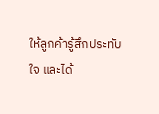ให้ลูกค้ารู้สึกประทับใจ และได้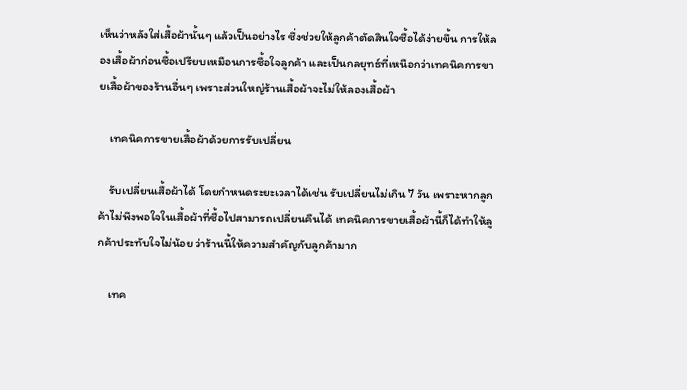เห็นว่าหลังใส่เสื้อผ้านั้นๆ แล้วเป็นอย่างไร ซึ่งช่วยให้ลูกค้าตัดสินใจซื้อได้ง่ายขึ้น การให้ลองเสื้อผ้าก่อนซื้อเปรียบเหมือนการซื้อใจลูกค้า และเป็นกลยุทธ์ที่เหนือกว่าเทคนิคการขายเสื้อผ้าของร้านอื่นๆ เพราะส่วนใหญ่ร้านเสื้อผ้าจะไม่ให้ลองเสื้อผ้า

    เทคนิคการขายเสื้อผ้าด้วยการรับเปลี่ยน

    รับเปลี่ยนเสื้อผ้าได้ โดยกำหนดระยะเวลาได้เช่น รับเปลี่ยนไม่เกิน 7 วัน เพราะหากลูกค้าไม่พึงพอใจในเสื้อผ้าที่ซื้อไปสามารถเปลี่ยนคืนได้ เทคนิคการขายเสื้อผ้านี้ก็ได้ทำให้ลูกค้าประทับใจไม่น้อย ว่าร้านนี้ให้ความสำคัญกับลูกค้ามาก

    เทค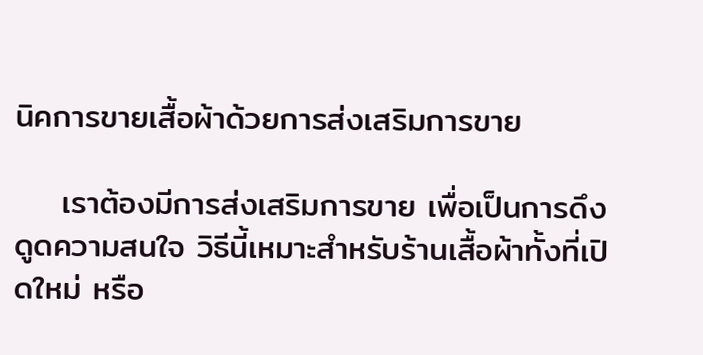นิคการขายเสื้อผ้าด้วยการส่งเสริมการขาย

    เราต้องมีการส่งเสริมการขาย เพื่อเป็นการดึงดูดความสนใจ วิธีนี้เหมาะสำหรับร้านเสื้อผ้าทั้งที่เปิดใหม่ หรือ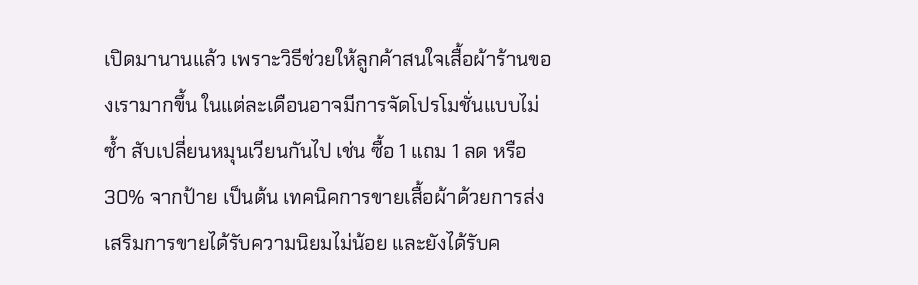เปิดมานานแล้ว เพราะวิธีช่วยให้ลูกค้าสนใจเสื้อผ้าร้านของเรามากขึ้น ในแต่ละเดือนอาจมีการจัดโปรโมชั่นแบบไม่ซ้ำ สับเปลี่ยนหมุนเวียนกันไป เช่น ซื้อ 1 แถม 1 ลด หรือ 30% จากป้าย เป็นต้น เทคนิคการขายเสื้อผ้าด้วยการส่งเสริมการขายได้รับความนิยมไม่น้อย และยังได้รับค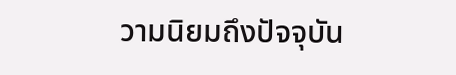วามนิยมถึงปัจจุบัน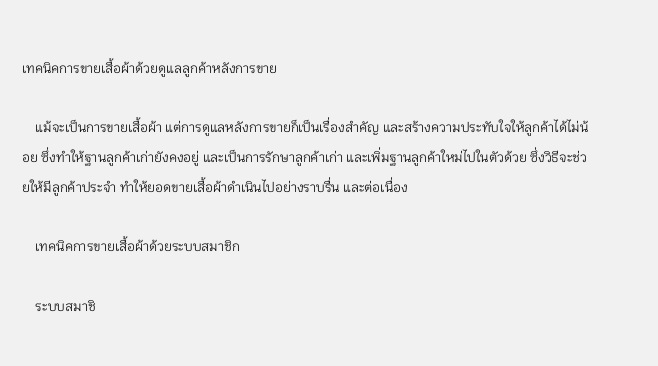เทคนิคการขายเสื้อผ้าด้วยดูแลลูกค้าหลังการขาย

    แม้จะเป็นการขายเสื้อผ้า แต่การดูแลหลังการขายก็เป็นเรื่องสำคัญ และสร้างความประทับใจให้ลูกค้าได้ไม่น้อย ซึ่งทำให้ฐานลูกค้าเก่ายังคงอยู่ และเป็นการรักษาลูกค้าเก่า และเพิ่มฐานลูกค้าใหม่ไปในตัวด้วย ซึ่งวิธีจะช่วยให้มีลูกค้าประจำ ทำให้ยอดขายเสื้อผ้าดำเนินไปอย่างราบรื่น และต่อเนื่อง

    เทคนิคการขายเสื้อผ้าด้วยระบบสมาชิก

    ระบบสมาชิ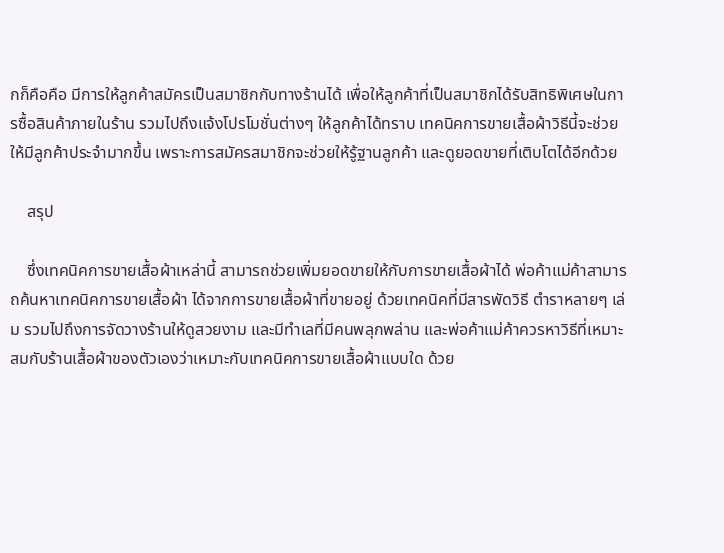กก็คือคือ มีการให้ลูกค้าสมัครเป็นสมาชิกกับทางร้านได้ เพื่อให้ลูกค้าที่เป็นสมาชิกได้รับสิทธิพิเศษในการซื้อสินค้าภายในร้าน รวมไปถึงแจ้งโปรโมชั่นต่างๆ ให้ลูกค้าได้ทราบ เทคนิคการขายเสื้อผ้าวิธีนี้จะช่วยให้มีลูกค้าประจำมากขึ้น เพราะการสมัครสมาชิกจะช่วยให้รู้ฐานลูกค้า และดูยอดขายที่เติบโตได้อีกด้วย

    สรุป

    ซึ่งเทคนิคการขายเสื้อผ้าเหล่านี้ สามารถช่วยเพิ่มยอดขายให้กับการขายเสื้อผ้าได้ พ่อค้าแม่ค้าสามารถค้นหาเทคนิคการขายเสื้อผ้า ได้จากการขายเสื้อผ้าที่ขายอยู่ ด้วยเทคนิคที่มีสารพัดวิธี ตำราหลายๆ เล่ม รวมไปถึงการจัดวางร้านให้ดูสวยงาม และมีทำเลที่มีคนพลุกพล่าน และพ่อค้าแม่ค้าควรหาวิธีที่เหมาะสมกับร้านเสื้อผ้าของตัวเองว่าเหมาะกับเทคนิคการขายเสื้อผ้าแบบใด ด้วย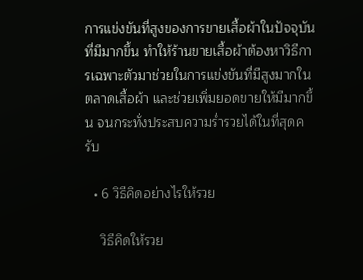การแข่งขันที่สูงของการขายเสื้อผ้าในปัจจุบันที่มีมากขึ้น ทำให้ร้านขายเสื้อผ้าต้องหาวิธีการเฉพาะตัวมาช่วยในการแข่งขันที่มีสูงมากในตลาดเสื้อผ้า และช่วยเพิ่มยอดขายให้มีมากขึ้น จนกระทั่งประสบความร่ำรวยได้ในที่สุดครับ

  • 6 วิธีคิดอย่างไรให้รวย

    วิธีคิดให้รวย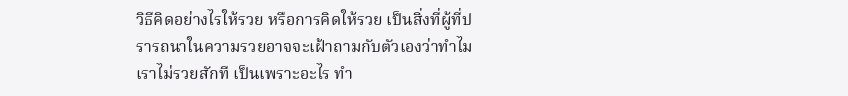วิธีคิดอย่างไรให้รวย หรือการคิดให้รวย เป็นสิ่งที่ผู้ที่ปรารถนาในความรวยอาจจะเฝ้าถามกับตัวเองว่าทำไมเราไม่รวยสักที เป็นเพราะอะไร ทำ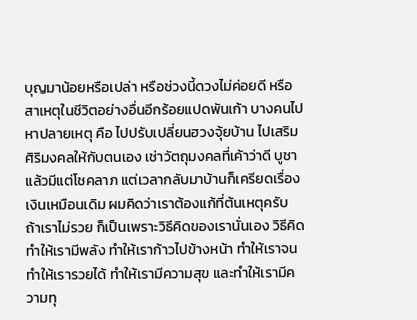บุญมาน้อยหรือเปล่า หรือช่วงนี้ดวงไม่ค่อยดี หรือสาเหตุในชีวิตอย่างอื่นอีกร้อยแปดพันเก้า บางคนไปหาปลายเหตุ คือ ไปปรับเปลี่ยนฮวงจุ้ยบ้าน ไปเสริมศิริมงคลให้กับตนเอง เช่าวัตถุมงคลที่เค้าว่าดี บูชาแล้วมีแต่โชคลาภ แต่เวลากลับมาบ้านก็เครียดเรื่องเงินเหมือนเดิม ผมคิดว่าเราต้องแก้ที่ต้นเหตุครับ ถ้าเราไม่รวย ก็เป็นเพราะวิธีคิดของเรานั่นเอง วิธีคิดทำให้เรามีพลัง ทำให้เราก้าวไปข้างหน้า ทำให้เราจน ทำให้เรารวยได้ ทำให้เรามีความสุข และทำให้เรามีความทุ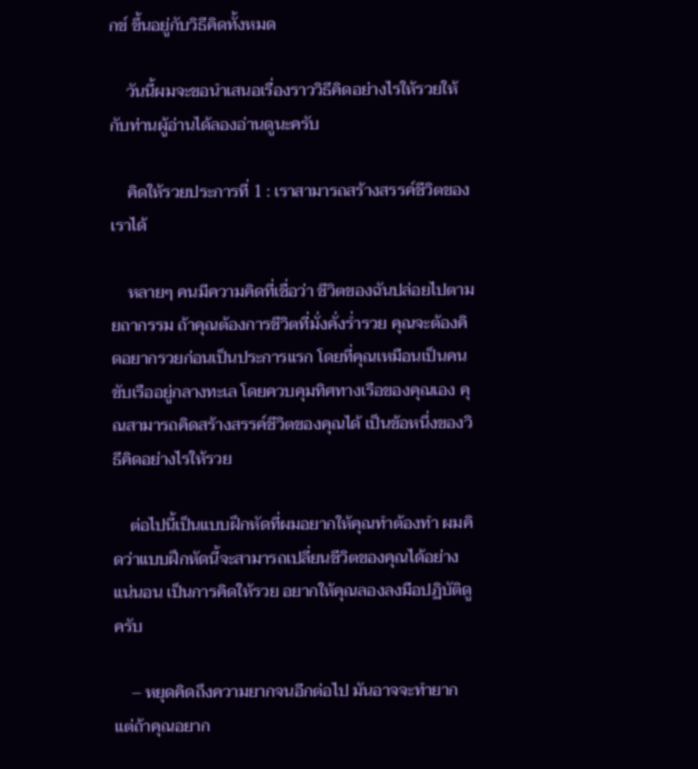กข์ ขึ้นอยู่กับวิธีคิดทั้งหมด

    วันนี้ผมจะขอนำเสนอเรื่องราววิธีคิดอย่างไรให้รวยให้กับท่านผู้อ่านได้ลองอ่านดูนะครับ

    คิดให้รวยประการที่ 1 : เราสามารถสร้างสรรค์ชีวิตของเราได้

    หลายๆ คนมีความคิดที่เชื่อว่า ชีวิตของฉันปล่อยไปตามยถากรรม ถ้าคุณต้องการชีวิตที่มั่งคั่งร่ำรวย คุณจะต้องคิดอยากรวยก่อนเป็นประการแรก โดยที่คุณเหมือนเป็นคนขับเรืออยู่กลางทะเล โดยควบคุมทิศทางเรือของคุณเอง คุณสามารถคิดสร้างสรรค์ชีวิตของคุณได้ เป็นข้อหนึ่งของวิธีคิดอย่างไรให้รวย

    ต่อไปนี้เป็นแบบฝึกหัดที่ผมอยากให้คุณทำต้องทำ ผมคิดว่าแบบฝึกหัดนี้จะสามารถเปลี่ยนชีวิตของคุณได้อย่างแน่นอน เป็นการคิดให้รวย อยากให้คุณลองลงมือปฏิบัติดูครับ

    – หยุดคิดถึงความยากจนอีกต่อไป มันอาจจะทำยาก แต่ถ้าคุณอยาก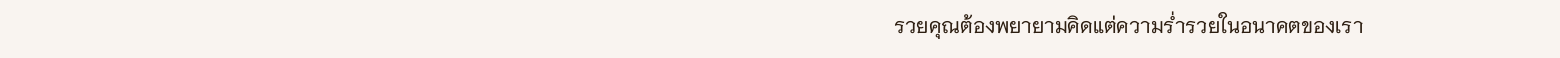รวยคุณต้องพยายามคิดแต่ความร่ำรวยในอนาคตของเรา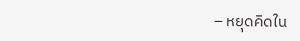– หยุดคิดใน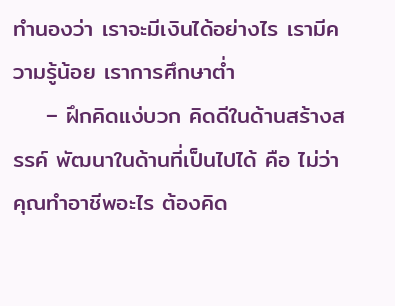ทำนองว่า เราจะมีเงินได้อย่างไร เรามีความรู้น้อย เราการศึกษาต่ำ
    – ฝึกคิดแง่บวก คิดดีในด้านสร้างสรรค์ พัฒนาในด้านที่เป็นไปได้ คือ ไม่ว่าคุณทำอาชีพอะไร ต้องคิด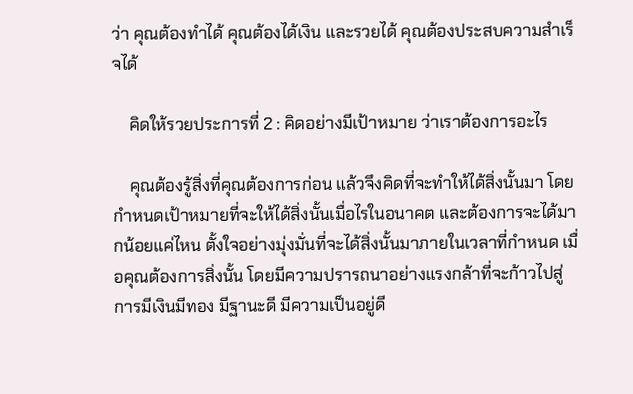ว่า คุณต้องทำได้ คุณต้องได้เงิน และรวยได้ คุณต้องประสบความสำเร็จได้

    คิดให้รวยประการที่ 2 : คิดอย่างมีเป้าหมาย ว่าเราต้องการอะไร

    คุณต้องรู้สิ่งที่คุณต้องการก่อน แล้วจึงคิดที่จะทำให้ได้สิ่งนั้นมา โดยกำหนดเป้าหมายที่จะให้ได้สิ่งนั้นเมื่อไรในอนาคต และต้องการจะได้มากน้อยแค่ไหน ตั้งใจอย่างมุ่งมั่นที่จะได้สิ่งนั้นมาภายในเวลาที่กำหนด เมื่อคุณต้องการสิ่งนั้น โดยมีความปรารถนาอย่างแรงกล้าที่จะก้าวไปสู่การมีเงินมีทอง มีฐานะดี มีความเป็นอยู่ดี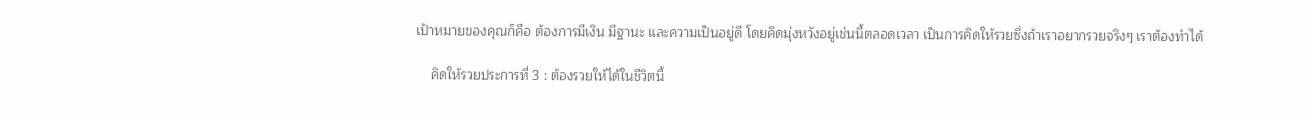เป้าหมายของคุณก็คือ ต้องการมีเงิน มีฐานะ และความเป็นอยู่ดี โดยคิดมุ่งหวังอยู่เช่นนี้ตลอดเวลา เป็นการคิดให้รวยซึ่งถ้าเราอยากรวยจริงๆ เราต้องทำได้

    คิดให้รวยประการที่ 3 : ต้องรวยให้ได้ในชีวิตนี้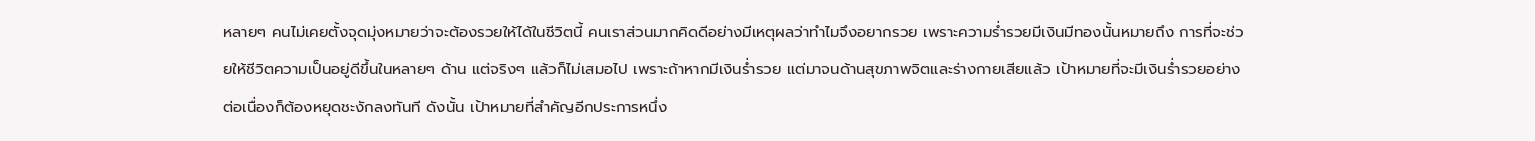หลายๆ คนไม่เคยตั้งจุดมุ่งหมายว่าจะต้องรวยให้ได้ในชีวิตนี้ คนเราส่วนมากคิดดีอย่างมีเหตุผลว่าทำไมจึงอยากรวย เพราะความร่ำรวยมีเงินมีทองนั้นหมายถึง การที่จะช่วยให้ชีวิตความเป็นอยู่ดีขึ้นในหลายๆ ด้าน แต่จริงๆ แล้วก็ไม่เสมอไป เพราะถ้าหากมีเงินร่ำรวย แต่มาจนด้านสุขภาพจิตและร่างกายเสียแล้ว เป้าหมายที่จะมีเงินร่ำรวยอย่างต่อเนื่องก็ต้องหยุดชะงักลงทันที ดังนั้น เป้าหมายที่สำคัญอีกประการหนึ่ง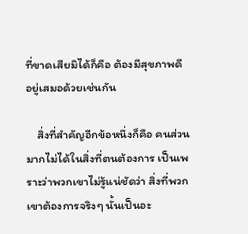ที่ขาดเสียมิได้ก็คือ ต้องมีสุขภาพดี อยู่เสมอด้วยเช่นกัน

    สิ่งที่สำคัญอีกข้อหนึ่งก็คือ คนส่วนมากไม่ได้ในสิ่งที่ตนต้องการ เป็นเพราะว่าพวกเขาไม่รู้แน่ชัดว่า สิ่งที่พวกเขาต้องการจริงๆ นั้นเป็นอะ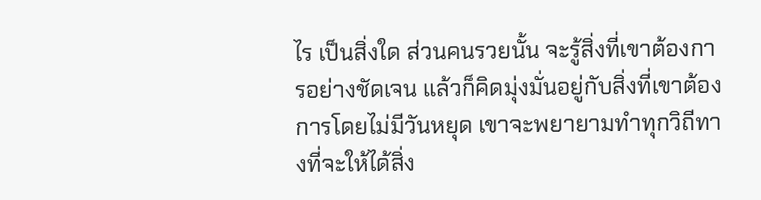ไร เป็นสิ่งใด ส่วนคนรวยนั้น จะรู้สิ่งที่เขาต้องการอย่างชัดเจน แล้วก็คิดมุ่งมั่นอยู่กับสิ่งที่เขาต้องการโดยไม่มีวันหยุด เขาจะพยายามทำทุกวิถีทางที่จะให้ได้สิ่ง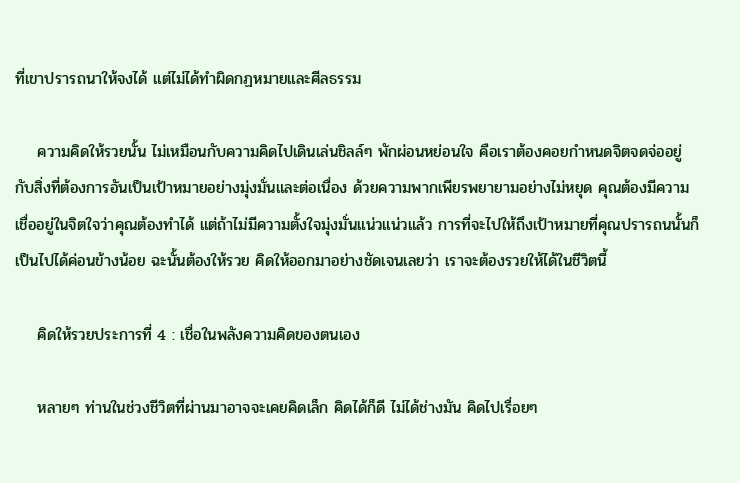ที่เขาปรารถนาให้จงได้ แต่ไม่ได้ทำผิดกฏหมายและศีลธรรม

    ความคิดให้รวยนั้น ไม่เหมือนกับความคิดไปเดินเล่นชิลล์ๆ พักผ่อนหย่อนใจ คือเราต้องคอยกำหนดจิตจดจ่ออยู่กับสิ่งที่ต้องการอันเป็นเป้าหมายอย่างมุ่งมั่นและต่อเนื่อง ด้วยความพากเพียรพยายามอย่างไม่หยุด คุณต้องมีความเชื่ออยู่ในจิตใจว่าคุณต้องทำได้ แต่ถ้าไม่มีความตั้งใจมุ่งมั่นแน่วแน่วแล้ว การที่จะไปให้ถึงเป้าหมายที่คุณปรารถนนั้นก็เป็นไปได้ค่อนข้างน้อย ฉะนั้นต้องให้รวย คิดให้ออกมาอย่างชัดเจนเลยว่า เราจะต้องรวยให้ได้ในชีวิตนี้

    คิดให้รวยประการที่ 4 : เชื่อในพลังความคิดของตนเอง

    หลายๆ ท่านในช่วงชีวิตที่ผ่านมาอาจจะเคยคิดเล็ก คิดได้ก็ดี ไม่ได้ช่างมัน คิดไปเรื่อยๆ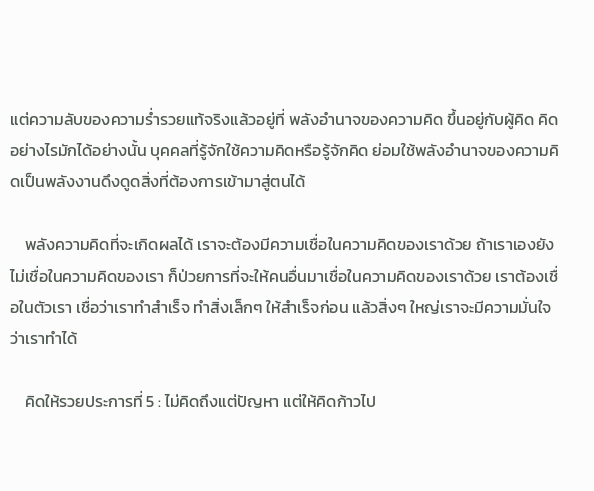แต่ความลับของความร่ำรวยแท้จริงแล้วอยู่ที่ พลังอำนาจของความคิด ขึ้นอยู่กับผู้คิด คิดอย่างไรมักได้อย่างนั้น บุคคลที่รู้จักใช้ความคิดหรือรู้จักคิด ย่อมใช้พลังอำนาจของความคิดเป็นพลังงานดึงดูดสิ่งที่ต้องการเข้ามาสู่ตนได้

    พลังความคิดที่จะเกิดผลได้ เราจะต้องมีความเชื่อในความคิดของเราด้วย ถ้าเราเองยังไม่เชื่อในความคิดของเรา ก็ป่วยการที่จะให้คนอื่นมาเชื่อในความคิดของเราด้วย เราต้องเชื่อในตัวเรา เชื่อว่าเราทำสำเร็จ ทำสิ่งเล็กๆ ให้สำเร็จก่อน แล้วสิ่งๆ ใหญ่เราจะมีความมั่นใจว่าเราทำได้

    คิดให้รวยประการที่ 5 : ไม่คิดถึงแต่ปัญหา แต่ให้คิดก้าวไป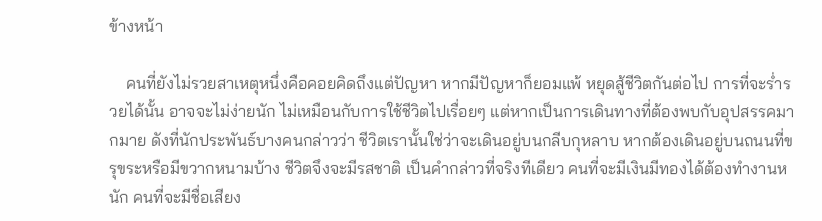ข้างหน้า

    คนที่ยังไม่รวยสาเหตุหนึ่งคือคอยคิดถึงแต่ปัญหา หากมีปัญหาก็ยอมแพ้ หยุดสู้ชีวิตกันต่อไป การที่จะร่ำรวยได้นั้น อาจจะไม่ง่ายนัก ไม่เหมือนกับการใช้ชีวิตไปเรื่อยๆ แต่หากเป็นการเดินทางที่ต้องพบกับอุปสรรคมากมาย ดังที่นักประพันธ์บางคนกล่าวว่า ชีวิตเรานั้นใช่ว่าจะเดินอยู่บนกลีบกุหลาบ หากต้องเดินอยู่บนถนนที่ขรุขระหรือมีขวากหนามบ้าง ชีวิตจึงจะมีรสชาติ เป็นคำกล่าวที่จริงทีเดียว คนที่จะมีเงินมีทองได้ต้องทำงานหนัก คนที่จะมีชื่อเสียง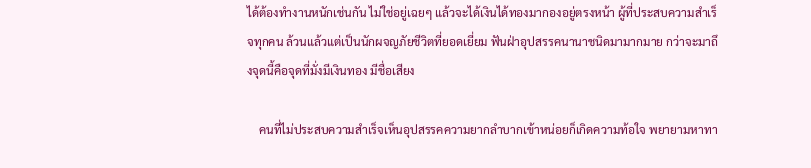ได้ต้องทำงานหนักเช่นกัน ไม่ใช่อยู่เฉยๆ แล้วจะได้เงินได้ทองมากองอยู่ตรงหน้า ผู้ที่ประสบความสำเร็จทุกคน ล้วนแล้วแต่เป็นนักผจญภัยชีวิตที่ยอดเยี่ยม ฟันฝ่าอุปสรรคนานาชนิดมามากมาย กว่าจะมาถึงจุดนี้คือจุดที่มั่งมีเงินทอง มีชื่อเสียง

    คนที่ไม่ประสบความสำเร็จเห็นอุปสรรคความยากลำบากเข้าหน่อยก็เกิดความท้อใจ พยายามหาทา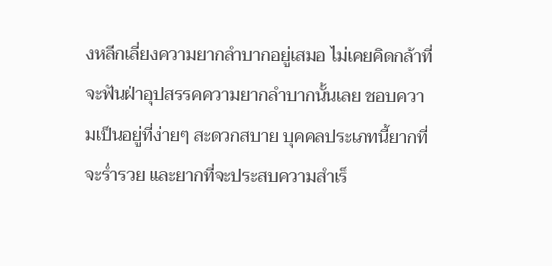งหลีกเลี่ยงความยากลำบากอยู่เสมอ ไม่เคยคิดกล้าที่จะฟันฝ่าอุปสรรคความยากลำบากนั้นเลย ชอบความเป็นอยู่ที่ง่ายๆ สะดวกสบาย บุคคลประเภทนี้ยากที่จะร่ำรวย และยากที่จะประสบความสำเร็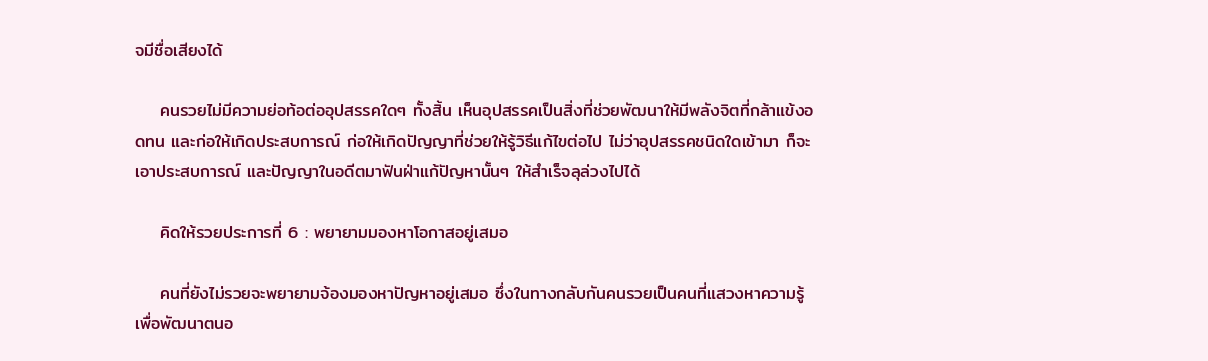จมีชื่อเสียงได้

    คนรวยไม่มีความย่อท้อต่ออุปสรรคใดๆ ทั้งสิ้น เห็นอุปสรรคเป็นสิ่งที่ช่วยพัฒนาให้มีพลังจิตที่กล้าแข้งอดทน และก่อให้เกิดประสบการณ์ ก่อให้เกิดปัญญาที่ช่วยให้รู้วิธีแก้ไขต่อไป ไม่ว่าอุปสรรคชนิดใดเข้ามา ก็จะเอาประสบการณ์ และปัญญาในอดีตมาฟันฝ่าแก้ปัญหานั้นๆ ให้สำเร็จลุล่วงไปได้

    คิดให้รวยประการที่ 6 : พยายามมองหาโอกาสอยู่เสมอ

    คนที่ยังไม่รวยจะพยายามจ้องมองหาปัญหาอยู่เสมอ ซึ่งในทางกลับกันคนรวยเป็นคนที่แสวงหาความรู้เพื่อพัฒนาตนอ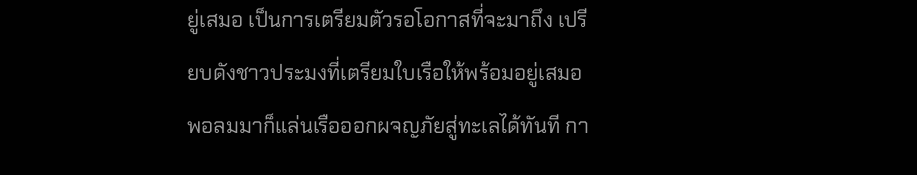ยู่เสมอ เป็นการเตรียมตัวรอโอกาสที่จะมาถึง เปรียบดังชาวประมงที่เตรียมใบเรือให้พร้อมอยู่เสมอพอลมมาก็แล่นเรือออกผจญภัยสู่ทะเลได้ทันที กา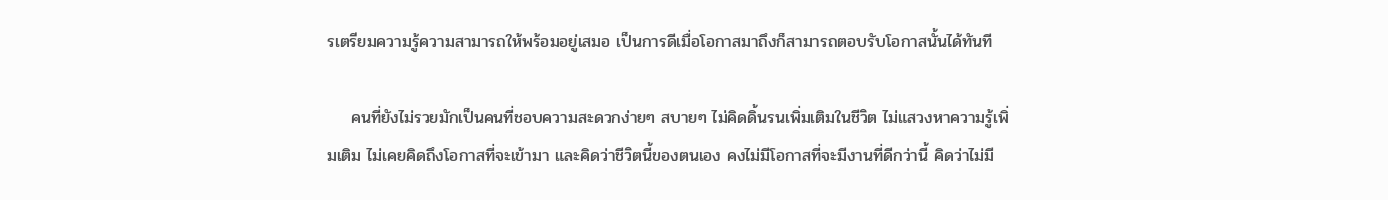รเตรียมความรู้ความสามารถให้พร้อมอยู่เสมอ เป็นการดีเมื่อโอกาสมาถึงก็สามารถตอบรับโอกาสนั้นได้ทันที

    คนที่ยังไม่รวยมักเป็นคนที่ชอบความสะดวกง่ายๆ สบายๆ ไม่คิดดิ้นรนเพิ่มเติมในชีวิต ไม่แสวงหาความรู้เพิ่มเติม ไม่เคยคิดถึงโอกาสที่จะเข้ามา และคิดว่าชีวิตนี้ของตนเอง คงไม่มีโอกาสที่จะมีงานที่ดีกว่านี้ คิดว่าไม่มี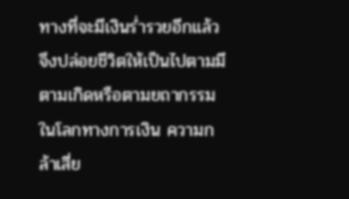ทางที่จะมีเงินร่ำรวยอีกแล้ว จึงปล่อยชีวิตให้เป็นไปตามมีตามเกิดหรือตามยถากรรม ในโลกทางการเงิน ความกล้าเสี่ย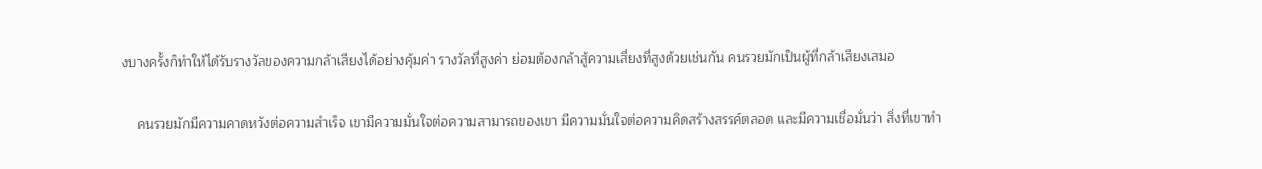งบางครั้งก็ทำให้ได้รับรางวัลของความกล้าเสียงได้อย่างคุ้มค่า รางวัลที่สูงค่า ย่อมต้องกล้าสู้ความเสี่ยงที่สูงด้วยเช่นกัน คนรวยมักเป็นผู้ที่กล้าเสียงเสมอ

    คนรวยมักมีความคาดหวังต่อความสำเร็จ เขามีความมั่นใจต่อความสามารถของเขา มีความมั่นใจต่อความคิดสร้างสรรค์ตลอด และมีความเชื่อมั่นว่า สิ่งที่เขาทำ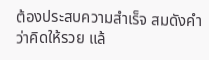ต้องประสบความสำเร็จ สมดังคำว่าคิดให้รวย แล้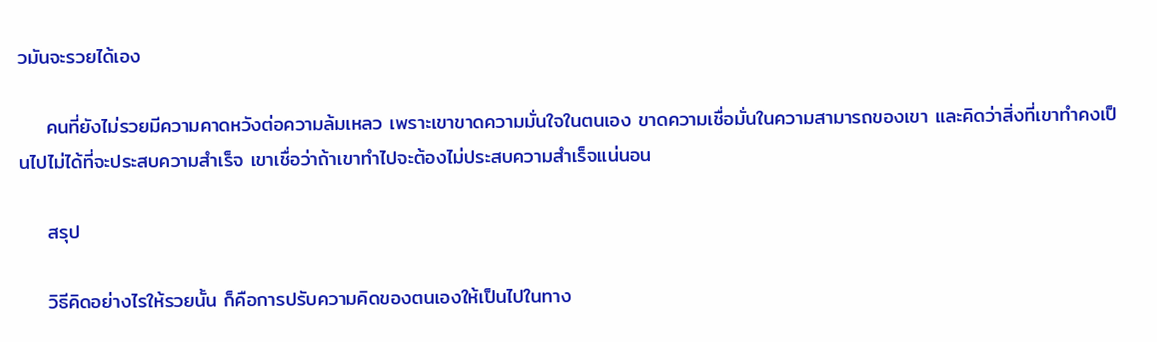วมันจะรวยได้เอง

    คนที่ยังไม่รวยมีความคาดหวังต่อความล้มเหลว เพราะเขาขาดความมั่นใจในตนเอง ขาดความเชื่อมั่นในความสามารถของเขา และคิดว่าสิ่งที่เขาทำคงเป็นไปไม่ได้ที่จะประสบความสำเร็จ เขาเชื่อว่าถ้าเขาทำไปจะต้องไม่ประสบความสำเร็จแน่นอน

    สรุป

    วิธีคิดอย่างไรให้รวยนั้น ก็คือการปรับความคิดของตนเองให้เป็นไปในทาง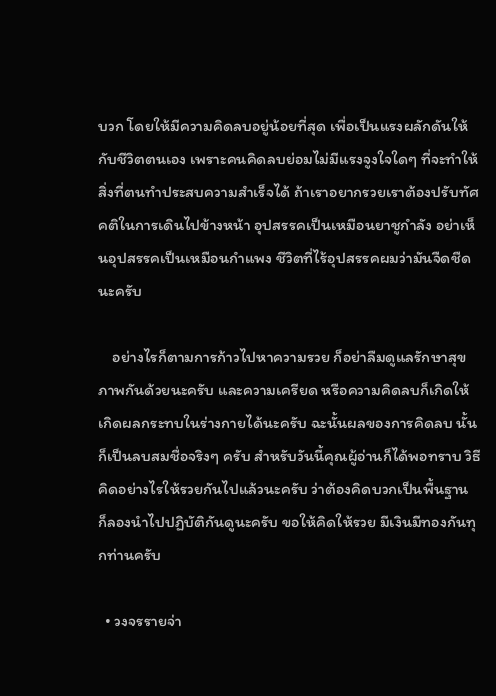บวก โดยให้มีความคิดลบอยู่น้อยที่สุด เพื่อเป็นแรงผลักดันให้กับชีวิตตนเอง เพราะคนคิดลบย่อมไม่มีแรงจูงใจใดๆ ที่จะทำให้สิ่งที่ตนทำประสบความสำเร็จได้ ถ้าเราอยากรวยเราต้องปรับทัศคติในการเดินไปข้างหน้า อุปสรรคเป็นเหมือนยาชูกำลัง อย่าเห็นอุปสรรคเป็นเหมือนกำแพง ชีวิตที่ไร้อุปสรรคผมว่ามันจืดชืดนะครับ

    อย่างไรก็ตามการก้าวไปหาความรวย ก็อย่าลืมดูแลรักษาสุขภาพกันด้วยนะครับ และความเครียด หรือความคิดลบก็เกิดให้เกิดผลกระทบในร่างกายได้นะครับ ฉะนั้นผลของการคิดลบ นั้นก็เป็นลบสมชื่อจริงๆ ครับ สำหรับวันนี้คุณผู้อ่านก็ได้พอทราบ วิธีคิดอย่างไรให้รวยกันไปแล้วนะครับ ว่าต้องคิดบวกเป็นพื้นฐาน ก็ลองนำไปปฏิบัติกันดูนะครับ ขอให้คิดให้รวย มีเงินมีทองกันทุกท่านครับ

  • วงจรรายจ่า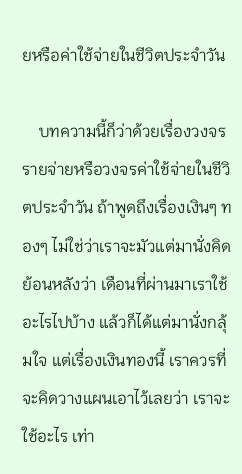ยหรือค่าใช้จ่ายในชีวิตประจำวัน

    บทความนี้ก็ว่าด้วยเรื่องวงจรรายจ่ายหรือวงจรค่าใช้จ่ายในชีวิตประจำวัน ถ้าพูดถึงเรื่องเงินๆ ทองๆ ไม่ใช่ว่าเราจะมัวแต่มานั่งคิดย้อนหลังว่า เดือนที่ผ่านมาเราใช้อะไรไปบ้าง แล้วก็ได้แต่มานั่งกลุ้มใจ แต่เรื่องเงินทองนี้ เราควรที่จะคิดวางแผนเอาไว้เลยว่า เราจะใช้อะไร เท่า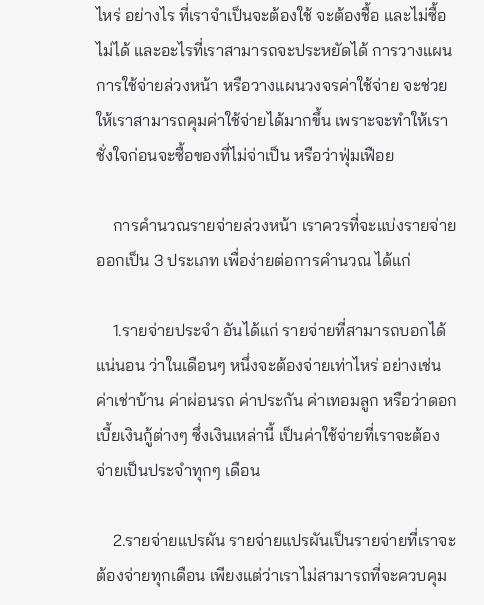ไหร่ อย่างไร ที่เราจำเป็นจะต้องใช้ จะต้องชื้อ และไม่ซื้อไม่ได้ และอะไรที่เราสามารถจะประหยัดได้ การวางแผนการใช้จ่ายล่วงหน้า หรือวางแผนวงจรค่าใช้จ่าย จะช่วยให้เราสามารถคุมค่าใช้จ่ายได้มากขึ้น เพราะจะทำให้เราชั่งใจก่อนจะซื้อของที่ไม่จ่าเป็น หรือว่าฟุ่มเฟือย

    การคำนวณรายจ่ายล่วงหน้า เราควรที่จะแบ่งรายจ่ายออกเป็น 3 ประเภท เพื่อง่ายต่อการคำนวณ ได้แก่

    1.รายจ่ายประจำ อันได้แก่ รายจ่ายที่สามารถบอกได้แน่นอน ว่าในเดือนๆ หนึ่งจะต้องจ่ายเท่าไหร่ อย่างเช่น ค่าเช่าบ้าน ค่าผ่อนรถ ค่าประกัน ค่าเทอมลูก หรือว่าดอกเบี้ยเงินกู้ต่างๆ ซึ่งเงินเหล่านี้ เป็นค่าใช้จ่ายที่เราจะต้องจ่ายเป็นประจำทุกๆ เดือน

    2.รายจ่ายแปรผัน รายจ่ายแปรผันเป็นรายจ่ายที่เราจะต้องจ่ายทุกเดือน เพียงแต่ว่าเราไม่สามารถที่จะควบคุม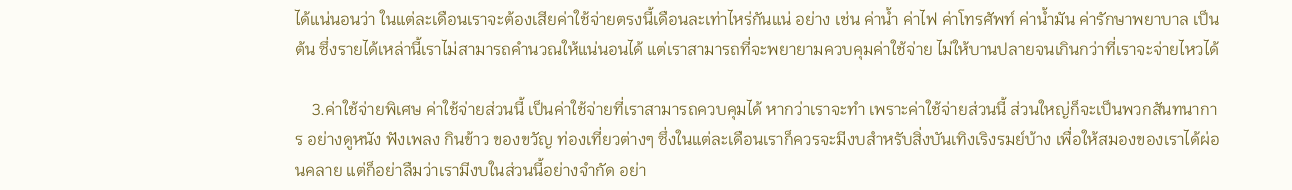ได้แน่นอนว่า ในแต่ละเดือนเราจะต้องเสียค่าใช้จ่ายตรงนี้เดือนละเท่าไหร่กันแน่ อย่าง เช่น ค่าน้ำ ค่าไฟ ค่าโทรศัพท์ ค่านํ้ามัน ค่ารักษาพยาบาล เป็นต้น ซึ่งรายได้เหล่านี้เราไม่สามารถคำนวณให้แน่นอนได้ แต่เราสามารถที่จะพยายามควบคุมค่าใช้จ่าย ไม่ให้บานปลายจนเกินกว่าที่เราจะจ่ายไหวได้

    3.ค่าใช้จ่ายพิเศษ ค่าใช้จ่ายส่วนนี้ เป็นค่าใช้จ่ายที่เราสามารถควบคุมได้ หากว่าเราจะทำ เพราะค่าใช้จ่ายส่วนนี้ ส่วนใหญ่ก็จะเป็นพวกสันทนาการ อย่างดูหนัง ฟังเพลง กินข้าว ของขวัญ ท่องเที่ยวต่างๆ ซึ่งในแต่ละเดือนเราก็ควรจะมีงบสำหรับสิ่งบันเทิงเริงรมย์บ้าง เพื่อให้สมองของเราได้ผ่อนคลาย แต่ก็อย่าลืมว่าเรามีงบในส่วนนี้อย่างจำกัด อย่า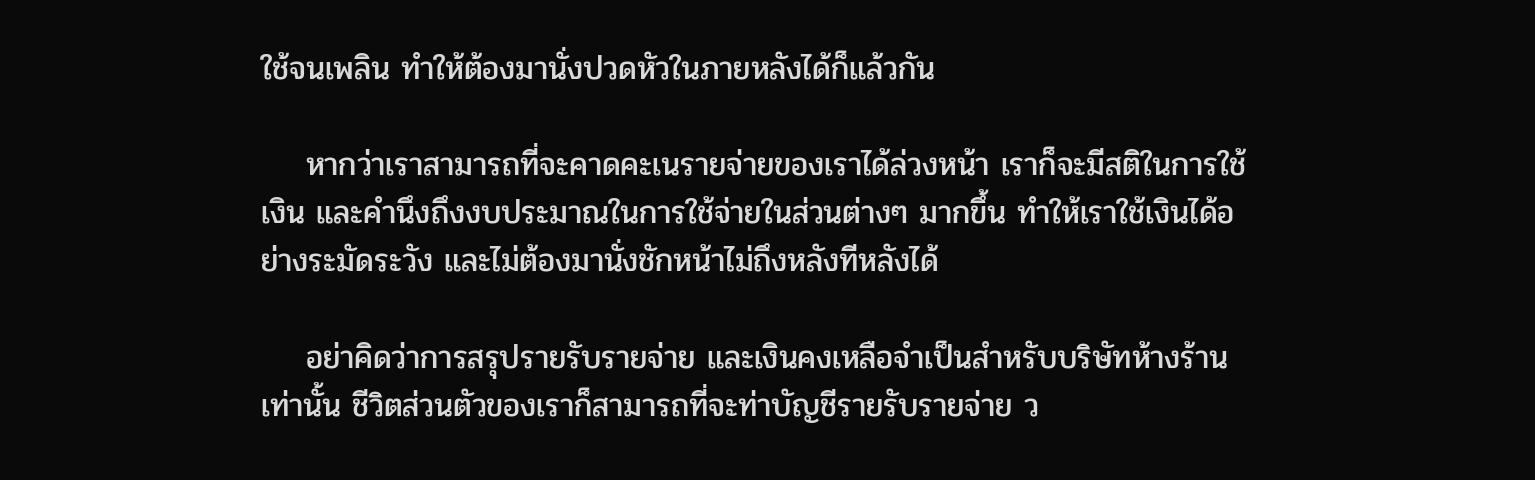ใช้จนเพลิน ทำให้ต้องมานั่งปวดหัวในภายหลังได้ก็แล้วกัน

    หากว่าเราสามารถที่จะคาดคะเนรายจ่ายของเราได้ล่วงหน้า เราก็จะมีสติในการใช้เงิน และคำนึงถึงงบประมาณในการใช้จ่ายในส่วนต่างๆ มากขึ้น ทำให้เราใช้เงินได้อย่างระมัดระวัง และไม่ต้องมานั่งชักหน้าไม่ถึงหลังทีหลังได้

    อย่าคิดว่าการสรุปรายรับรายจ่าย และเงินคงเหลือจำเป็นสำหรับบริษัทห้างร้านเท่านั้น ชีวิตส่วนตัวของเราก็สามารถที่จะท่าบัญชีรายรับรายจ่าย ว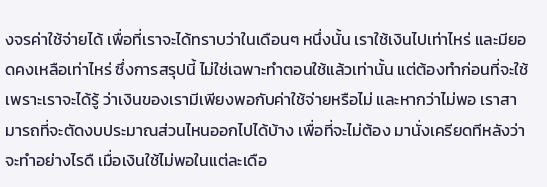งจรค่าใช้จ่ายได้ เพื่อที่เราจะได้ทราบว่าในเดือนๆ หนึ่งนั้น เราใช้เงินไปเท่าไหร่ และมียอดคงเหลือเท่าไหร่ ซึ่งการสรุปนี้ ไม่ใช่เฉพาะทำตอนใช้แล้วเท่านั้น แต่ต้องทำก่อนที่จะใช้ เพราะเราจะได้รู้ ว่าเงินของเรามีเพียงพอกับค่าใช้จ่ายหรือไม่ และหากว่าไม่พอ เราสามารถที่จะตัดงบประมาณส่วนไหนออกไปได้บ้าง เพื่อที่จะไม่ต้อง มานั่งเครียดทีหลังว่าจะทำอย่างไรดื เมื่อเงินใช้ไม่พอในแต่ละเดือ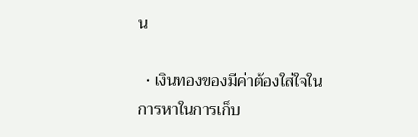น

  • เงินทองของมีค่าต้องใส่ใจในการหาในการเก็บ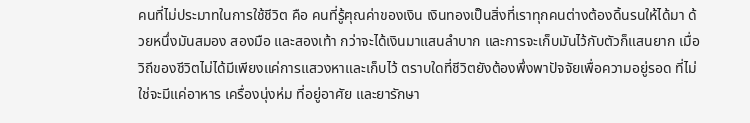คนที่ไม่ประมาทในการใช้ชีวิต คือ คนที่รู้ฅุณค่าของเงิน เงินทองเป็นสิ่งที่เราทุกคนต่างต้องดิ้นรนให้ได้มา ด้วยหนึ่งมันสมอง สองมือ และสองเท้า กว่าจะได้เงินมาแสนลำบาก และการจะเก็บมันไว้กับตัวก็แสนยาก เมื่อวิถีของชีวิตไม่ได้มีเพียงแค่การแสวงหาและเก็บไว้ ตราบใดที่ชีวิตยังต้องพึ่งพาปัจจัยเพื่อความอยู่รอด ที่ไม่ใช่จะมีแค่อาหาร เครื่องนุ่งห่ม ที่อยู่อาศัย และยารักษา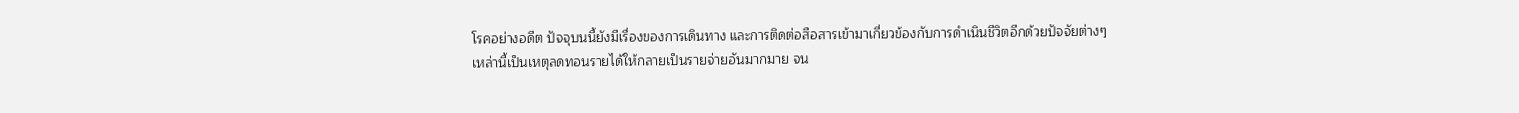โรคอย่างอดีต ปัจจุบนนี้ยังมีเรื่องของการเดินทาง และการติดต่อสือสารเข้ามาเกี่ยวข้องกับการดำเนินชีวิตอีกด้วยปัจจัยต่างๆ เหล่านี้เป็นเหตุลดทอนรายได้ให้กลายเป็นรายจ่ายอันมากมาย จน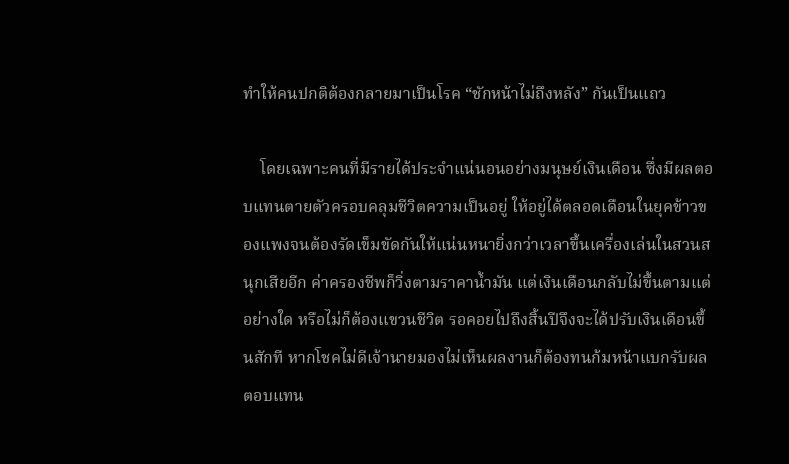ทำให้คนปกติต้องกลายมาเป็นโรค “ชักหน้าไม่ถึงหลัง” กันเป็นแถว

    โดยเฉพาะคนที่มีรายได้ประจำแน่นอนอย่างมนุษย์เงินเดือน ซึ่งมีผลตอบแทนตายตัวครอบคลุมชีวิตความเป็นอยู่ ให้อยู่ได้ตลอดเดือนในยุคข้าวของแพงจนต้องรัดเข็มขัดกันให้แน่นหนายิ่งกว่าเวลาขึ้นเครื่องเล่นในสวนสนุกเสียอีก ค่าครองชีพก็วิ่งตามราคาน้ำมัน แต่เงินเดือนกลับไม่ขึ้นตามแต่อย่างใด หรือไม่ก็ต้องแขวนชีวิต รอคอยไปถึงสิ้นปีจึงจะได้ปรับเงินเดือนขึ้นสักที หากโชคไม่ดีเจ้านายมองไม่เห็นผลงานก็ต้องทนก้มหน้าแบกรับผลตอบแทน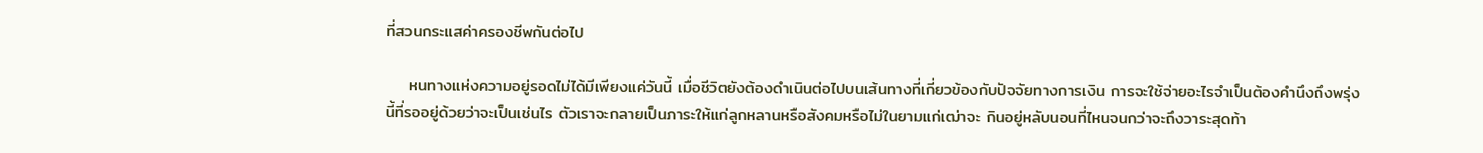ที่สวนกระแสค่าครองชีพกันต่อไป

    หนทางแห่งความอยู่รอดไม่ได้มีเพียงแค่วันนี้ เมื่อชีวิตยังต้องดำเนินต่อไปบนเส้นทางที่เกี่ยวข้องกับปัจจัยทางการเงิน การจะใช้จ่ายอะไรจำเป็นต้องคำนึงถึงพรุ่งนี้ที่รออยู่ด้วยว่าจะเป็นเช่นไร ตัวเราจะกลายเป็นภาระให้แก่ลูกหลานหรือสังคมหรือไม่ในยามแก่เฒ่าจะ กินอยู่หลับนอนที่ไหนจนกว่าจะถึงวาระสุดท้า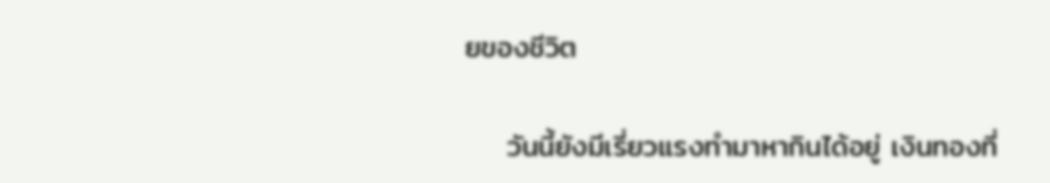ยของชีวิต

    วันนี้ยังมีเรี่ยวแรงทำมาหากินได้อยู่ เงินทองที่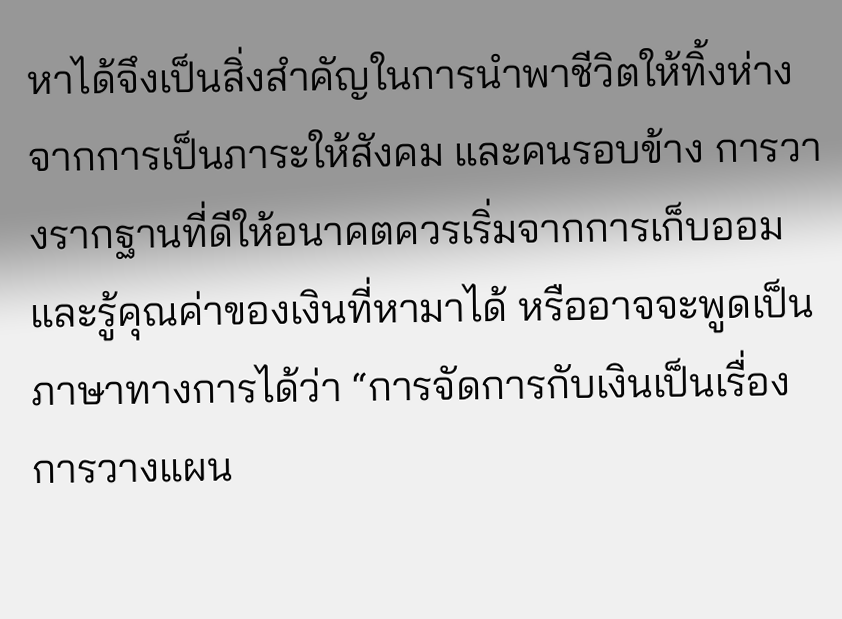หาได้จึงเป็นสิ่งสำคัญในการนำพาชีวิตให้ทิ้งห่างจากการเป็นภาระให้สังคม และคนรอบข้าง การวางรากฐานที่ดีให้อนาคตควรเริ่มจากการเก็บออม และรู้คุณค่าของเงินที่หามาได้ หรืออาจจะพูดเป็นภาษาทางการได้ว่า “การจัดการกับเงินเป็นเรื่องการวางแผน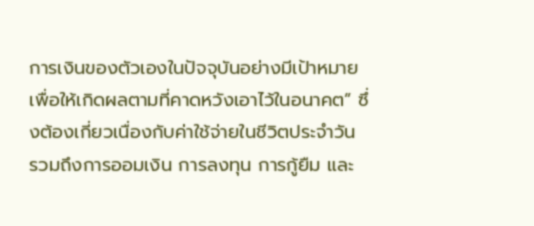การเงินของตัวเองในปัจจุบันอย่างมีเป้าหมาย เพื่อให้เกิดผลตามที่คาดหวังเอาไว้ในอนาคต” ซึ่งต้องเกี่ยวเนื่องกับค่าใช้จ่ายในชีวิตประจำวัน รวมถึงการออมเงิน การลงทุน การกู้ยืม และ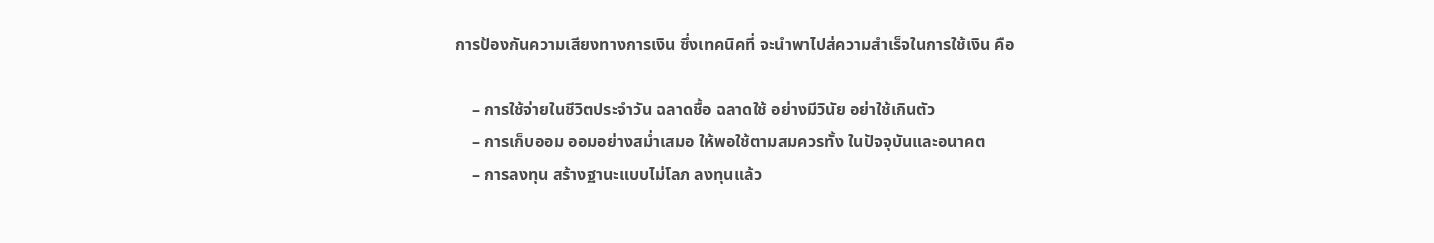การป้องกันความเสียงทางการเงิน ซึ่งเทคนิคที่ จะนำพาไปส่ความสำเร็จในการใช้เงิน คือ

    – การใช้จ่ายในชีวิตประจำวัน ฉลาดชื้อ ฉลาดใช้ อย่างมีวินัย อย่าใช้เกินตัว
    – การเก็บออม ออมอย่างสมํ่าเสมอ ให้พอใช้ตามสมควรทั้ง ในปัจจุบันและอนาคต
    – การลงทุน สร้างฐานะแบบไม่โลภ ลงทุนแล้ว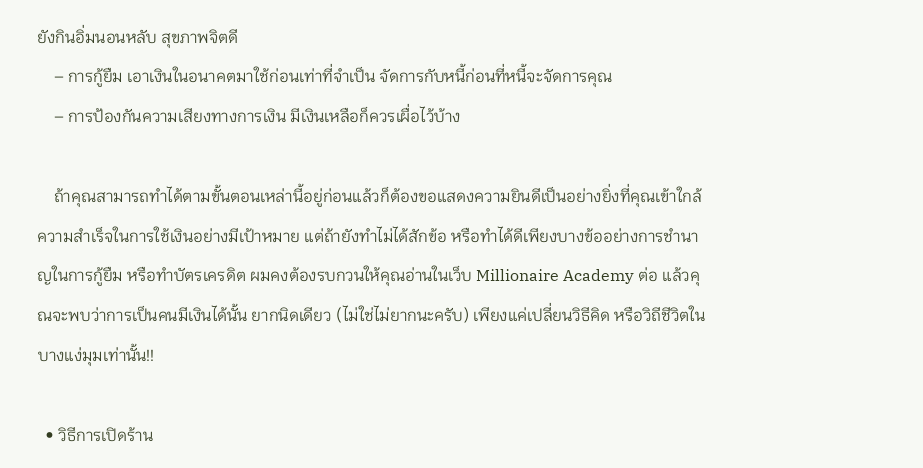ยังกินอิ่มนอนหลับ สุขภาพจิตดี
    – การกู้ยืม เอาเงินในอนาคตมาใช้ก่อนเท่าที่จำเป็น จัดการกับหนี้ก่อนที่หนี้จะจัดการคุณ
    – การป้องกันความเสียงทางการเงิน มีเงินเหลือก็ควรเผื่อไว้บ้าง

    ถ้าคุณสามารถทำได้ตามขั้นตอนเหล่านี้อยู่ก่อนแล้วก็ต้องขอแสดงความยินดีเป็นอย่างยิ่งที่คุณเข้าใกล้ความสำเร็จในการใช้เงินอย่างมีเป้าหมาย แต่ถ้ายังทำไม่ได้สักข้อ หรือทำได้ดีเพียงบางข้ออย่างการชำนาญในการกู้ยืม หรือทำบัตรเครดิต ผมคงต้องรบกวนให้คุณอ่านในเว็บ Millionaire Academy ต่อ แล้วคุณจะพบว่าการเป็นคนมีเงินได้นั้น ยากนิดเดียว (ไม่ใช่ไม่ยากนะครับ) เพียงแค่เปลี่ยนวิธีคิด หรือวิถีชีวิตในบางแง่มุมเท่านั้น!!

  • วิธีการเปิดร้าน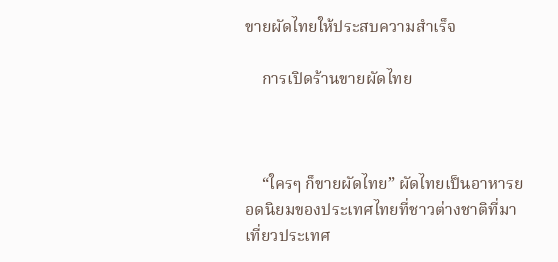ขายผัดไทยให้ประสบความสำเร็จ

    การเปิดร้านขายผัดไทย



    “ใครๆ ก็ขายผัดไทย” ผัดไทยเป็นอาหารยอดนิยมของประเทศไทยที่ชาวต่างชาติที่มาเที่ยวประเทศ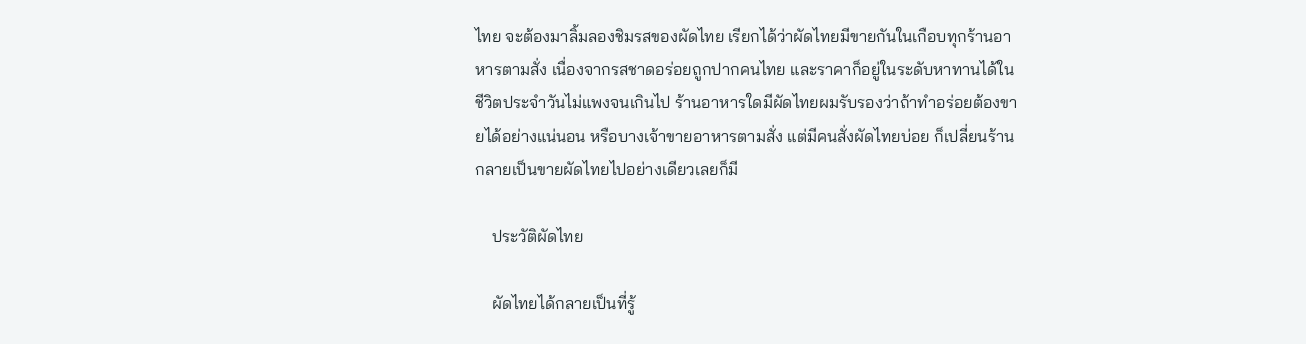ไทย จะต้องมาลิ้มลองชิมรสของผัดไทย เรียกได้ว่าผัดไทยมีขายกันในเกือบทุกร้านอาหารตามสั่ง เนื่องจากรสชาดอร่อยถูกปากคนไทย และราคาก็อยู่ในระดับหาทานได้ในชีวิตประจำวันไม่แพงจนเกินไป ร้านอาหารใดมีผัดไทยผมรับรองว่าถ้าทำอร่อยต้องขายได้อย่างแน่นอน หรือบางเจ้าขายอาหารตามสั่ง แต่มีคนสั่งผัดไทยบ่อย ก็เปลี่ยนร้านกลายเป็นขายผัดไทยไปอย่างเดียวเลยก็มี

    ประวัติผัดไทย

    ผัดไทยได้กลายเป็นที่รู้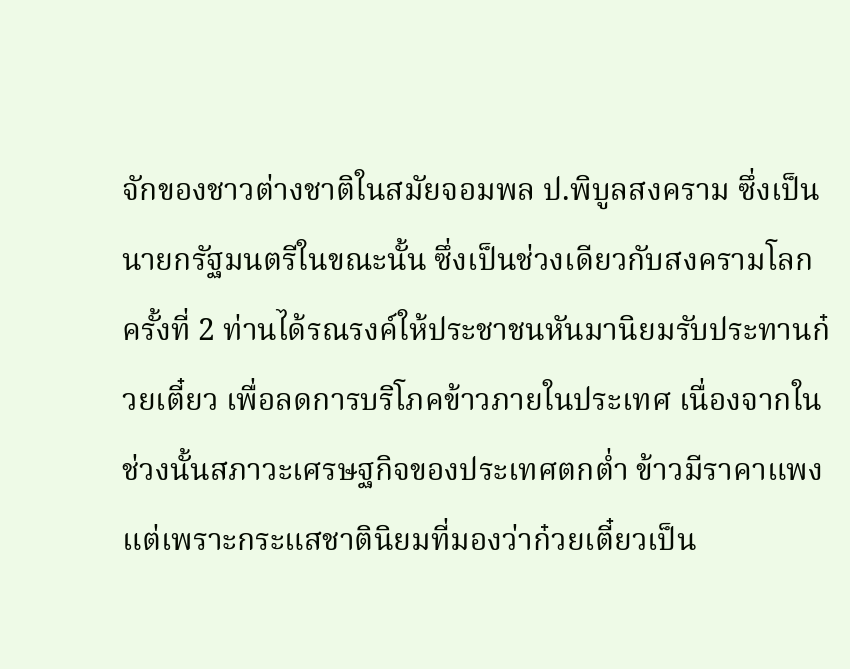จักของชาวต่างชาติในสมัยจอมพล ป.พิบูลสงคราม ซึ่งเป็นนายกรัฐมนตรีในขณะนั้น ซึ่งเป็นช่วงเดียวกับสงครามโลกครั้งที่ 2 ท่านได้รณรงค์ให้ประชาชนหันมานิยมรับประทานก๋วยเตี๋ยว เพื่อลดการบริโภคข้าวภายในประเทศ เนื่องจากในช่วงนั้นสภาวะเศรษฐกิจของประเทศตกต่ำ ข้าวมีราคาแพง แต่เพราะกระแสชาตินิยมที่มองว่าก๋วยเตี๋ยวเป็น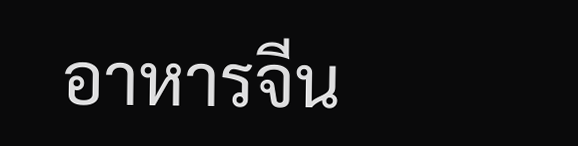อาหารจีน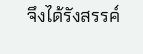จึงได้รังสรรค์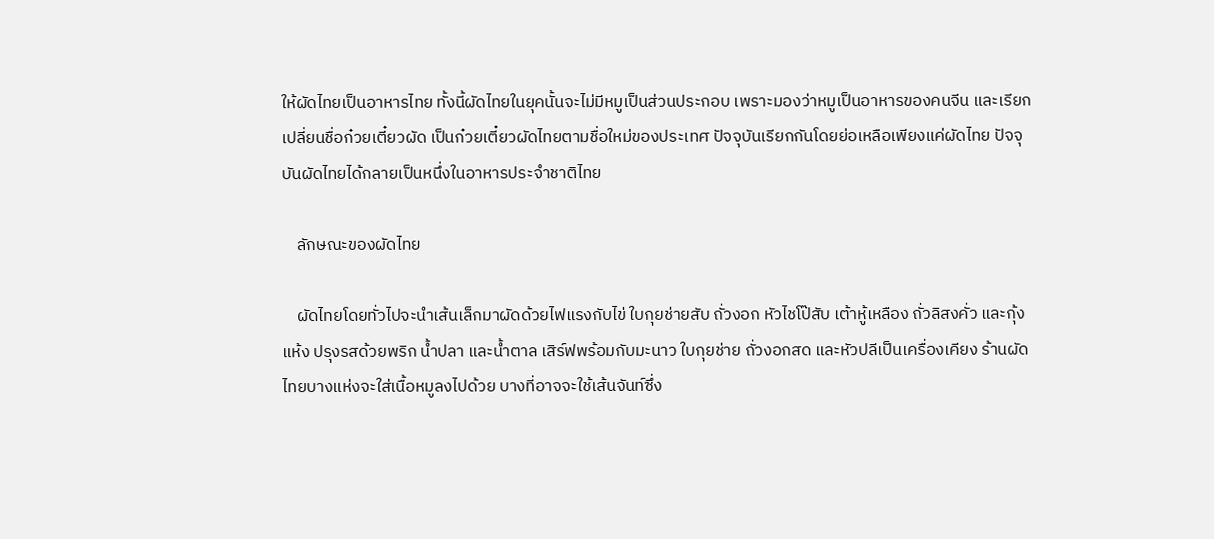ให้ผัดไทยเป็นอาหารไทย ทั้งนี้ผัดไทยในยุคนั้นจะไม่มีหมูเป็นส่วนประกอบ เพราะมองว่าหมูเป็นอาหารของคนจีน และเรียกเปลี่ยนชื่อก๋วยเตี๋ยวผัด เป็นก๋วยเตี๋ยวผัดไทยตามชื่อใหม่ของประเทศ ปัจจุบันเรียกกันโดยย่อเหลือเพียงแค่ผัดไทย ปัจจุบันผัดไทยได้กลายเป็นหนึ่งในอาหารประจำชาติไทย

    ลักษณะของผัดไทย

    ผัดไทยโดยทั่วไปจะนำเส้นเล็กมาผัดด้วยไฟแรงกับไข่ ใบกุยช่ายสับ ถั่วงอก หัวไชโป๊สับ เต้าหู้เหลือง ถั่วลิสงคั่ว และกุ้งแห้ง ปรุงรสด้วยพริก น้ำปลา และน้ำตาล เสิร์ฟพร้อมกับมะนาว ใบกุยช่าย ถั่วงอกสด และหัวปลีเป็นเครื่องเคียง ร้านผัดไทยบางแห่งจะใส่เนื้อหมูลงไปด้วย บางที่อาจจะใช้เส้นจันท์ซึ่ง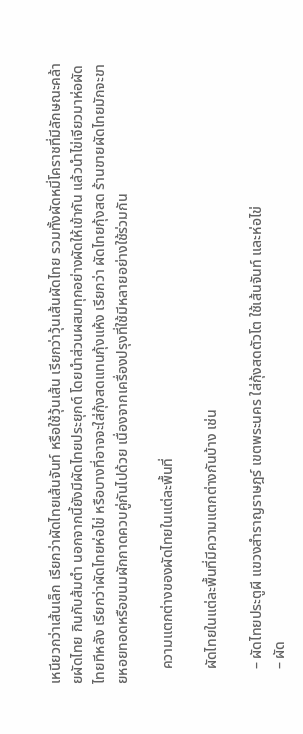เหนียวกว่าเส้นเล็ก เรียกว่าผัดไทยเส้นจันท์ หรือใช้วุ้นเส้น เรียกว่าวุ้นเส้นผัดไทย รวมทั้งผัดหมี่โคราชที่มีลักษณะคล้ายผัดไทย กินกับส้มตำ นอกจากนี้ยังมีผัดไทยประยุกต์ โดยนำส่วนผสมทุกอย่างผัดให้เข้ากัน แล้วนำไข่เจียวมาห่อผัดไทยทีหลัง เรียกว่าผัดไทยห่อไข่ หรือบางที่อาจจะใส่กุ้งสดแทนกุ้งแห้ง เรียกว่า ผัดไทยกุ้งสด ร้านขายผัดไทยมักจะขายหอยทอดหรือขนมผักกาดควบคู่กันไปด้วย เนื่องจากเครื่องปรุงที่ใช้มีหลายอย่างใช้ร่วมกัน

    ความแตกต่างของผัดไทยในแต่ละพื้นที่

    ผัดไทยในแต่ละพื้นที่มีความแตกต่างกันบ้าง เช่น

    – ผัดไทยประตูผี แขวงสำราญราษฎร์ เขตพระนคร ใส่กุ้งสดตัวโต ใช้เส้นจันท์ และห่อไข่
    – ผัด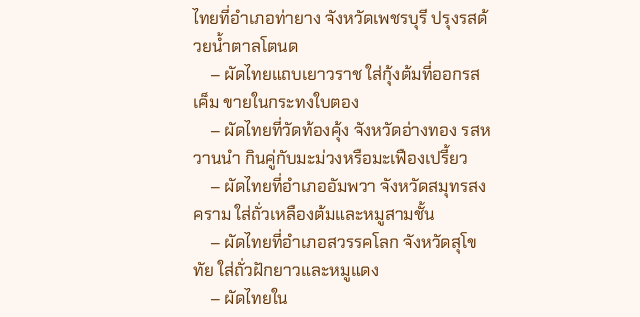ไทยที่อำเภอท่ายาง จังหวัดเพชรบุรี ปรุงรสด้วยน้ำตาลโตนด
    – ผัดไทยแถบเยาวราช ใส่กุ้งต้มที่ออกรสเค็ม ขายในกระทงใบตอง
    – ผัดไทยที่วัดท้องคุ้ง จังหวัดอ่างทอง รสหวานนำ กินคู่กับมะม่วงหรือมะเฟืองเปรี้ยว
    – ผัดไทยที่อำเภออัมพวา จังหวัดสมุทรสงคราม ใส่ถั่วเหลืองต้มและหมูสามชั้น
    – ผัดไทยที่อำเภอสวรรคโลก จังหวัดสุโขทัย ใส่ถั่วฝักยาวและหมูแดง
    – ผัดไทยใน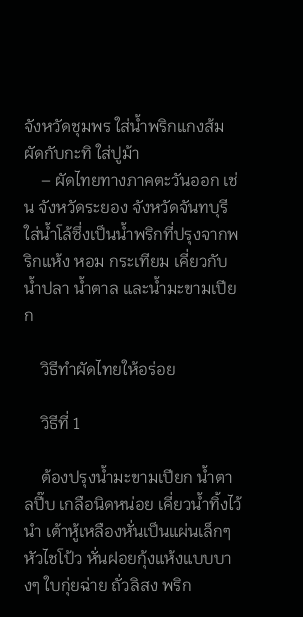จังหวัดชุมพร ใส่น้ำพริกแกงส้ม ผัดกับกะทิ ใส่ปูม้า
    – ผัดไทยทางภาคตะวันออก เช่น จังหวัดระยอง จังหวัดจันทบุรี ใส่น้ำโล้ซึ่งเป็นน้ำพริกที่ปรุงจากพริกแห้ง หอม กระเทียม เคี่ยวกับน้ำปลา น้ำตาล และน้ำมะขามเปียก

    วิธีทำผัดไทยให้อร่อย

    วิธีที่ 1

    ต้องปรุงน้ำมะขามเปียก น้ำตาลปี๊บ เกลือนิดหน่อย เคี่ยวน้ำทิ้งไว้นำ เต้าหู้เหลืองหั่นเป็นแผ่นเล็กๆ หัวไชโป้ว หั่นฝอยกุ้งแห้งแบบบางๆ ใบกุ่ยฉ่าย ถั่วลิสง พริก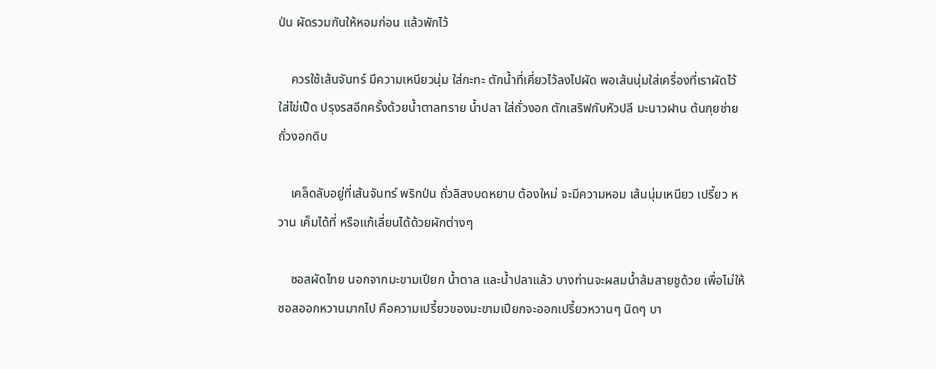ป่น ผัดรวมกันให้หอมก่อน แล้วพักไว้

    ควรใช้เส้นจันทร์ มีความเหนียวนุ่ม ใส่กะทะ ตักน้ำที่เคี่ยวไว้ลงไปผัด พอเส้นนุ่มใส่เครื่องที่เราผัดไว้ ใส่ไข่เป็ด ปรุงรสอีกครั้งด้วยน้ำตาลทราย น้ำปลา ใส่ถั่วงอก ตักเสริฟกับหัวปลี มะนาวฝาน ต้นกุยช่าย ถั่วงอกดิบ

    เคล็ดลับอยู่ที่เส้นจันทร์ พริกป่น ถั่วลิสงบดหยาบ ต้องใหม่ จะมีความหอม เส้นนุ่มเหนียว เปรี้ยว หวาน เค็มได้ที่ หรือแก้เลี่ยนได้ด้วยผักต่างๆ

    ซอสผัดไทย นอกจากมะขามเปียก น้ำตาล และน้ำปลาแล้ว บางท่านจะผสมน้ำส้มสายชูด้วย เพื่อไม่ให้ซอสออกหวานมากไป คือความเปรี้ยวของมะขามเปียกจะออกเปรี้ยวหวานๆ นิดๆ บา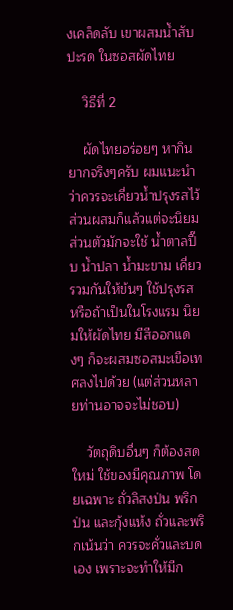งเคล็ดลับ เขาผสมน้ำสับปะรด ในซอสผัดไทย

    วิธีที่ 2

    ผัดไทยอร่อยๆ หากินยากจริงๆครับ ผมแนะนำว่าควรจะเคี่ยวน้ำปรุงรสไว้ ส่วนผสมก็แล้วแต่จะนิยม ส่วนตัวมักจะใช้ น้ำตาลปี๊บ น้ำปลา น้ำมะขาม เคี่ยวรวมกันให้ข้นๆ ใช้ปรุงรส หรือถ้าเป็นในโรงแรม นิยมให้ผัดไทย มีสีออกแดงๆ ก็จะผสมซอสมะเขือเทศลงไปด้วย (แต่ส่วนหลายท่านอาจจะไม่ชอบ)

    วัตถุดิบอื่นๆ ก็ต้องสดใหม่ ใช้ของมีคุณภาพ โดยเฉพาะ ถั่วลิสงป่น พริกป่น และกุ้งแห้ง ถั่วและพริกเน้นว่า ควรจะคั่วและบดเอง เพราะจะทำให้มีก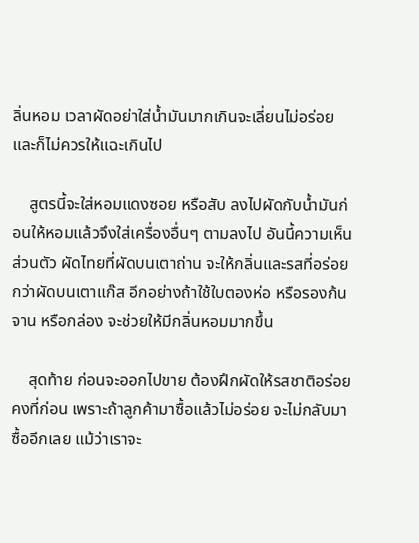ลิ่นหอม เวลาผัดอย่าใส่น้ำมันมากเกินจะเลี่ยนไม่อร่อย และก็ไม่ควรให้แฉะเกินไป

    สูตรนี้จะใส่หอมแดงซอย หรือสับ ลงไปผัดกับน้ำมันก่อนให้หอมแล้วจึงใส่เครื่องอื่นๆ ตามลงไป อันนี้ความเห็นส่วนตัว ผัดไทยที่ผัดบนเตาถ่าน จะให้กลิ่นและรสที่อร่อยกว่าผัดบนเตาแก๊ส อีกอย่างถ้าใช้ใบตองห่อ หรือรองก้นจาน หรือกล่อง จะช่วยให้มีกลิ่นหอมมากขึ้น

    สุดท้าย ก่อนจะออกไปขาย ต้องฝึกผัดให้รสชาติอร่อยคงที่ก่อน เพราะถ้าลูกค้ามาซื้อแล้วไม่อร่อย จะไม่กลับมาซื้ออีกเลย แม้ว่าเราจะ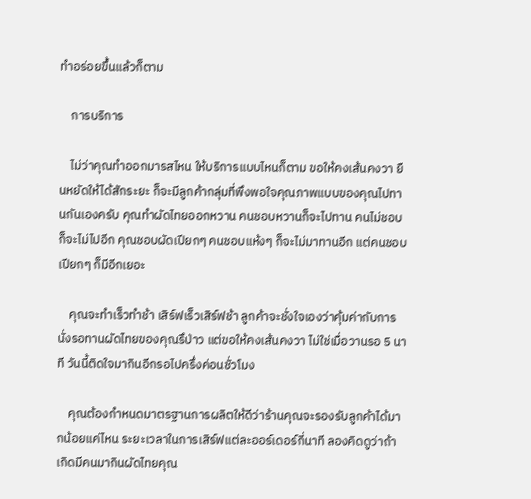ทำอร่อยขึ้นแล้วก็ตาม

    การบริการ

    ไม่ว่าคุณทำออกมารสไหน ให้บริการแบบไหนก็ตาม ขอให้คงเส้นคงวา ยืนหยัดให้ได้สักระยะ ก็จะมีลูกค้ากลุ่มที่พึงพอใจคุณภาพแบบของคุณไปทานกันเองครับ คุณทำผัดไทยออกหวาน คนชอบหวานก็จะไปทาน คนไม่ชอบก็จะไม่ไปอีก คุณชอบผัดเปียกๆ คนชอบแห้งๆ ก็จะไม่มาทานอีก แต่คนชอบเปียกๆ ก็มีอีกเยอะ

    คุณจะทำเร็วทำช้า เสิร์ฟเร็วเสิร์ฟช้า ลูกค้าจะชั่งใจเองว่าคุ้มค่ากับการนั่งรอทานผัดไทยของคุณรึป่าว แต่ขอให้คงเส้นคงวา ไม่ใช่เมื่อวานรอ 5 นาที วันนี้ติดใจมากินอีกรอไปครึ่งค่อนชั่วโมง

    คุณต้องกำหนดมาตรฐานการผลิตให้ดีว่าร้านคุณจะรองรับลูกค้าได้มากน้อยแค่ไหน ระยะเวลาในการเสิร์ฟแต่ละออร์เดอร์กี่นาที ลองคิดดูว่าถ้าเกิดมีคนมากินผัดไทยคุณ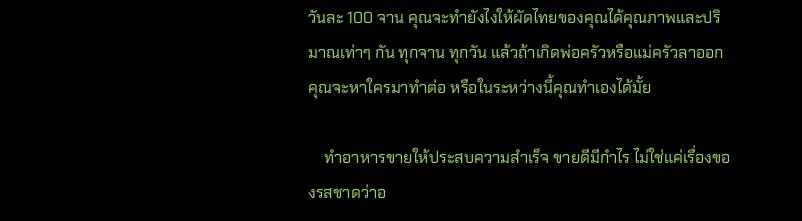วันละ 100 จาน คุณจะทำยังไงให้ผัดไทยของคุณได้คุณภาพและปริมาณเท่าๆ กัน ทุกจาน ทุกวัน แล้วถ้าเกิดพ่อครัวหรือแม่ครัวลาออก คุณจะหาใครมาทำต่อ หรือในระหว่างนี้คุณทำเองได้มั้ย

    ทำอาหารขายให้ประสบความสำเร็จ ขายดีมีกำไร ไม่ใช่แค่เรื่องของรสชาดว่าอ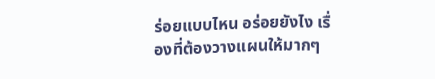ร่อยแบบไหน อร่อยยังไง เรื่องที่ต้องวางแผนให้มากๆ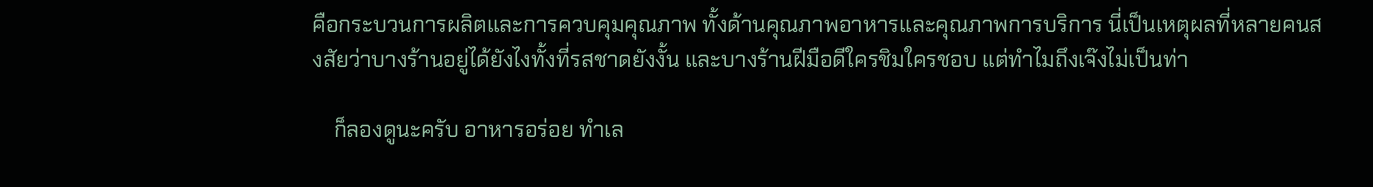คือกระบวนการผลิตและการควบคุมคุณภาพ ทั้งด้านคุณภาพอาหารและคุณภาพการบริการ นี่เป็นเหตุผลที่หลายคนสงสัยว่าบางร้านอยู่ได้ยังไงทั้งที่รสชาดยังงั้น และบางร้านฝีมือดีใครชิมใครชอบ แต่ทำไมถึงเจ๊งไม่เป็นท่า

    ก็ลองดูนะครับ อาหารอร่อย ทำเล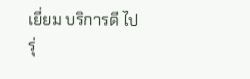เยี่ยม บริการดี ไปรุ่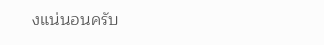งแน่นอนครับ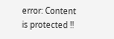error: Content is protected !!